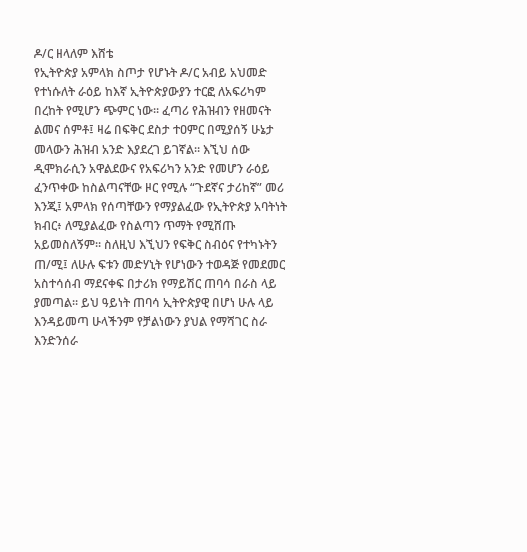ዶ/ር ዘላለም እሸቴ
የኢትዮጵያ አምላክ ስጦታ የሆኑት ዶ/ር አብይ አህመድ የተነሱለት ራዕይ ከእኛ ኢትዮጵያውያን ተርፎ ለአፍሪካም በረከት የሚሆን ጭምር ነው። ፈጣሪ የሕዝብን የዘመናት ልመና ሰምቶ፤ ዛሬ በፍቅር ደስታ ተዐምር በሚያሰኝ ሁኔታ መላውን ሕዝብ አንድ እያደረገ ይገኛል። እኚህ ሰው ዲሞክራሲን አዋልደውና የአፍሪካን አንድ የመሆን ራዕይ ፈንጥቀው ከስልጣናቸው ዞር የሚሉ “ጉደኛና ታሪከኛ” መሪ እንጂ፤ አምላክ የሰጣቸውን የማያልፈው የኢትዮጵያ አባትነት ክብር፥ ለሚያልፈው የስልጣን ጥማት የሚሸጡ አይመስለኝም። ስለዚህ እኚህን የፍቅር ስብዕና የተካኑትን ጠ/ሚ፤ ለሁሉ ፍቱን መድሃኒት የሆነውን ተወዳጅ የመደመር አስተሳሰብ ማደናቀፍ በታሪክ የማይሽር ጠባሳ በራስ ላይ ያመጣል። ይህ ዓይነት ጠባሳ ኢትዮጵያዊ በሆነ ሁሉ ላይ እንዳይመጣ ሁላችንም የቻልነውን ያህል የማሻገር ስራ እንድንሰራ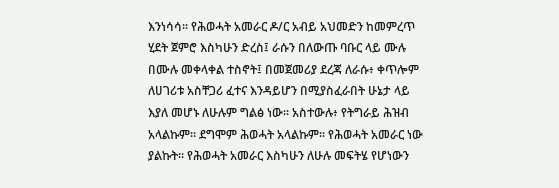እንነሳሳ። የሕወሓት አመራር ዶ/ር አብይ አህመድን ከመምረጥ ሂደት ጀምሮ እስካሁን ድረስ፤ ራሱን በለውጡ ባቡር ላይ ሙሉ በሙሉ መቀላቀል ተስኖት፤ በመጀመሪያ ደረጃ ለራሱ፥ ቀጥሎም ለሀገሪቱ አስቸጋሪ ፈተና እንዳይሆን በሚያስፈራበት ሁኔታ ላይ እያለ መሆኑ ለሁሉም ግልፅ ነው። አስተውሉ፥ የትግራይ ሕዝብ አላልኩም። ደግሞም ሕወሓት አላልኩም። የሕወሓት አመራር ነው ያልኩት። የሕወሓት አመራር እስካሁን ለሁሉ መፍትሄ የሆነውን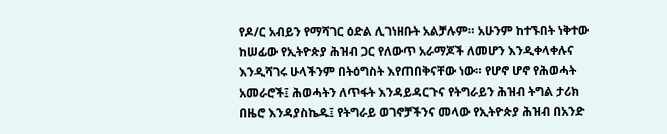የዶ/ር አብይን የማሻገር ዕድል ሊገነዘቡት አልቻሉም። አሁንም ከተኙበት ነቅተው ከሠፊው የኢትዮጵያ ሕዝብ ጋር የለውጥ አራማጆች ለመሆን እንዲቀላቀሉና እንዲሻገሩ ሁላችንም በትዕግስት እየጠበቅናቸው ነው። የሆኖ ሆኖ የሕወሓት አመራሮች፤ ሕወሓትን ለጥፋት እንዳይዳርጉና የትግራይን ሕዝብ ትግል ታሪክ በዜሮ እንዳያስኬዱ፤ የትግራይ ወገኖቻችንና መላው የኢትዮጵያ ሕዝብ በአንድ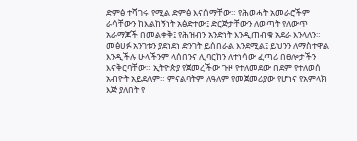ድምፅ ተሻገሩ የሚል ድምፅ እናሰማቸው። የሕወሓት አመራሮችም ራሳቸውን ከእልከኝነት አፅድተው፤ ድርጅታቸውን ለወጣት የለውጥ አራማጆች በመልቀቅ፤ የሕዝብን አንድነት እንዲጠብቁ አደራ እንላለን። መፅሀፉ አንገቱን ያደነደነ ድንገት ይሰበራል እንደሚል፤ ይህንን ለማስተዋል እንዲችሉ ሁላችንም ላሰበንና ሊባርከን ለተነሳው ፈጣሪ በፀሎታችን እናቅርባቸው። ኢትዮጵያ የጀመረችው ጉዞ የተለመደው በደም የተለወሰ አብዮት አይደለም። ምናልባትም ለዓለም የመጀመሪያው የሆነና የአምላክ እጅ ያለበት የ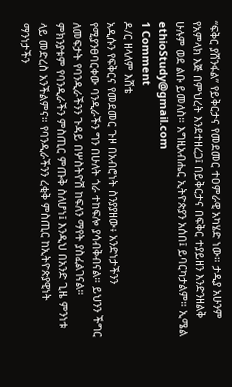“ፍቅር ያሸንፋል” የይቅርታና የመደመር ተዐምራዊ አካሄድ ነው። ታዲያ አሁንም የአምላክ እጅ በምህረት እንደተዘረጋ፤ በይቅርታና በፍቅር ተያይዘን እንድንዘልቅ ሁሉም ወደ ልቡ ይመለስ። እግዚአብሔር ኢትዮጵያን አሰበ፤ ይባርካታልም። ኢሜል ethioStudy@gmail.com
1 Comment
ዶ/ር ዘላለም እሸቴ
አዲሱን የፍቅርና የመደመር ጉዞ በአብሮነት ስንያያዘው፥ አንድነታችንን የሚያንፀባርቀው ባንዲራችን ግን በሁለት ጎራ ተከፍሎ ያሳብቅብናል። ይህንን ችግር ለመፍታት የባንዲራችንን ጉዳይ በሦስትዮሽ ከፍለን ማየት ያስፈልገናል። ምክንያቱም የባንዲራችን ምስጢር ምጡቅ ስለሆነ፤ እንዲህ በአንድ ጊዜ ምንነቱ ላይ መድረስ አንችልምና። የባንዲራችንን ረቂቅ ምስጢር ከኢትዮጵያዊነት ማንነታችን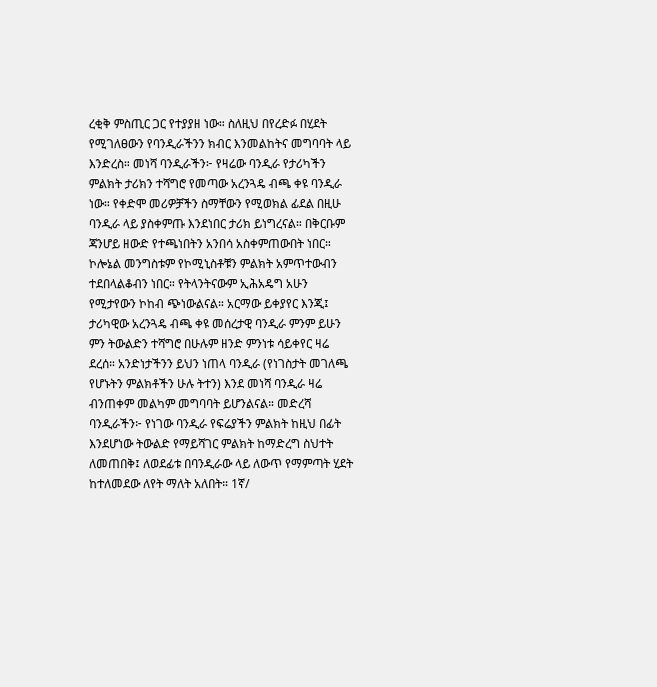ረቂቅ ምስጢር ጋር የተያያዘ ነው። ስለዚህ በየረድፉ በሂደት የሚገለፀውን የባንዲራችንን ክብር እንመልከትና መግባባት ላይ እንድረስ። መነሻ ባንዲራችን፦ የዛሬው ባንዲራ የታሪካችን ምልክት ታሪክን ተሻግሮ የመጣው አረንጓዴ ብጫ ቀዩ ባንዲራ ነው። የቀድሞ መሪዎቻችን ስማቸውን የሚወክል ፊደል በዚሁ ባንዲራ ላይ ያስቀምጡ እንደነበር ታሪክ ይነግረናል። በቅርቡም ጃንሆይ ዘውድ የተጫነበትን አንበሳ አስቀምጠውበት ነበር። ኮሎኔል መንግስቱም የኮሚኒስቶቹን ምልክት አምጥተውብን ተደበላልቆብን ነበር። የትላንትናውም ኢሕአዴግ አሁን የሚታየውን ኮከብ ጭነውልናል። አርማው ይቀያየር እንጂ፤ ታሪካዊው አረንጓዴ ብጫ ቀዩ መሰረታዊ ባንዲራ ምንም ይሁን ምን ትውልድን ተሻግሮ በሁሉም ዘንድ ምንነቱ ሳይቀየር ዛሬ ደረሰ። አንድነታችንን ይህን ነጠላ ባንዲራ (የነገስታት መገለጫ የሆኑትን ምልክቶችን ሁሉ ትተን) እንደ መነሻ ባንዲራ ዛሬ ብንጠቀም መልካም መግባባት ይሆንልናል። መድረሻ ባንዲራችን፦ የነገው ባንዲራ የፍሬያችን ምልክት ከዚህ በፊት እንደሆነው ትውልድ የማይሻገር ምልክት ከማድረግ ስህተት ለመጠበቅ፤ ለወደፊቱ በባንዲራው ላይ ለውጥ የማምጣት ሂደት ከተለመደው ለየት ማለት አለበት። 1ኛ/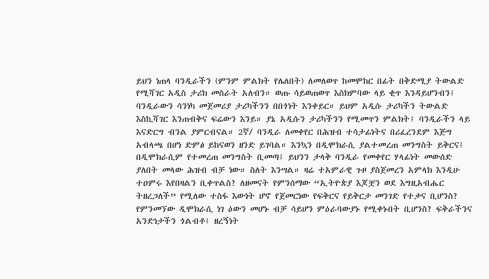ይህን ነጠላ ባንዲራችን (ምንም ምልክት የሌለበት) ለመለወጥ ከመሞከር በፊት በቅድሚያ ትውልድ የሚሻገር አዲስ ታሪክ መስራት አለብን። ወጡ ሳይወጠወጥ እስክምባው ላይ ቂጥ እንዳይሆንብን፤ ባንዲራውን ሳንነካ መጀመሪያ ታሪካችንን በበጎነት እንቀይር። ይህም አዲሱ ታሪካችን ትውልድ እስኪሻገር እንጠብቅና ፍሬውን እንይ። ያኔ አዲሱን ታሪካችንን የሚመጥን ምልክት፤ ባንዲራችን ላይ እናድርግ ብንል ያምርብናል። 2ኛ/ ባንዲራ ለመቀየር በሕዝብ ተሳታፊነትና በሪፈረንደም እጅግ አብላጫ በሆነ ድምፅ ይከናወን ዘንድ ይገባል። እንኳን በዲሞክራሲ ያልተመረጠ መንግስት ይቅርና፤ በዲሞክራሲም የተመረጠ መንግስት ቢመጣ፤ ይህንን ታላቅ ባንዲራ የመቀየር ሃላፊነት መውሰድ ያለበት መላው ሕዝብ ብቻ ነው። ስለት እንሣል። ዛሬ ተአምራዊ ጉዞ ያስጀመረን አምላክ እንዲሁ ተዐምሩ እየበዛልን ቢቀጥልስ? ለዘመናት የምንሰማው “ኢትዮጵያ እጆቿን ወደ እግዚአብሔር ትዘረጋለች” የሚለው ተስፋ እውነት ሆኖ የጀመርነው የፍቅርና የይቅርታ መንገድ የተቃና ቢሆንስ? የምንመኘው ዲሞክራሲ ነገ ዕውን መሆኑ ብቻ ሳይሆን ምዕራባውያኑ የሚቀኑበት ቢሆንስ? ፍቅራችንና አንድነታችን ጎልብቶ፤ ዘረኝነት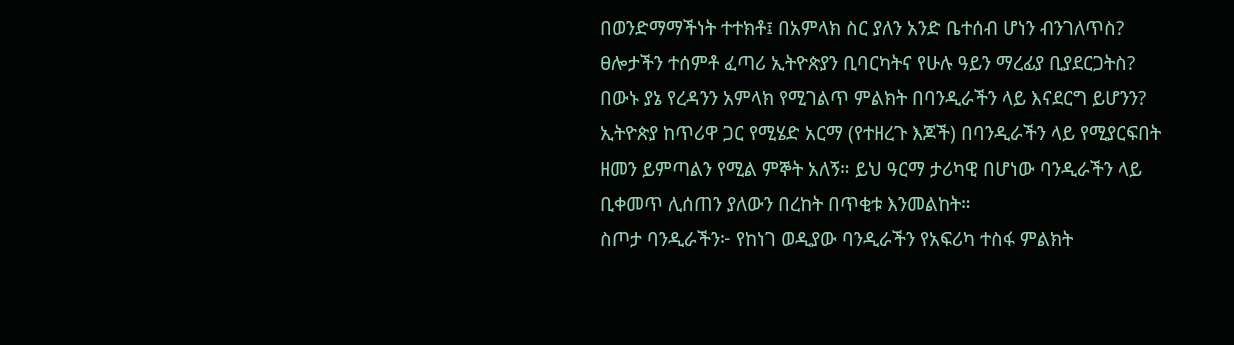በወንድማማችነት ተተክቶ፤ በአምላክ ስር ያለን አንድ ቤተሰብ ሆነን ብንገለጥስ? ፀሎታችን ተሰምቶ ፈጣሪ ኢትዮጵያን ቢባርካትና የሁሉ ዓይን ማረፊያ ቢያደርጋትስ? በውኑ ያኔ የረዳንን አምላክ የሚገልጥ ምልክት በባንዲራችን ላይ እናደርግ ይሆንን? ኢትዮጵያ ከጥሪዋ ጋር የሚሄድ አርማ (የተዘረጉ እጆች) በባንዲራችን ላይ የሚያርፍበት ዘመን ይምጣልን የሚል ምኞት አለኝ። ይህ ዓርማ ታሪካዊ በሆነው ባንዲራችን ላይ ቢቀመጥ ሊሰጠን ያለውን በረከት በጥቂቱ እንመልከት።
ስጦታ ባንዲራችን፦ የከነገ ወዲያው ባንዲራችን የአፍሪካ ተስፋ ምልክት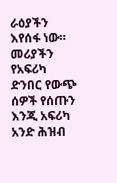ራዕያችን እየሰፋ ነው። መሪያችን የአፍሪካ ድንበር የውጭ ሰዎች የሰጡን እንጂ አፍሪካ አንድ ሕዝብ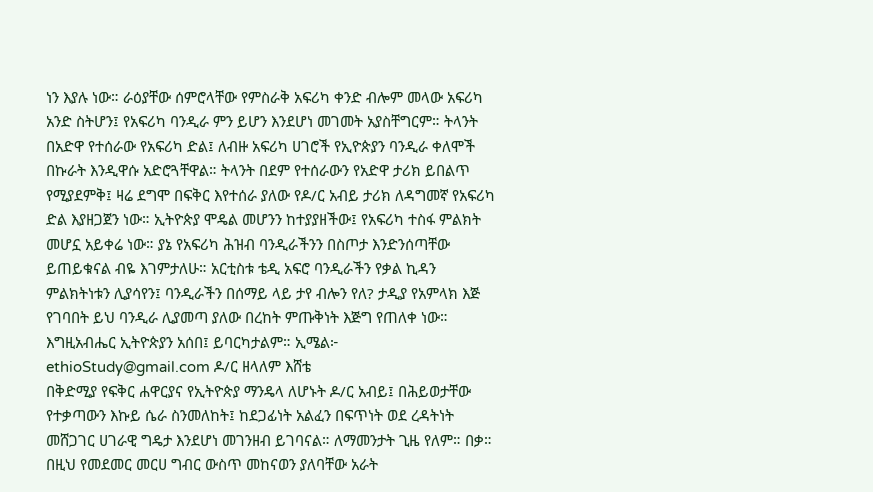ነን እያሉ ነው። ራዕያቸው ሰምሮላቸው የምስራቅ አፍሪካ ቀንድ ብሎም መላው አፍሪካ አንድ ስትሆን፤ የአፍሪካ ባንዲራ ምን ይሆን እንደሆነ መገመት አያስቸግርም። ትላንት በአድዋ የተሰራው የአፍሪካ ድል፤ ለብዙ አፍሪካ ሀገሮች የኢዮጵያን ባንዲራ ቀለሞች በኩራት እንዲዋሱ አድሮጓቸዋል። ትላንት በደም የተሰራውን የአድዋ ታሪክ ይበልጥ የሚያደምቅ፤ ዛሬ ደግሞ በፍቅር እየተሰራ ያለው የዶ/ር አብይ ታሪክ ለዳግመኛ የአፍሪካ ድል እያዘጋጀን ነው። ኢትዮጵያ ሞዴል መሆንን ከተያያዘችው፤ የአፍሪካ ተስፋ ምልክት መሆኗ አይቀሬ ነው። ያኔ የአፍሪካ ሕዝብ ባንዲራችንን በስጦታ እንድንሰጣቸው ይጠይቁናል ብዬ እገምታለሁ። አርቲስቱ ቴዲ አፍሮ ባንዲራችን የቃል ኪዳን ምልክትነቱን ሊያሳየን፤ ባንዲራችን በሰማይ ላይ ታየ ብሎን የለ? ታዲያ የአምላክ እጅ የገባበት ይህ ባንዲራ ሊያመጣ ያለው በረከት ምጡቅነት እጅግ የጠለቀ ነው። እግዚአብሔር ኢትዮጵያን አሰበ፤ ይባርካታልም። ኢሜል፦ ethioStudy@gmail.com ዶ/ር ዘላለም እሸቴ
በቅድሚያ የፍቅር ሐዋርያና የኢትዮጵያ ማንዴላ ለሆኑት ዶ/ር አብይ፤ በሕይወታቸው የተቃጣውን እኩይ ሴራ ስንመለከት፤ ከደጋፊነት አልፈን በፍጥነት ወደ ረዳትነት መሸጋገር ሀገራዊ ግዴታ እንደሆነ መገንዘብ ይገባናል። ለማመንታት ጊዜ የለም። በቃ። በዚህ የመደመር መርሀ ግብር ውስጥ መከናወን ያለባቸው አራት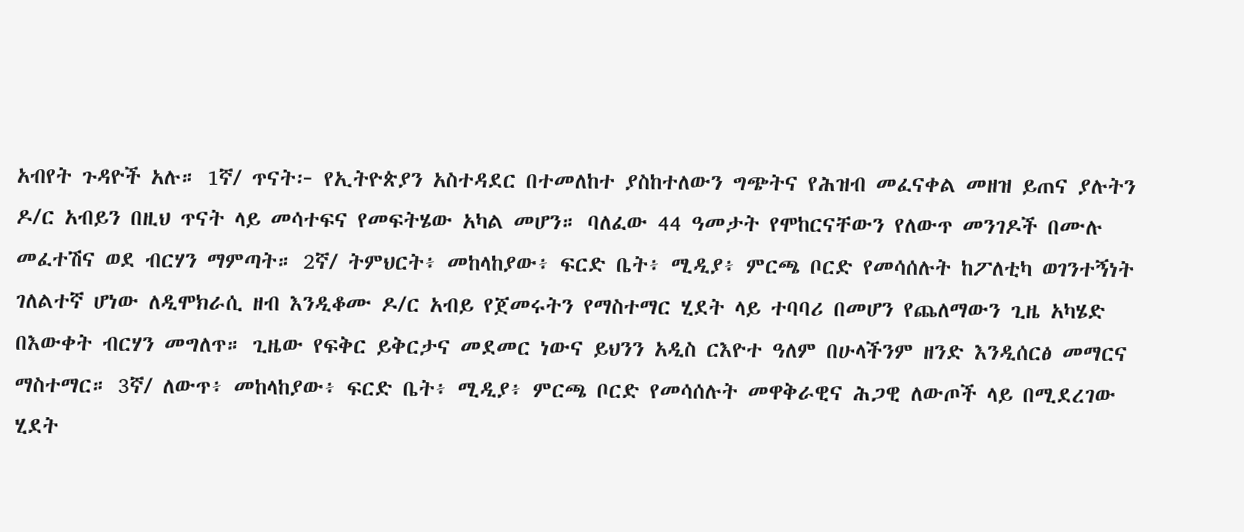አብየት ጉዳዮች አሉ። 1ኛ/ ጥናት፦ የኢትዮጵያን አስተዳደር በተመለከተ ያስከተለውን ግጭትና የሕዝብ መፈናቀል መዘዝ ይጠና ያሉትን ዶ/ር አብይን በዚህ ጥናት ላይ መሳተፍና የመፍትሄው አካል መሆን። ባለፈው 44 ዓመታት የሞከርናቸውን የለውጥ መንገዶች በሙሉ መፈተሽና ወደ ብርሃን ማምጣት። 2ኛ/ ትምህርት፥ መከላከያው፥ ፍርድ ቤት፥ ሚዲያ፥ ምርጫ ቦርድ የመሳሰሉት ከፖለቲካ ወገንተኝነት ገለልተኛ ሆነው ለዲሞክራሲ ዘብ እንዲቆሙ ዶ/ር አብይ የጀመሩትን የማስተማር ሂደት ላይ ተባባሪ በመሆን የጨለማውን ጊዜ አካሄድ በእውቀት ብርሃን መግለጥ። ጊዜው የፍቅር ይቅርታና መደመር ነውና ይህንን አዲስ ርእዮተ ዓለም በሁላችንም ዘንድ እንዲሰርፅ መማርና ማስተማር። 3ኛ/ ለውጥ፥ መከላከያው፥ ፍርድ ቤት፥ ሚዲያ፥ ምርጫ ቦርድ የመሳሰሉት መዋቅራዊና ሕጋዊ ለውጦች ላይ በሚደረገው ሂደት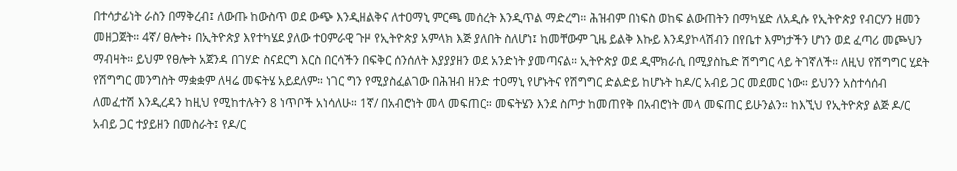በተሳታፊነት ራስን በማቅረብ፤ ለውጡ ከውስጥ ወደ ውጭ እንዲዘልቅና ለተዐማኒ ምርጫ መሰረት እንዲጥል ማድረግ። ሕዝብም በነፍስ ወከፍ ልውጠትን በማካሄድ ለአዲሱ የኢትዮጵያ የብርሃን ዘመን መዘጋጀት። 4ኛ/ ፀሎት፥ በኢትዮጵያ እየተካሄደ ያለው ተዐምራዊ ጉዞ የኢትዮጵያ አምላክ እጅ ያለበት ስለሆነ፤ ከመቸውም ጊዜ ይልቅ እኩይ እንዳያኮላሽብን በየቤተ እምነታችን ሆነን ወደ ፈጣሪ መጮህን ማብዛት። ይህም የፀሎት አጀንዳ በገሃድ ስናደርግ እርስ በርሳችን በፍቅር ሰንሰለት እያያያዘን ወደ አንድነት ያመጣናል። ኢትዮጵያ ወደ ዲሞክራሲ በሚያስኬድ ሽግግር ላይ ትገኛለች። ለዚህ የሽግግር ሂደት የሽግግር መንግስት ማቋቋም ለዛሬ መፍትሄ አይደለም። ነገር ግን የሚያስፈልገው በሕዝብ ዘንድ ተዐማኒ የሆኑትና የሽግግር ድልድይ ከሆኑት ከዶ/ር አብይ ጋር መደመር ነው። ይህንን አስተሳሰብ ለመፈተሽ እንዲረዳን ከዚህ የሚከተሉትን 8 ነጥቦች አነሳለሁ። 1ኛ/ በአብሮነት መላ መፍጠር። መፍትሄን እንደ ስጦታ ከመጠየቅ በአብሮነት መላ መፍጠር ይሁንልን። ከእኚህ የኢትዮጵያ ልጅ ዶ/ር አብይ ጋር ተያይዘን በመስራት፤ የዶ/ር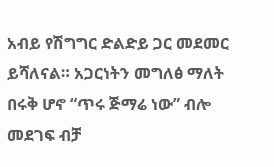አብይ የሽግግር ድልድይ ጋር መደመር ይሻለናል። አጋርነትን መግለፅ ማለት በሩቅ ሆኖ “ጥሩ ጅማሬ ነው” ብሎ መደገፍ ብቻ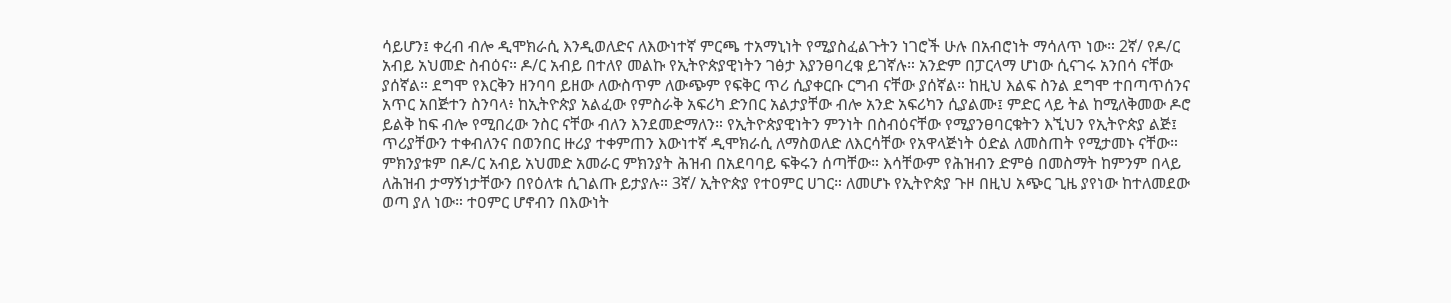ሳይሆን፤ ቀረብ ብሎ ዲሞክራሲ እንዲወለድና ለእውነተኛ ምርጫ ተአማኒነት የሚያስፈልጉትን ነገሮች ሁሉ በአብሮነት ማሳለጥ ነው። 2ኛ/ የዶ/ር አብይ አህመድ ስብዕና። ዶ/ር አብይ በተለየ መልኩ የኢትዮጵያዊነትን ገፅታ እያንፀባረቁ ይገኛሉ። አንድም በፓርላማ ሆነው ሲናገሩ አንበሳ ናቸው ያሰኛል። ደግሞ የእርቅን ዘንባባ ይዘው ለውስጥም ለውጭም የፍቅር ጥሪ ሲያቀርቡ ርግብ ናቸው ያሰኛል። ከዚህ እልፍ ስንል ደግሞ ተበጣጥሰንና አጥር አበጅተን ስንባላ፥ ከኢትዮጵያ አልፈው የምስራቅ አፍሪካ ድንበር አልታያቸው ብሎ አንድ አፍሪካን ሲያልሙ፤ ምድር ላይ ትል ከሚለቅመው ዶሮ ይልቅ ከፍ ብሎ የሚበረው ንስር ናቸው ብለን እንደመድማለን። የኢትዮጵያዊነትን ምንነት በስብዕናቸው የሚያንፀባርቁትን እኚህን የኢትዮጵያ ልጅ፤ ጥሪያቸውን ተቀብለንና በወንበር ዙሪያ ተቀምጠን እውነተኛ ዲሞክራሲ ለማስወለድ ለእርሳቸው የአዋላጅነት ዕድል ለመስጠት የሚታመኑ ናቸው። ምክንያቱም በዶ/ር አብይ አህመድ አመራር ምክንያት ሕዝብ በአደባባይ ፍቅሩን ሰጣቸው። እሳቸውም የሕዝብን ድምፅ በመስማት ከምንም በላይ ለሕዝብ ታማኝነታቸውን በየዕለቱ ሲገልጡ ይታያሉ። 3ኛ/ ኢትዮጵያ የተዐምር ሀገር። ለመሆኑ የኢትዮጵያ ጉዞ በዚህ አጭር ጊዜ ያየነው ከተለመደው ወጣ ያለ ነው። ተዐምር ሆኖብን በእውነት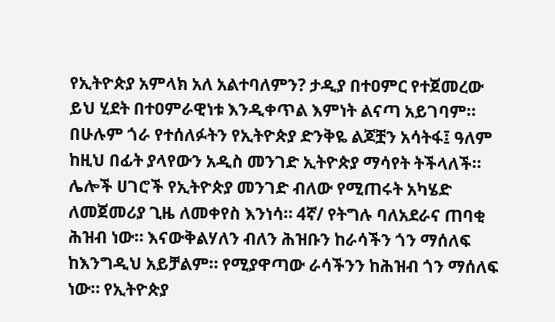የኢትዮጵያ አምላክ አለ አልተባለምን? ታዲያ በተዐምር የተጀመረው ይህ ሂደት በተዐምራዊነቱ እንዲቀጥል እምነት ልናጣ አይገባም። በሁሉም ጎራ የተሰለፉትን የኢትዮጵያ ድንቅዬ ልጆቿን አሳትፋ፤ ዓለም ከዚህ በፊት ያላየውን አዲስ መንገድ ኢትዮጵያ ማሳየት ትችላለች። ሌሎች ሀገሮች የኢትዮጵያ መንገድ ብለው የሚጠሩት አካሄድ ለመጀመሪያ ጊዜ ለመቀየስ እንነሳ። 4ኛ/ የትግሉ ባለአደራና ጠባቂ ሕዝብ ነው። እናውቅልሃለን ብለን ሕዝቡን ከራሳችን ጎን ማሰለፍ ከእንግዲህ አይቻልም። የሚያዋጣው ራሳችንን ከሕዝብ ጎን ማሰለፍ ነው። የኢትዮጵያ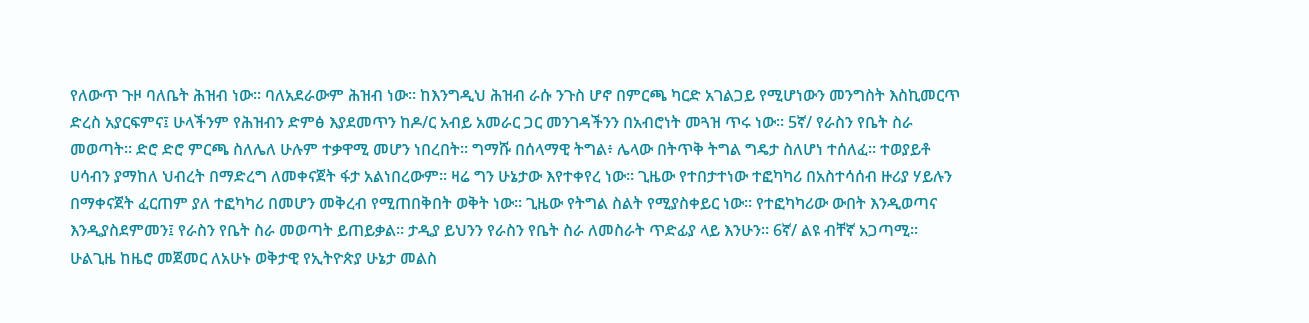የለውጥ ጉዞ ባለቤት ሕዝብ ነው። ባለአደራውም ሕዝብ ነው። ከእንግዲህ ሕዝብ ራሱ ንጉስ ሆኖ በምርጫ ካርድ አገልጋይ የሚሆነውን መንግስት እስኪመርጥ ድረስ አያርፍምና፤ ሁላችንም የሕዝብን ድምፅ እያደመጥን ከዶ/ር አብይ አመራር ጋር መንገዳችንን በአብሮነት መጓዝ ጥሩ ነው። 5ኛ/ የራስን የቤት ስራ መወጣት። ድሮ ድሮ ምርጫ ስለሌለ ሁሉም ተቃዋሚ መሆን ነበረበት። ግማሹ በሰላማዊ ትግል፥ ሌላው በትጥቅ ትግል ግዴታ ስለሆነ ተሰለፈ። ተወያይቶ ሀሳብን ያማከለ ህብረት በማድረግ ለመቀናጀት ፋታ አልነበረውም። ዛሬ ግን ሁኔታው እየተቀየረ ነው። ጊዜው የተበታተነው ተፎካካሪ በአስተሳሰብ ዙሪያ ሃይሉን በማቀናጀት ፈርጠም ያለ ተፎካካሪ በመሆን መቅረብ የሚጠበቅበት ወቅት ነው። ጊዜው የትግል ስልት የሚያስቀይር ነው። የተፎካካሪው ውበት እንዲወጣና እንዲያስደምመን፤ የራስን የቤት ስራ መወጣት ይጠይቃል። ታዲያ ይህንን የራስን የቤት ስራ ለመስራት ጥድፊያ ላይ እንሁን። 6ኛ/ ልዩ ብቸኛ አጋጣሚ። ሁልጊዜ ከዜሮ መጀመር ለአሁኑ ወቅታዊ የኢትዮጵያ ሁኔታ መልስ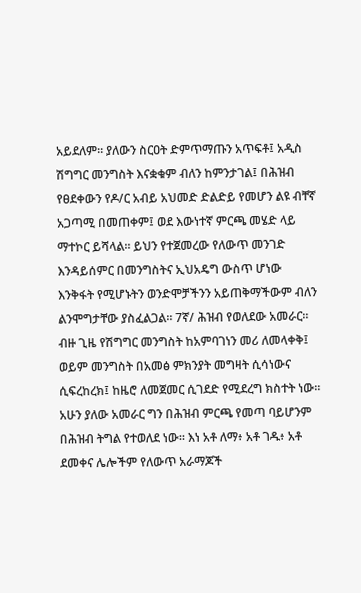አይደለም። ያለውን ስርዐት ድምጥማጡን አጥፍቶ፤ አዲስ ሽግግር መንግስት እናቋቁም ብለን ከምንታገል፤ በሕዝብ የፀደቀውን የዶ/ር አብይ አህመድ ድልድይ የመሆን ልዩ ብቸኛ አጋጣሚ በመጠቀም፤ ወደ እውነተኛ ምርጫ መሄድ ላይ ማተኮር ይሻላል። ይህን የተጀመረው የለውጥ መንገድ እንዳይሰምር በመንግስትና ኢህአዴግ ውስጥ ሆነው እንቅፋት የሚሆኑትን ወንድሞቻችንን አይጠቅማችውም ብለን ልንሞግታቸው ያስፈልጋል። 7ኛ/ ሕዝብ የወለደው አመራር። ብዙ ጊዜ የሽግግር መንግስት ከአምባገነን መሪ ለመላቀቅ፤ ወይም መንግስት በአመፅ ምክንያት መግዛት ሲሳነውና ሲፍረከረክ፤ ከዜሮ ለመጀመር ሲገደድ የሚደረግ ክስተት ነው። አሁን ያለው አመራር ግን በሕዝብ ምርጫ የመጣ ባይሆንም በሕዝብ ትግል የተወለደ ነው። እነ አቶ ለማ፥ አቶ ገዱ፥ አቶ ደመቀና ሌሎችም የለውጥ አራማጆች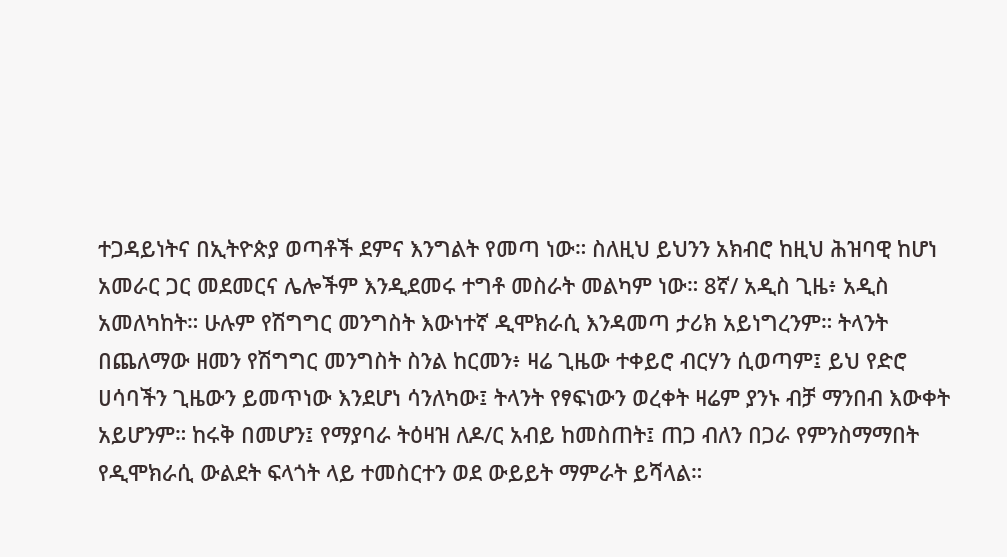ተጋዳይነትና በኢትዮጵያ ወጣቶች ደምና እንግልት የመጣ ነው። ስለዚህ ይህንን አክብሮ ከዚህ ሕዝባዊ ከሆነ አመራር ጋር መደመርና ሌሎችም እንዲደመሩ ተግቶ መስራት መልካም ነው። 8ኛ/ አዲስ ጊዜ፥ አዲስ አመለካከት። ሁሉም የሽግግር መንግስት እውነተኛ ዲሞክራሲ እንዳመጣ ታሪክ አይነግረንም። ትላንት በጨለማው ዘመን የሽግግር መንግስት ስንል ከርመን፥ ዛሬ ጊዜው ተቀይሮ ብርሃን ሲወጣም፤ ይህ የድሮ ሀሳባችን ጊዜውን ይመጥነው እንደሆነ ሳንለካው፤ ትላንት የፃፍነውን ወረቀት ዛሬም ያንኑ ብቻ ማንበብ እውቀት አይሆንም። ከሩቅ በመሆን፤ የማያባራ ትዕዛዝ ለዶ/ር አብይ ከመስጠት፤ ጠጋ ብለን በጋራ የምንስማማበት የዲሞክራሲ ውልደት ፍላጎት ላይ ተመስርተን ወደ ውይይት ማምራት ይሻላል።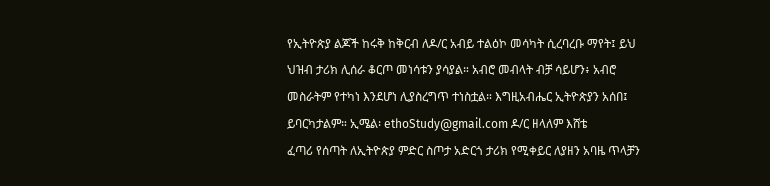የኢትዮጵያ ልጆች ከሩቅ ከቅርብ ለዶ/ር አብይ ተልዕኮ መሳካት ሲረባረቡ ማየት፤ ይህ ህዝብ ታሪክ ሊሰራ ቆርጦ መነሳቱን ያሳያል። አብሮ መብላት ብቻ ሳይሆን፥ አብሮ መስራትም የተካነ እንደሆነ ሊያስረግጥ ተነስቷል። እግዚአብሔር ኢትዮጵያን አሰበ፤ ይባርካታልም። ኢሜል፡ ethoStudy@gmail.com ዶ/ር ዘላለም እሸቴ
ፈጣሪ የሰጣት ለኢትዮጵያ ምድር ስጦታ አድርጎ ታሪክ የሚቀይር ለያዘን አባዜ ጥላቻን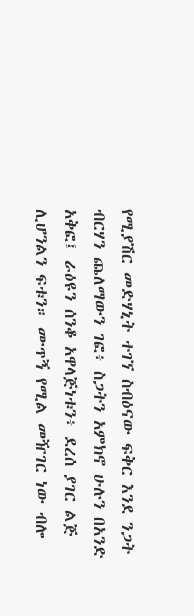የሚያሽር መድሃኒት ተገኘ ስብዕናው ፍቅር እንደ ንጋት ብርሃን ጨለማውን ገፎ፥ ስጋትን አምክኖ ሁሉን በአንድ አቅፎ፤ ራዕዩን ሰንቆ አዋላጅነቱን፥ ደረሰ ያገር ልጅ ሊሆንልን ፍቱን። ሙጥኝ የሚል መዥገር ነው ብሎ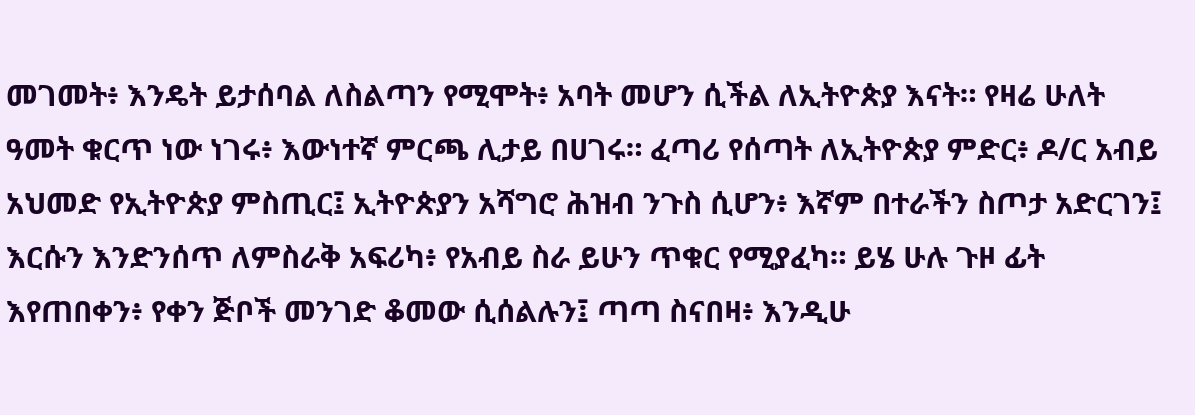መገመት፥ እንዴት ይታሰባል ለስልጣን የሚሞት፥ አባት መሆን ሲችል ለኢትዮጵያ እናት። የዛሬ ሁለት ዓመት ቁርጥ ነው ነገሩ፥ እውነተኛ ምርጫ ሊታይ በሀገሩ። ፈጣሪ የሰጣት ለኢትዮጵያ ምድር፥ ዶ/ር አብይ አህመድ የኢትዮጵያ ምስጢር፤ ኢትዮጵያን አሻግሮ ሕዝብ ንጉስ ሲሆን፥ እኛም በተራችን ስጦታ አድርገን፤ እርሱን እንድንሰጥ ለምስራቅ አፍሪካ፥ የአብይ ስራ ይሁን ጥቁር የሚያፈካ። ይሄ ሁሉ ጉዞ ፊት እየጠበቀን፥ የቀን ጅቦች መንገድ ቆመው ሲሰልሉን፤ ጣጣ ስናበዛ፥ እንዲሁ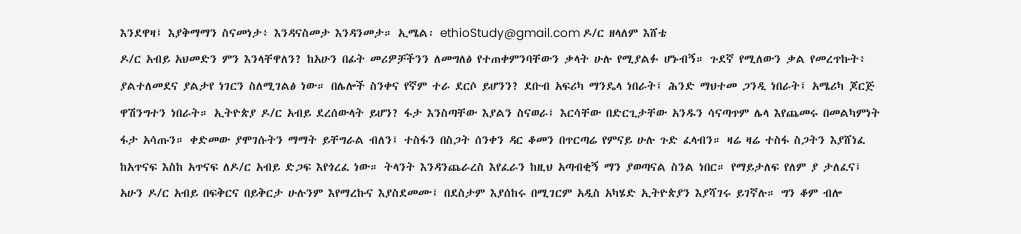እንደዋዛ፤ እያቅማማን ስናመነታ፥ እንዳናስመታ እንዳንመታ። ኢሜል፡ ethioStudy@gmail.com ዶ/ር ዘላለም እሸቴ
ዶ/ር አብይ አህመድን ምን እንላቸዋለን? ከአሁን በፊት መሪዎቻችንን ለመግለፅ የተጠቀምንባቸውን ቃላት ሁሉ የሚያልፉ ሆኑብኝ። ጉደኛ የሚለውን ቃል የመረጥኩት፥ ያልተለመደና ያልታየ ነገርን ስለሚገልፅ ነው። በሌሎች ስንቀና የኛም ተራ ደርሶ ይሆንን? ደቡብ አፍሪካ ማንዴላ ነበራት፤ ሕንድ ማህተመ ጋንዲ ነበራት፤ አሜሪካ ጆርጅ ዋሽንግተን ነበራት። ኢትዮጵያ ዶ/ር አብይ ደረሰውላት ይሆን? ፋታ እንስጣቸው እያልን ስናወራ፤ እርሳቸው በድርጊታቸው አንዱን ሳናጣጥም ሌላ እየጨመሩ በመልካምነት ፋታ አሳጡን። ቀድመው ያሞገሱትን ማማት ይቸግራል ብለን፤ ተስፋን በስጋት ሰንቀን ዳር ቆመን በጥርጣሬ የምናይ ሁሉ ጉድ ፈላብን። ዛሬ ዛሬ ተስፋ ስጋትን እያሸነፈ ከአጥናፍ እስከ አጥናፍ ለዶ/ር አብይ ድጋፍ እየጎረፈ ነው። ትላንት እንዳንጨራረስ እየፈራን ከዚህ አጣብቂኝ ማን ያወጣናል ስንል ነበር። የማይታለፍ የለም ያ ታለፈና፤ አሁን ዶ/ር አብይ በፍቅርና በይቅርታ ሁሉንም እየማረኩና እያስደመሙ፤ በደስታም እያሰከሩ በሚገርም አዲስ አካሄድ ኢትዮጵያን እያሻገሩ ይገኛሉ። ግን ቆም ብሎ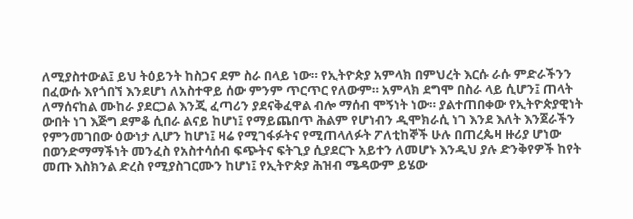ለሚያስተውል፤ ይህ ትዕይንት ከስጋና ደም ስራ በላይ ነው። የኢትዮጵያ አምላክ በምህረት እርሱ ራሱ ምድራችንን በፈውሱ እየጎበኘ እንደሆነ ለአስተዋይ ሰው ምንም ጥርጥር የለውም። አምላክ ደግሞ በስራ ላይ ሲሆን፤ ጠላት ለማሰናከል ሙከራ ያደርጋል እንጂ ፈጣሪን ያደናቅፈዋል ብሎ ማሰብ ሞኝነት ነው። ያልተጠበቀው የኢትዮጵያዊነት ውበት ነገ እጅግ ደምቆ ሲበራ ልናይ ከሆነ፤ የማይጨበጥ ሕልም የሆነብን ዲሞክራሲ ነገ እንደ እለት እንጀራችን የምንመገበው ዕውነታ ሊሆን ከሆነ፤ ዛሬ የሚገፋፉትና የሚጠላለፉት ፖለቲከኞች ሁሉ በጠረጴዛ ዙሪያ ሆነው በወንድማማችነት መንፈስ የአስተሳሰብ ፍጭትና ፍትጊያ ሲያደርጉ አይተን ለመሆኑ እንዲህ ያሉ ድንቅየዎች ከየት መጡ እስክንል ድረስ የሚያስገርሙን ከሆነ፤ የኢትዮጵያ ሕዝብ ሜዳውም ይሄው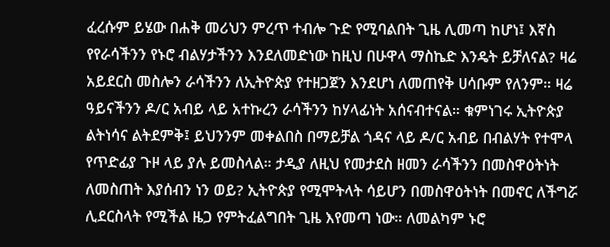ፈረሱም ይሄው በሐቅ መሪህን ምረጥ ተብሎ ጉድ የሚባልበት ጊዜ ሊመጣ ከሆነ፤ እኛስ የየራሳችንን የኑሮ ብልሃታችንን እንደለመድነው ከዚህ በሁዋላ ማስኬድ እንዴት ይቻለናል? ዛሬ አይደርስ መስሎን ራሳችንን ለኢትዮጵያ የተዘጋጀን እንደሆነ ለመጠየቅ ሀሳቡም የለንም። ዛሬ ዓይናችንን ዶ/ር አብይ ላይ አተኩረን ራሳችንን ከሃላፊነት አሰናብተናል። ቁምነገሩ ኢትዮጵያ ልትነሳና ልትደምቅ፤ ይህንንም መቀልበስ በማይቻል ጎዳና ላይ ዶ/ር አብይ በብልሃት የተሞላ የጥድፊያ ጉዞ ላይ ያሉ ይመስላል። ታዲያ ለዚህ የመታደስ ዘመን ራሳችንን በመስዋዕትነት ለመስጠት እያሰብን ነን ወይ? ኢትዮጵያ የሚሞትላት ሳይሆን በመስዋዕትነት በመኖር ለችግሯ ሊደርስላት የሚችል ዜጋ የምትፈልግበት ጊዜ እየመጣ ነው። ለመልካም ኑሮ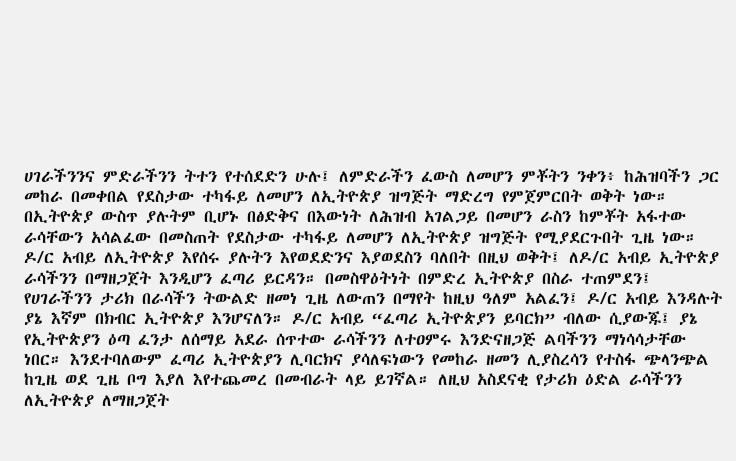ሀገራችንንና ምድራችንን ትተን የተሰደድን ሁሉ፤ ለምድራችን ፈውስ ለመሆን ምቾትን ንቀን፥ ከሕዝባችን ጋር መከራ በመቀበል የደስታው ተካፋይ ለመሆን ለኢትዮጵያ ዝግጅት ማድረግ የምጀምርበት ወቅት ነው። በኢትዮጵያ ውስጥ ያሉትም ቢሆኑ በፅድቅና በእውነት ለሕዝብ አገልጋይ በመሆን ራስን ከምቾት አፋተው ራሳቸውን አሳልፈው በመስጠት የደስታው ተካፋይ ለመሆን ለኢትዮጵያ ዝግጅት የሚያደርጉበት ጊዜ ነው። ዶ/ር አብይ ለኢትዮጵያ እየሰሩ ያሉትን እየወደድንና እያወደስን ባለበት በዚህ ወቅት፤ ለዶ/ር አብይ ኢትዮጵያ ራሳችንን በማዘጋጀት እንዲሆን ፈጣሪ ይርዳን። በመስዋዕትነት በምድረ ኢትዮጵያ በስራ ተጠምደን፤ የሀገራችንን ታሪክ በራሳችን ትውልድ ዘመነ ጊዜ ለውጠን በማየት ከዚህ ዓለም አልፈን፤ ዶ/ር አብይ እንዳሉት ያኔ እኛም በክብር ኢትዮጵያ እንሆናለን። ዶ/ር አብይ “ፈጣሪ ኢትዮጵያን ይባርክ” ብለው ሲያውጁ፤ ያኔ የኢትዮጵያን ዕጣ ፈንታ ለሰማይ አደራ ሰጥተው ራሳችንን ለተዐምሩ እንድናዘጋጅ ልባችንን ማነሳሳታቸው ነበር። እንደተባለውም ፈጣሪ ኢትዮጵያን ሊባርክና ያሳለፍነውን የመከራ ዘመን ሊያስረሳን የተስፋ ጭላንጭል ከጊዜ ወደ ጊዜ ቦግ እያለ እየተጨመረ በመብራት ላይ ይገኛል። ለዚህ አስደናቂ የታሪክ ዕድል ራሳችንን ለኢትዮጵያ ለማዘጋጀት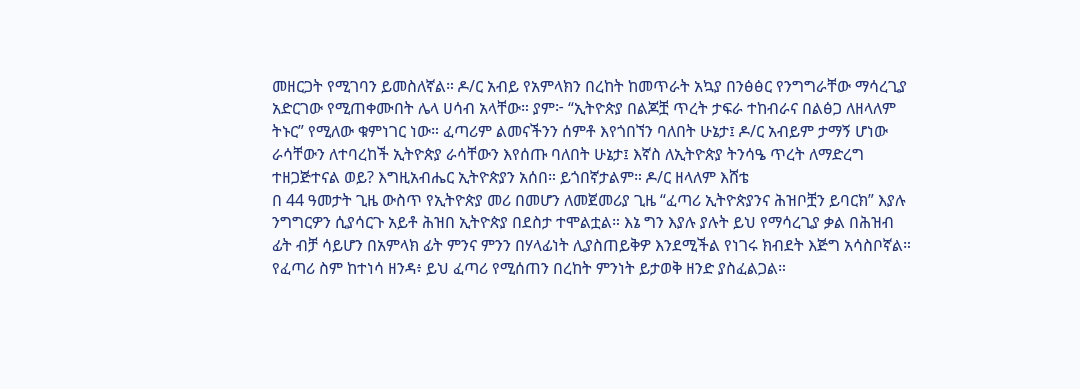መዘርጋት የሚገባን ይመስለኛል። ዶ/ር አብይ የአምላክን በረከት ከመጥራት አኳያ በንፅፅር የንግግራቸው ማሳረጊያ አድርገው የሚጠቀሙበት ሌላ ሀሳብ አላቸው። ያም፦ “ኢትዮጵያ በልጆቿ ጥረት ታፍራ ተከብራና በልፅጋ ለዘላለም ትኑር” የሚለው ቁምነገር ነው። ፈጣሪም ልመናችንን ሰምቶ እየጎበኘን ባለበት ሁኔታ፤ ዶ/ር አብይም ታማኝ ሆነው ራሳቸውን ለተባረከች ኢትዮጵያ ራሳቸውን እየሰጡ ባለበት ሁኔታ፤ እኛስ ለኢትዮጵያ ትንሳዔ ጥረት ለማድረግ ተዘጋጅተናል ወይ? እግዚአብሔር ኢትዮጵያን አሰበ። ይጎበኛታልም። ዶ/ር ዘላለም እሸቴ
በ 44 ዓመታት ጊዜ ውስጥ የኢትዮጵያ መሪ በመሆን ለመጀመሪያ ጊዜ “ፈጣሪ ኢትዮጵያንና ሕዝቦቿን ይባርክ” እያሉ ንግግርዎን ሲያሳርጉ አይቶ ሕዝበ ኢትዮጵያ በደስታ ተሞልቷል። እኔ ግን እያሉ ያሉት ይህ የማሳረጊያ ቃል በሕዝብ ፊት ብቻ ሳይሆን በአምላክ ፊት ምንና ምንን በሃላፊነት ሊያስጠይቅዎ እንደሚችል የነገሩ ክብደት እጅግ አሳስቦኛል። የፈጣሪ ስም ከተነሳ ዘንዳ፥ ይህ ፈጣሪ የሚሰጠን በረከት ምንነት ይታወቅ ዘንድ ያስፈልጋል።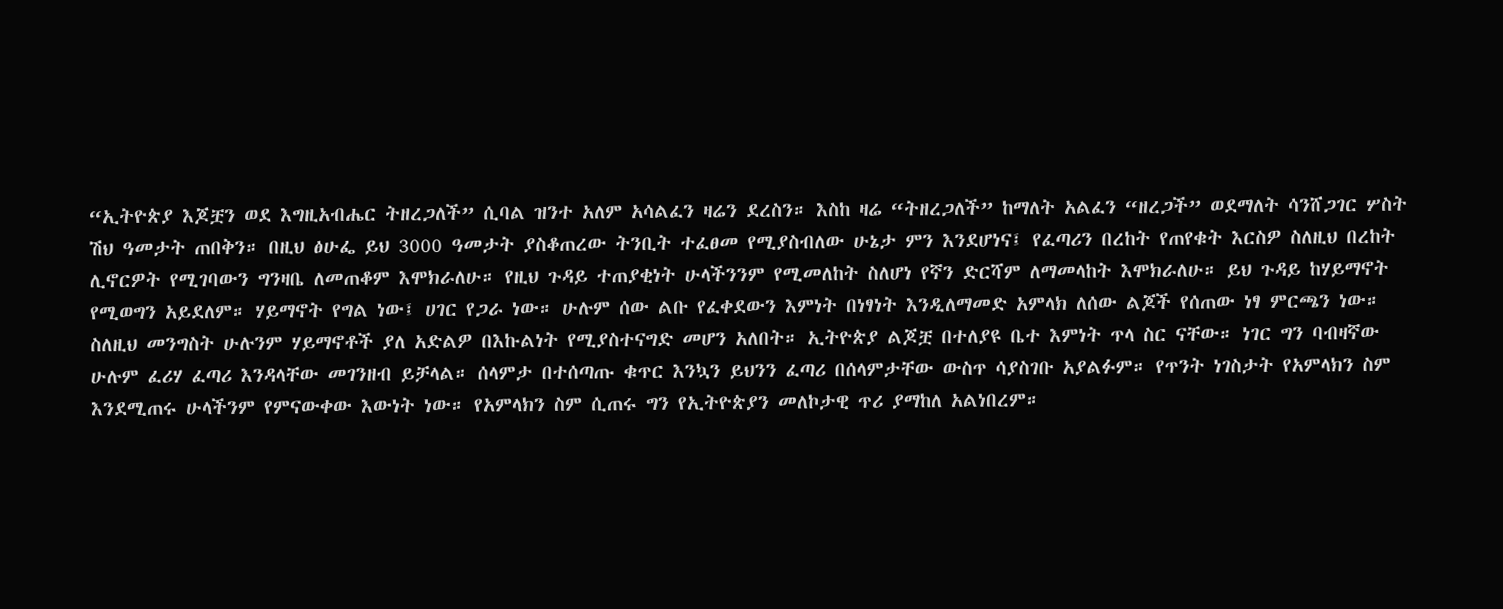“ኢትዮጵያ እጆቿን ወደ እግዚአብሔር ትዘረጋለች” ሲባል ዝንተ አለም አሳልፈን ዛሬን ደረስን። እስከ ዛሬ “ትዘረጋለች” ከማለት አልፈን “ዘረጋች” ወደማለት ሳንሸጋገር ሦስት ሽህ ዓመታት ጠበቅን። በዚህ ፅሁፌ ይህ 3000 ዓመታት ያስቆጠረው ትንቢት ተፈፀመ የሚያስብለው ሁኔታ ምን እንደሆነና፤ የፈጣሪን በረከት የጠየቁት እርስዎ ስለዚህ በረከት ሊኖርዎት የሚገባውን ግንዛቤ ለመጠቆም እሞክራለሁ። የዚህ ጉዳይ ተጠያቂነት ሁላችንንም የሚመለከት ስለሆነ የኛን ድርሻም ለማመላከት እሞክራለሁ። ይህ ጉዳይ ከሃይማኖት የሚወግን አይደለም። ሃይማኖት የግል ነው፤ ሀገር የጋራ ነው። ሁሉም ሰው ልቡ የፈቀደውን እምነት በነፃነት እንዲለማመድ አምላክ ለሰው ልጆች የሰጠው ነፃ ምርጫን ነው። ስለዚህ መንግስት ሁሉንም ሃይማኖቶች ያለ አድልዎ በእኩልነት የሚያስተናግድ መሆን አለበት። ኢትዮጵያ ልጆቿ በተለያዩ ቤተ እምነት ጥላ ስር ናቸው። ነገር ግን ባብዛኛው ሁሉም ፈሪሃ ፈጣሪ እንዳላቸው መገንዘብ ይቻላል። ሰላምታ በተሰጣጡ ቁጥር እንኳን ይህንን ፈጣሪ በሰላምታቸው ውስጥ ሳያስገቡ አያልፉም። የጥንት ነገስታት የአምላክን ስም እንደሚጠሩ ሁላችንም የምናውቀው እውነት ነው። የአምላክን ስም ሲጠሩ ግን የኢትዮጵያን መለኮታዊ ጥሪ ያማከለ አልነበረም።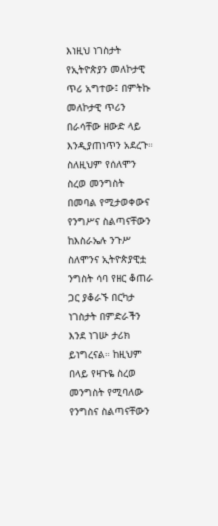እነዚህ ነገስታት የኢትዮጵያን መለኮታዊ ጥሪ አግተው፤ በምትኩ መለኮታዊ ጥሪን በራሳቸው ዘውድ ላይ እንዲያጠነጥን አደረጉ። ስለዚህም የሰለሞን ስረወ መንግስት በመባል የሚታወቀውና የንግሥና ስልጣናቸውን ከእስራኤሉ ንጉሥ ስለሞንና ኢትዮጵያዊቷ ንግስት ሳባ የዘር ቆጠራ ጋር ያቆራኙ በርካታ ነገስታት በምድራችን እንደ ነገሡ ታሪክ ይነግረናል። ከዚህም በላይ የዛጉዬ ስረወ መንግስት የሚባለው የንግስና ስልጣናቸውን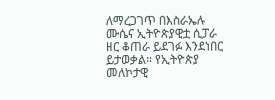ለማረጋገጥ በእስራኤሉ ሙሴና ኢትዮጵያዊቷ ሲፓራ ዘር ቆጠራ ይደገፉ እንደነበር ይታወቃል። የኢትዮጵያ መለኮታዊ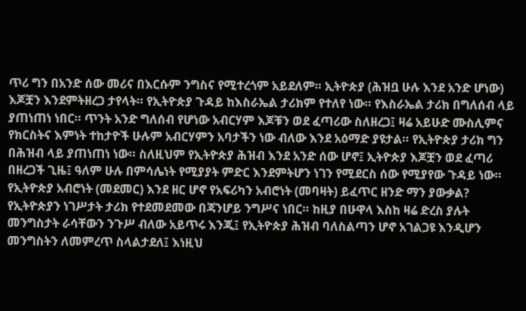ጥሪ ግን በአንድ ሰው መሪና በእርሱም ንግስና የሚተረጎም አይደለም። ኢትዮጵያ (ሕዝቧ ሁሉ እንደ አንድ ሆነው) እጆቿን እንደምትዘረጋ ታየላት። የኢትዮጵያ ጉዳይ ከእስራኤል ታሪክም የተለየ ነው። የእስራኤል ታሪክ በግለሰብ ላይ ያጠነጠነ ነበር። ጥንት አንድ ግለሰብ የሆነው አብርሃም እጆቹን ወደ ፈጣሪው ስለዘረጋ፤ ዛሬ አይሁድ ሙስሊምና የክርስትና እምነት ተከታዮች ሁሉም አብርሃምን አባታችን ነው ብለው እንደ አዕማድ ያዩታል። የኢትዮጵያ ታሪክ ግን በሕዝብ ላይ ያጠነጠነ ነው። ስለዚህም የኢትዮጵያ ሕዝብ እንደ አንድ ሰው ሆኖ፤ ኢትዮጵያ እጆቿን ወደ ፈጣሪ በዘረጋች ጊዜ፤ ዓለም ሁሉ በምሳሌነት የሚያያት ምድር እንደምትሆን ነገን የሚደርስ ሰው የሚያየው ጉዳይ ነው። የኢትዮጵያ አብሮነት (መደመር) እንደ ዘር ሆኖ የአፍሪካን አብሮነት (መባዛት) ይፈጥር ዘንድ ማን ያውቃል? የኢትዮጵያን ነገሥታት ታሪክ የተደመደመው በጃንሆይ ንግሥና ነበር። ከዚያ በሁዋላ እስከ ዛሬ ድረስ ያሉት መንግስታት ራሳቸውን ንጉሥ ብለው አይጥሩ እንጂ፤ የኢትዮጵያ ሕዝብ ባለስልጣን ሆኖ አገልጋዩ እንዲሆን መንግስትን ለመምረጥ ስላልታደለ፤ እነዚህ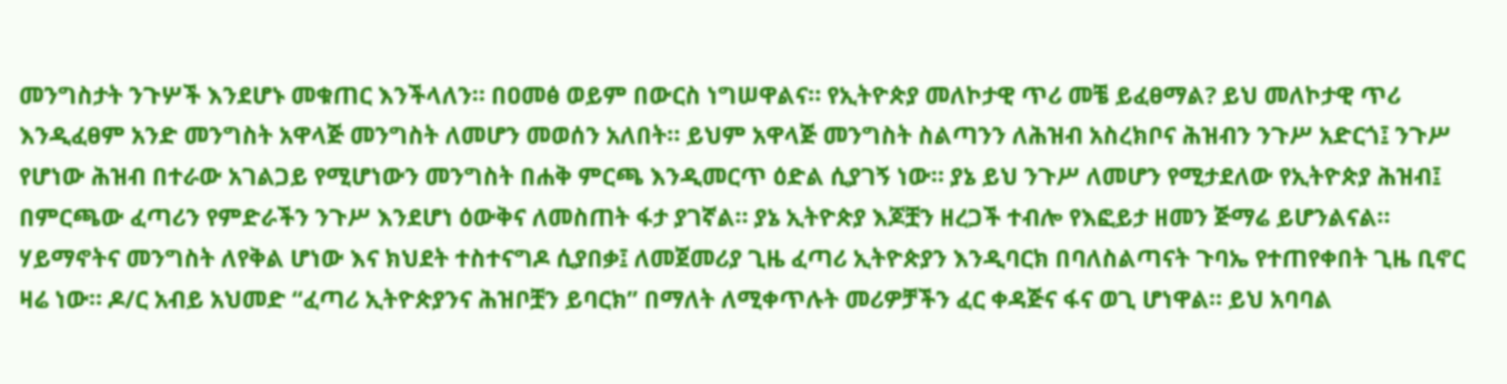መንግስታት ንጉሦች እንደሆኑ መቁጠር እንችላለን። በዐመፅ ወይም በውርስ ነግሠዋልና። የኢትዮጵያ መለኮታዊ ጥሪ መቼ ይፈፀማል? ይህ መለኮታዊ ጥሪ እንዲፈፀም አንድ መንግስት አዋላጅ መንግስት ለመሆን መወሰን አለበት። ይህም አዋላጅ መንግስት ስልጣንን ለሕዝብ አስረክቦና ሕዝብን ንጉሥ አድርጎ፤ ንጉሥ የሆነው ሕዝብ በተራው አገልጋይ የሚሆነውን መንግስት በሐቅ ምርጫ እንዲመርጥ ዕድል ሲያገኝ ነው። ያኔ ይህ ንጉሥ ለመሆን የሚታደለው የኢትዮጵያ ሕዝብ፤ በምርጫው ፈጣሪን የምድራችን ንጉሥ እንደሆነ ዕውቅና ለመስጠት ፋታ ያገኛል። ያኔ ኢትዮጵያ እጆቿን ዘረጋች ተብሎ የእፎይታ ዘመን ጅማሬ ይሆንልናል። ሃይማኖትና መንግስት ለየቅል ሆነው እና ክህደት ተስተናግዶ ሲያበቃ፤ ለመጀመሪያ ጊዜ ፈጣሪ ኢትዮጵያን እንዲባርክ በባለስልጣናት ጉባኤ የተጠየቀበት ጊዜ ቢኖር ዛሬ ነው። ዶ/ር አብይ አህመድ “ፈጣሪ ኢትዮጵያንና ሕዝቦቿን ይባርክ” በማለት ለሚቀጥሉት መሪዎቻችን ፈር ቀዳጅና ፋና ወጊ ሆነዋል። ይህ አባባል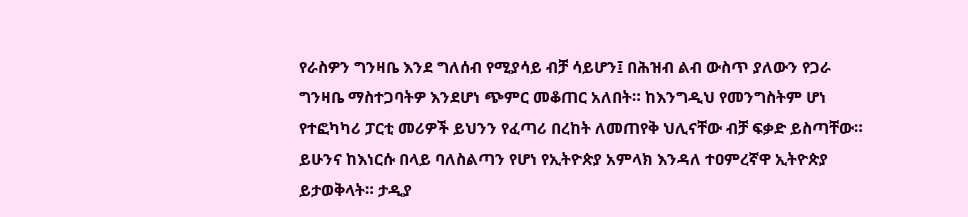የራስዎን ግንዛቤ እንደ ግለሰብ የሚያሳይ ብቻ ሳይሆን፤ በሕዝብ ልብ ውስጥ ያለውን የጋራ ግንዛቤ ማስተጋባትዎ እንደሆነ ጭምር መቆጠር አለበት። ከእንግዲህ የመንግስትም ሆነ የተፎካካሪ ፓርቲ መሪዎች ይህንን የፈጣሪ በረከት ለመጠየቅ ህሊናቸው ብቻ ፍቃድ ይስጣቸው። ይሁንና ከእነርሱ በላይ ባለስልጣን የሆነ የኢትዮጵያ አምላክ እንዳለ ተዐምረኛዋ ኢትዮጵያ ይታወቅላት። ታዲያ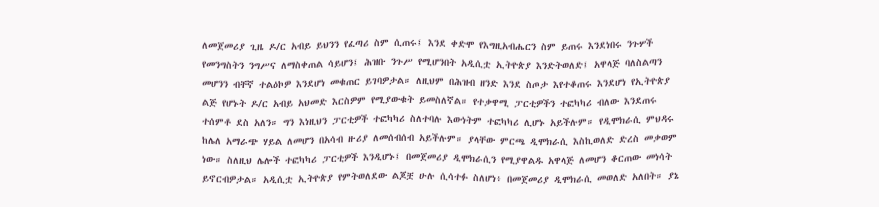ለመጀመሪያ ጊዜ ዶ/ር አብይ ይህንን የፈጣሪ ስም ሲጠሩ፤ እንደ ቀድሞ የእግዚአብሔርን ስም ይጠሩ እንደነበሩ ንጉሦች የመንግስትን ንግሥና ለማስቀጠል ሳይሆን፤ ሕዝቡ ንጉሥ የሚሆንበት አዲሲቷ ኢትዮጵያ እንድትወለድ፤ አዋላጅ ባለስልጣን መሆንን ብቸኛ ተልዕኮዎ እንደሆነ መቁጠር ይገባዎታል። ለዚህም በሕዝብ ዘንድ እንደ ስጦታ እየተቆጠሩ እንደሆነ የኢትዮጵያ ልጅ የሆኑት ዶ/ር አብይ አህመድ እርስዎም የሚያውቁት ይመስለኛል። የተቃዋሚ ፓርቲዎችን ተፎካካሪ ብለው እንደጠሩ ተሰምቶ ደስ አለን። ግን እነዚህን ፓርቲዎች ተፎካካሪ ስለተባሉ እውነትም ተፎካካሪ ሊሆኑ አይችሉም። የዲሞክራሲ ምህዳሩ ከሌለ አማራጭ ሃይል ለመሆን በአሳብ ዙሪያ ለመሰብሰብ አይችሉም። ያላቸው ምርጫ ዲሞክራሲ እስኪወለድ ድረስ መቃወም ነው። ስለዚህ ሌሎች ተፎካካሪ ፓርቲዎች እንዲሆኑ፤ በመጀመሪያ ዲሞክራሲን የሚያዋልዱ አዋላጅ ለመሆን ቆርጠው መነሳት ይኖርብዎታል። አዲሲቷ ኢትዮጵያ የምትወለደው ልጆቿ ሁሉ ሲሳተፉ ስለሆነ፥ በመጀመሪያ ዲሞክራሲ መወለድ አለበት። ያኔ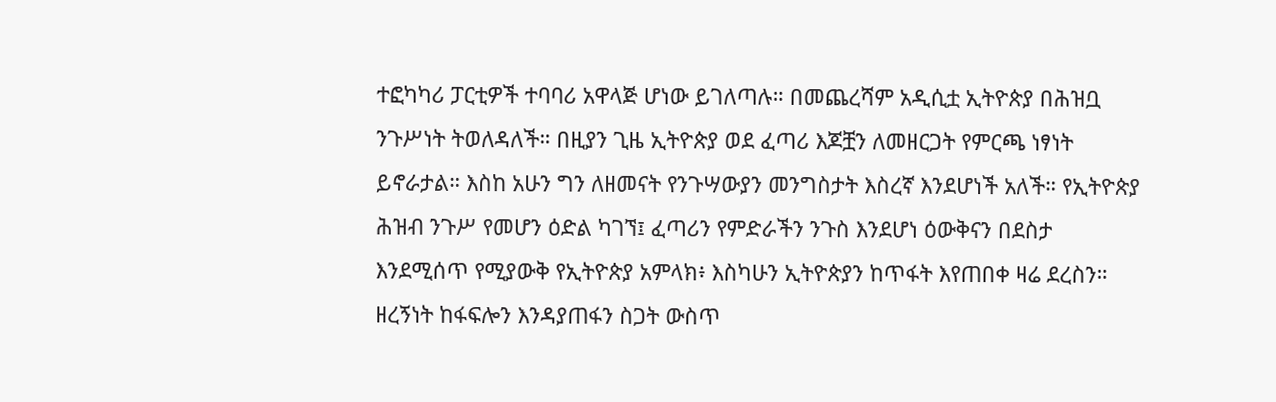ተፎካካሪ ፓርቲዎች ተባባሪ አዋላጅ ሆነው ይገለጣሉ። በመጨረሻም አዲሲቷ ኢትዮጵያ በሕዝቧ ንጉሥነት ትወለዳለች። በዚያን ጊዜ ኢትዮጵያ ወደ ፈጣሪ እጆቿን ለመዘርጋት የምርጫ ነፃነት ይኖራታል። እስከ አሁን ግን ለዘመናት የንጉሣውያን መንግስታት እስረኛ እንደሆነች አለች። የኢትዮጵያ ሕዝብ ንጉሥ የመሆን ዕድል ካገኘ፤ ፈጣሪን የምድራችን ንጉስ እንደሆነ ዕውቅናን በደስታ እንደሚሰጥ የሚያውቅ የኢትዮጵያ አምላክ፥ እስካሁን ኢትዮጵያን ከጥፋት እየጠበቀ ዛሬ ደረስን። ዘረኝነት ከፋፍሎን እንዳያጠፋን ስጋት ውስጥ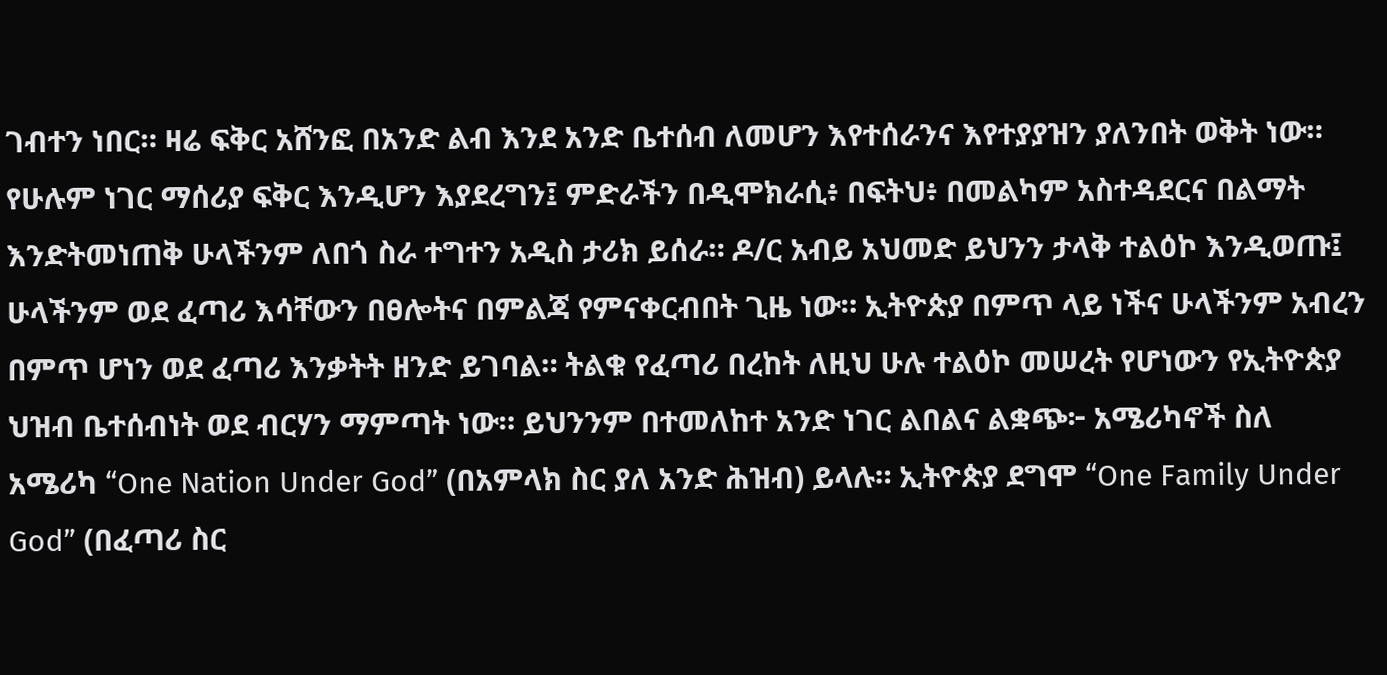ገብተን ነበር። ዛሬ ፍቅር አሸንፎ በአንድ ልብ እንደ አንድ ቤተሰብ ለመሆን እየተሰራንና እየተያያዝን ያለንበት ወቅት ነው። የሁሉም ነገር ማሰሪያ ፍቅር እንዲሆን እያደረግን፤ ምድራችን በዲሞክራሲ፥ በፍትህ፥ በመልካም አስተዳደርና በልማት እንድትመነጠቅ ሁላችንም ለበጎ ስራ ተግተን አዲስ ታሪክ ይሰራ። ዶ/ር አብይ አህመድ ይህንን ታላቅ ተልዕኮ እንዲወጡ፤ ሁላችንም ወደ ፈጣሪ እሳቸውን በፀሎትና በምልጃ የምናቀርብበት ጊዜ ነው። ኢትዮጵያ በምጥ ላይ ነችና ሁላችንም አብረን በምጥ ሆነን ወደ ፈጣሪ እንቃትት ዘንድ ይገባል። ትልቁ የፈጣሪ በረከት ለዚህ ሁሉ ተልዕኮ መሠረት የሆነውን የኢትዮጵያ ህዝብ ቤተሰብነት ወደ ብርሃን ማምጣት ነው። ይህንንም በተመለከተ አንድ ነገር ልበልና ልቋጭ፦ አሜሪካኖች ስለ አሜሪካ “One Nation Under God” (በአምላክ ስር ያለ አንድ ሕዝብ) ይላሉ። ኢትዮጵያ ደግሞ “One Family Under God” (በፈጣሪ ስር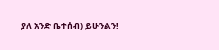ያለ አንድ ቤተሰብ) ይሁንልን!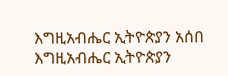እግዚአብሔር ኢትዮጵያን አሰበ እግዚአብሔር ኢትዮጵያን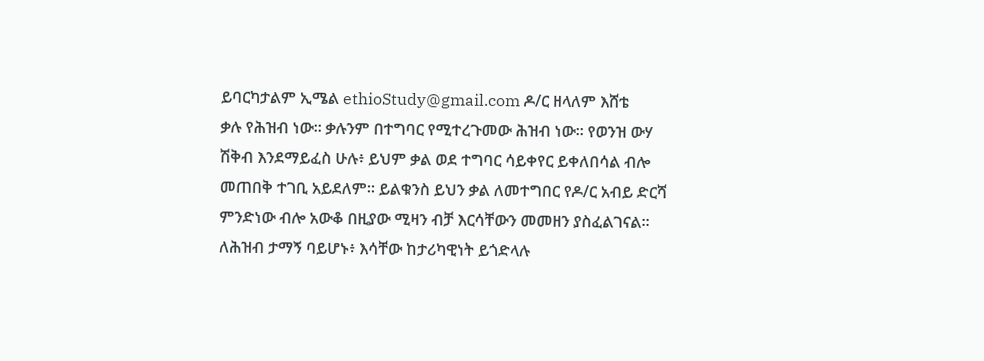ይባርካታልም ኢሜል ethioStudy@gmail.com ዶ/ር ዘላለም እሸቴ
ቃሉ የሕዝብ ነው። ቃሉንም በተግባር የሚተረጉመው ሕዝብ ነው። የወንዝ ውሃ ሽቅብ እንደማይፈስ ሁሉ፥ ይህም ቃል ወደ ተግባር ሳይቀየር ይቀለበሳል ብሎ መጠበቅ ተገቢ አይደለም። ይልቁንስ ይህን ቃል ለመተግበር የዶ/ር አብይ ድርሻ ምንድነው ብሎ አውቆ በዚያው ሚዛን ብቻ እርሳቸውን መመዘን ያስፈልገናል። ለሕዝብ ታማኝ ባይሆኑ፥ እሳቸው ከታሪካዊነት ይጎድላሉ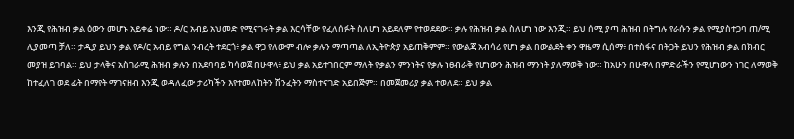እንጂ የሕዝብ ቃል ዕውን መሆኑ አይቀሬ ነው። ዶ/ር አብይ አህመድ የሚናገሩት ቃል እርሳቸው የፈለሰፉት ስለሆነ አይደለም የተወደደው። ቃሉ የሕዝብ ቃል ስለሆነ ነው እንጂ። ይህ ሰሚ ያጣ ሕዝብ በትግሉ የራሱን ቃል የሚያስተጋባ ጠ/ሚ ሊያመጣ ቻለ። ታዲያ ይህን ቃል የዶ/ር አብይ የግል ንብረት ተደርጎ፥ ቃል ዋጋ የለውም ብሎ ቃሉን ማጣጣል ለኢትዮጵያ አይጠቅምም። የውልጃ አብሳሪ የሆነ ቃል በውልደት ቀን ዋዜማ ሲሰማ፥ በተስፋና በትጋት ይህን የሕዝብ ቃል በክብር መያዝ ይገባል። ይህ ታላቅና አስገራሚ ሕዝብ ቃሉን በአደባባይ ካሳወጀ በሁዋላ፥ ይህ ቃል አይተገበርም ማለት የቃልን ምንነትና የቃሉ ነፀብራቅ የሆነውን ሕዝብ ማንነት ያለማወቅ ነው። ከአሁን በሁዋላ በምድራችን የሚሆነውን ነገር ለማወቅ ከተፈለገ ወደ ፊት በማየት ማገናዘብ እንጂ ወዳለፈው ታሪካችን እየተመለከትን ሽንፈትን ማስተናገድ አይበጅም። በመጀመሪያ ቃል ተወለደ። ይህ ቃል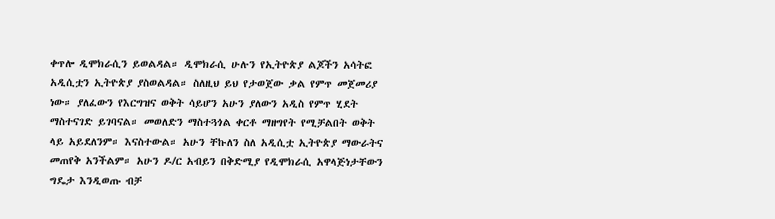ቀጥሎ ዲሞክራሲን ይወልዳል። ዲሞክራሲ ሁሉን የኢትዮጵያ ልጆችን አሳትፎ አዲሲቷን ኢትዮጵያ ያስወልዳል። ስለዚህ ይህ የታወጀው ቃል የምጥ መጀመሪያ ነው። ያለፈውን የእርግዝና ወቅት ሳይሆን አሁን ያለውን አዲስ የምጥ ሂደት ማስተናገድ ይገባናል። መወለድን ማስተጓጎል ቀርቶ ማዘግየት የሚቻልበት ወቅት ላይ አይደለንም። እናስተውል። አሁን ቸኩለን ስለ አዲሲቷ ኢትዮጵያ ማውራትና መጠየቅ አንችልም። አሁን ዶ/ር አብይን በቅድሚያ የዲሞክራሲ አዋላጅነታቸውን ግዴታ እንዲወጡ ብቻ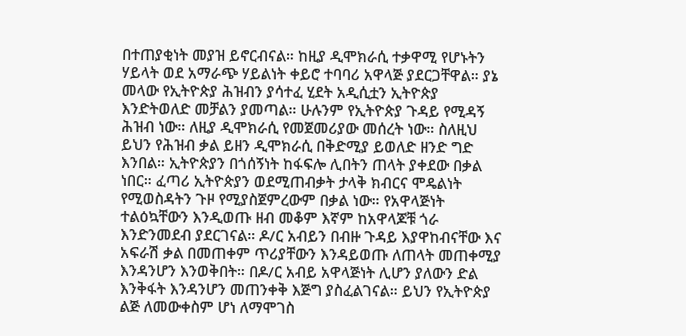በተጠያቂነት መያዝ ይኖርብናል። ከዚያ ዲሞክራሲ ተቃዋሚ የሆኑትን ሃይላት ወደ አማራጭ ሃይልነት ቀይሮ ተባባሪ አዋላጅ ያደርጋቸዋል። ያኔ መላው የኢትዮጵያ ሕዝብን ያሳተፈ ሂደት አዲሲቷን ኢትዮጵያ እንድትወለድ መቻልን ያመጣል። ሁሉንም የኢትዮጵያ ጉዳይ የሚዳኝ ሕዝብ ነው። ለዚያ ዲሞክራሲ የመጀመሪያው መሰረት ነው። ስለዚህ ይህን የሕዝብ ቃል ይዘን ዲሞክራሲ በቅድሚያ ይወለድ ዘንድ ግድ እንበል። ኢትዮጵያን በጎሰኝነት ከፋፍሎ ሊበትን ጠላት ያቀደው በቃል ነበር። ፈጣሪ ኢትዮጵያን ወደሚጠብቃት ታላቅ ክብርና ሞዴልነት የሚወስዳትን ጉዞ የሚያስጀምረውም በቃል ነው። የአዋላጅነት ተልዕኳቸውን እንዲወጡ ዘብ መቆም እኛም ከአዋላጆቹ ጎራ እንድንመደብ ያደርገናል። ዶ/ር አብይን በብዙ ጉዳይ እያዋከብናቸው እና አፍራሽ ቃል በመጠቀም ጥሪያቸውን እንዳይወጡ ለጠላት መጠቀሚያ እንዳንሆን እንወቅበት። በዶ/ር አብይ አዋላጅነት ሊሆን ያለውን ድል እንቅፋት እንዳንሆን መጠንቀቅ እጅግ ያስፈልገናል። ይህን የኢትዮጵያ ልጅ ለመውቀስም ሆነ ለማሞገስ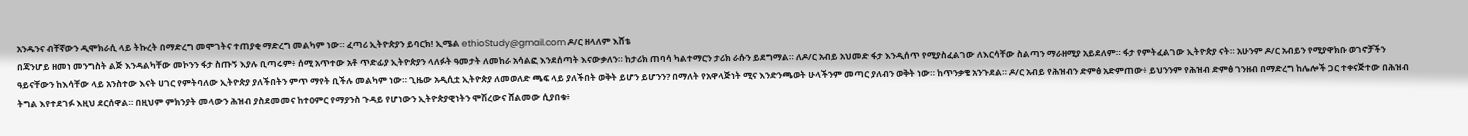አንዱንና ብቸኛውን ዲሞክራሲ ላይ ትኩረት በማድረግ መሞገትና ተጠያቂ ማድረግ መልካም ነው። ፈጣሪ ኢትዮጵያን ይባርክ! ኢሜል ethioStudy@gmail.com ዶ/ር ዘላለም እሸቴ
በጃንሆይ ዘመነ መንግስት ልጅ እንዳልካቸው መኮንን ፋታ ስጡኝ እያሉ ቢጣሩም፥ ሰሚ አጥተው አቶ ጥድፊያ ኢትዮጵያን ላለፉት ዓመታት ለመከራ አሳልፎ እንደሰጣት እናውቃለን። ከታሪክ ጠባሳ ካልተማርን ታሪክ ራሱን ይደግማል። ለዶ/ር አብይ አህመድ ፋታ እንዲሰጥ የሚያስፈልገው ለእርሳቸው ስልጣን ማራዘሚያ አይደለም። ፋታ የምትፈልገው ኢትዮጵያ ናት። አሁንም ዶ/ር አብይን የሚያዋክቡ ወገኖቻችን ዓይናቸውን ከእሳቸው ላይ አንስተው እናት ሀገር የምትባለው ኢትዮጵያ ያለችበትን ምጥ ማየት ቢችሉ መልካም ነው። ጊዜው አዲሲቷ ኢትዮጵያ ለመወለድ ጫፍ ላይ ያለችበት ወቅት ይሆን ይሆንን? በማለት የአዋላጅነት ሚና እንድንጫወት ሁላችንም መጣር ያለብን ወቅት ነው። ከጥንቃቄ አንጉደል። ዶ/ር አብይ የሕዝብን ድምፅ አድምጠው፥ ይህንንም የሕዝብ ድምፅ ገንዘብ በማድረግ ከሌሎች ጋር ተቀናጅተው በሕዝብ ትግል እየተደገፉ እዚህ ደርሰዋል። በዚህም ምክንያት መላውን ሕዝብ ያስደመመና ከተዐምር የማያንስ ጉዳይ የሆነውን ኢትዮጵያዊነትን ሞሽረውና ሸልመው ሲያበቁ፥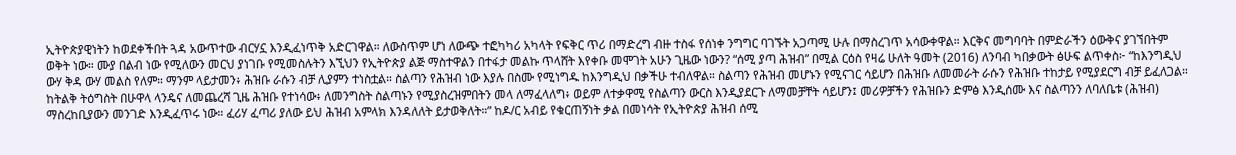ኢትዮጵያዊነትን ከወደቀችበት ጓዳ አውጥተው ብርሃኗ እንዲፈነጥቅ አድርገዋል። ለውስጥም ሆነ ለውጭ ተፎካካሪ አካላት የፍቅር ጥሪ በማድረግ ብዙ ተስፋ የሰነቀ ንግግር ባገኙት አጋጣሚ ሁሉ በማስረገጥ አሳውቀዋል። እርቅና መግባባት በምድራችን ዕውቅና ያገኘበትም ወቅት ነው። ሙያ በልብ ነው የሚለውን መርህ ያነገቡ የሚመስሉትን እኚህን የኢትዮጵያ ልጅ ማስተዋልን በተፋታ መልኩ ጥላሸት እየቀቡ መሞገት አሁን ጊዜው ነውን? “ሰሚ ያጣ ሕዝብ” በሚል ርዕስ የዛሬ ሁለት ዓመት (2016) ለንባብ ካበቃውት ፅሁፍ ልጥቀስ፦ “ከእንግዲህ ውሃ ቅዳ ውሃ መልስ የለም። ማንም ላይታመን፥ ሕዝቡ ራሱን ብቻ ሊያምን ተነስቷል። ስልጣን የሕዝብ ነው እያሉ በስሙ የሚነግዱ ከእንግዲህ በቃችሁ ተብለዋል። ስልጣን የሕዝብ መሆኑን የሚናገር ሳይሆን በሕዝቡ ለመመራት ራሱን የሕዝቡ ተከታይ የሚያደርግ ብቻ ይፈለጋል። ከትልቅ ትዕግስት በሁዋላ ላንዴና ለመጨረሻ ጊዜ ሕዝቡ የተነሳው፥ ለመንግስት ስልጣኑን የሚያስረዝምበትን መላ ለማፈላለግ፥ ወይም ለተቃዋሚ የስልጣን ውርስ እንዲያደርጉ ለማመቻቸት ሳይሆን፤ መሪዎቻችን የሕዝቡን ድምፅ እንዲሰሙ እና ስልጣንን ለባለቤቱ (ሕዝብ) ማስረከቢያውን መንገድ እንዲፈጥሩ ነው። ፈሪሃ ፈጣሪ ያለው ይህ ሕዝብ አምላክ እንዳለለት ይታወቅለት።” ከዶ/ር አብይ የቁርጠኝነት ቃል በመነሳት የኢትዮጵያ ሕዝብ ሰሚ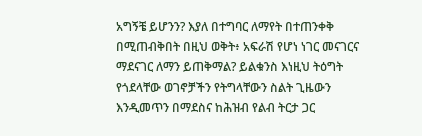አግኝቼ ይሆንን? እያለ በተግባር ለማየት በተጠንቀቅ በሚጠብቅበት በዚህ ወቅት፥ አፍራሽ የሆነ ነገር መናገርና ማደናገር ለማን ይጠቅማል? ይልቁንስ እነዚህ ትዕግት የጎደላቸው ወገኖቻችን የትግላቸውን ስልት ጊዜውን እንዲመጥን በማደስና ከሕዝብ የልብ ትርታ ጋር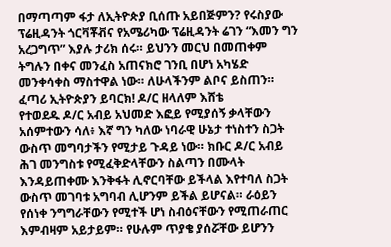በማጣጣም ፋታ ለኢትዮጵያ ቢሰጡ አይበጅምን? የሩስያው ፕሬዚዳንት ጎርቫቾቭና የአሜሪካው ፕሬዚዳንት ሬገን “እመን ግን አረጋግጥ” እያሉ ታሪክ ሰሩ። ይህንን መርህ በመጠቀም ትግሉን በቀና መንፈስ አጠናክሮ ገንቢ በሆነ አካሄድ መንቀሳቀስ ማስተዋል ነው። ለሁላችንም ልቦና ይስጠን። ፈጣሪ ኢትዮጵያን ይባርክ! ዶ/ር ዘላለም እሸቴ
የተወደዱ ዶ/ር አብይ አህመድ እፎይ የሚያሰኝ ቃላቸውን አሰምተውን ሳለ፥ እኛ ግን ካለው ነባራዊ ሁኔታ ተነስተን ስጋት ውስጥ መግባታችን የሚታይ ጉዳይ ነው። ክቡር ዶ/ር አብይ ሕገ መንግስቱ የሚፈቅድላቸውን ስልጣን በሙላት እንዳይጠቀሙ እንቅፋት ሊኖርባቸው ይችላል እየተባለ ስጋት ውስጥ መገባቱ አግባብ ሊሆንም ይችል ይሆናል። ራዕይን የሰነቀ ንግግራቸውን የሚተች ሆነ ስብዕናቸውን የሚጠራጠር እምብዛም አይታይም። የሁሉም ጥያቄ ያሰሯቸው ይሆንን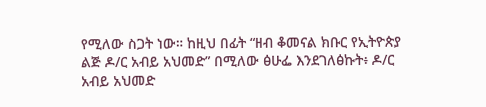የሚለው ስጋት ነው። ከዚህ በፊት “ዘብ ቆመናል ክቡር የኢትዮጵያ ልጅ ዶ/ር አብይ አህመድ” በሚለው ፅሁፌ እንደገለፅኩት፥ ዶ/ር አብይ አህመድ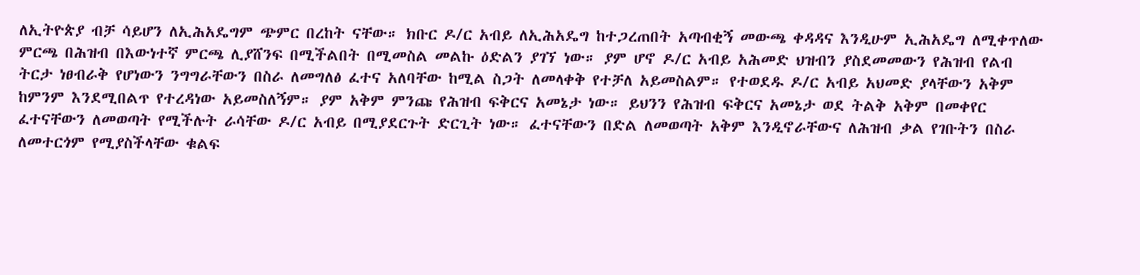ለኢትዮጵያ ብቻ ሳይሆን ለኢሕአዴግም ጭምር በረከት ናቸው። ክቡር ዶ/ር አብይ ለኢሕአዴግ ከተጋረጠበት አጣብቂኝ መውጫ ቀዳዳና እንዲሁም ኢሕአዴግ ለሚቀጥለው ምርጫ በሕዝብ በእውነተኛ ምርጫ ሊያሸንፍ በሚችልበት በሚመስል መልኩ ዕድልን ያገኘ ነው። ያም ሆኖ ዶ/ር አብይ አሕመድ ህዝብን ያስደመመውን የሕዝብ የልብ ትርታ ነፀብራቅ የሆነውን ንግግራቸውን በስራ ለመግለፅ ፈተና አለባቸው ከሚል ስጋት ለመላቀቅ የተቻለ አይመስልም። የተወደዱ ዶ/ር አብይ አህመድ ያላቸውን አቅም ከምንም እንደሚበልጥ የተረዳነው አይመስለኝም። ያም አቅም ምንጩ የሕዝብ ፍቅርና አመኔታ ነው። ይህንን የሕዝብ ፍቅርና አመኔታ ወደ ትልቅ አቅም በመቀየር ፈተናቸውን ለመወጣት የሚችሉት ራሳቸው ዶ/ር አብይ በሚያደርጉት ድርጊት ነው። ፈተናቸውን በድል ለመወጣት አቅም እንዲኖራቸውና ለሕዝብ ቃል የገቡትን በስራ ለመተርጎም የሚያስችላቸው ቁልፍ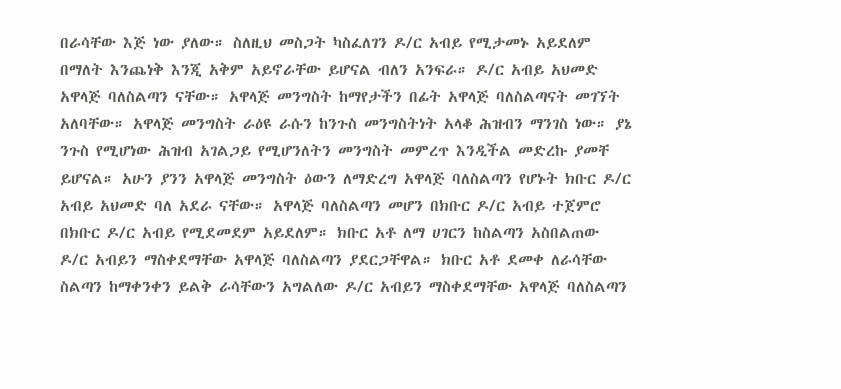በራሳቸው እጅ ነው ያለው። ስለዚህ መስጋት ካስፈለገን ዶ/ር አብይ የሚታመኑ አይደለም በማለት እንጨነቅ እንጂ አቅም አይኖራቸው ይሆናል ብለን አንፍራ። ዶ/ር አብይ አህመድ አዋላጅ ባለስልጣን ናቸው። አዋላጅ መንግስት ከማየታችን በፊት አዋላጅ ባለስልጣናት መገኘት አለባቸው። አዋላጅ መንግስት ራዕዩ ራሱን ከንጉስ መንግስትነት አላቆ ሕዝብን ማንገስ ነው። ያኔ ንጉስ የሚሆነው ሕዝብ አገልጋይ የሚሆንለትን መንግስት መምረጥ እንዲችል መድረኩ ያመቸ ይሆናል። አሁን ያንን አዋላጅ መንግስት ዕውን ለማድረግ አዋላጅ ባለስልጣን የሆኑት ክቡር ዶ/ር አብይ አህመድ ባለ አደራ ናቸው። አዋላጅ ባለስልጣን መሆን በክቡር ዶ/ር አብይ ተጀምሮ በክቡር ዶ/ር አብይ የሚደመደም አይደለም። ክቡር አቶ ለማ ሀገርን ከስልጣን አስበልጠው ዶ/ር አብይን ማስቀደማቸው አዋላጅ ባለስልጣን ያደርጋቸዋል። ክቡር አቶ ደመቀ ለራሳቸው ስልጣን ከማቀንቀን ይልቅ ራሳቸውን አግልለው ዶ/ር አብይን ማስቀደማቸው አዋላጅ ባለስልጣን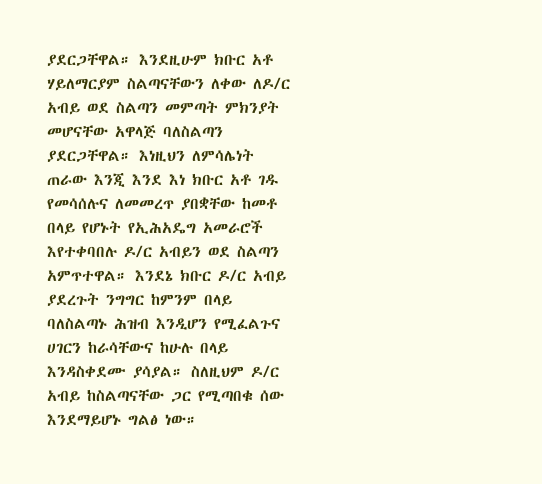ያደርጋቸዋል። እንደዚሁም ክቡር አቶ ሃይለማርያም ስልጣናቸውን ለቀው ለዶ/ር አብይ ወደ ስልጣን መምጣት ምክንያት መሆናቸው አዋላጅ ባለስልጣን ያደርጋቸዋል። እነዚህን ለምሳሌነት ጠራው እንጂ እንደ እነ ክቡር አቶ ገዱ የመሳሰሉና ለመመረጥ ያበቋቸው ከመቶ በላይ የሆኑት የኢሕአዴግ አመራሮች እየተቀባበሉ ዶ/ር አብይን ወደ ስልጣን አምጥተዋል። እንደኔ ክቡር ዶ/ር አብይ ያደረጉት ንግግር ከምንም በላይ ባለስልጣኑ ሕዝብ እንዲሆን የሚፈልጉና ሀገርን ከራሳቸውና ከሁሉ በላይ እንዳስቀደሙ ያሳያል። ስለዚህም ዶ/ር አብይ ከስልጣናቸው ጋር የሚጣበቁ ሰው እንደማይሆኑ ግልፅ ነው።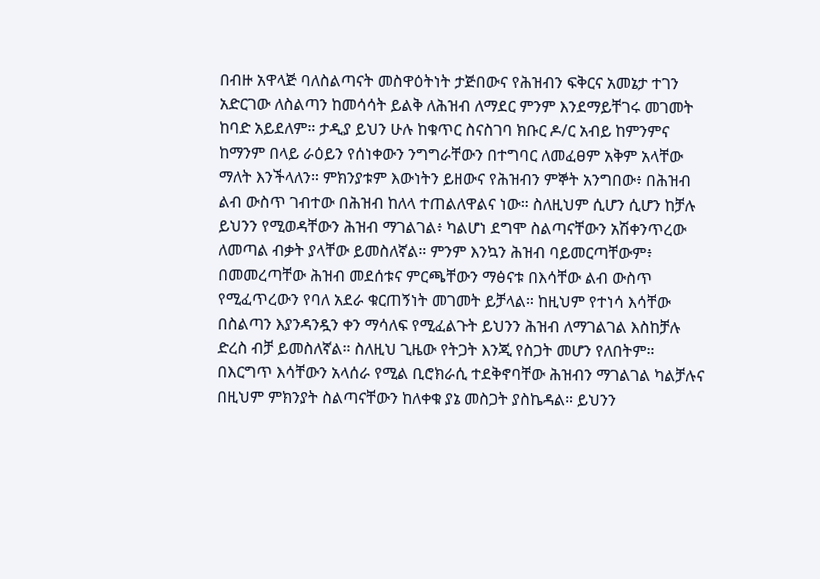በብዙ አዋላጅ ባለስልጣናት መስዋዕትነት ታጅበውና የሕዝብን ፍቅርና አመኔታ ተገን አድርገው ለስልጣን ከመሳሳት ይልቅ ለሕዝብ ለማደር ምንም እንደማይቸገሩ መገመት ከባድ አይደለም። ታዲያ ይህን ሁሉ ከቁጥር ስናስገባ ክቡር ዶ/ር አብይ ከምንምና ከማንም በላይ ራዕይን የሰነቀውን ንግግራቸውን በተግባር ለመፈፀም አቅም አላቸው ማለት እንችላለን። ምክንያቱም እውነትን ይዘውና የሕዝብን ምኞት አንግበው፥ በሕዝብ ልብ ውስጥ ገብተው በሕዝብ ከለላ ተጠልለዋልና ነው። ስለዚህም ሲሆን ሲሆን ከቻሉ ይህንን የሚወዳቸውን ሕዝብ ማገልገል፥ ካልሆነ ደግሞ ስልጣናቸውን አሽቀንጥረው ለመጣል ብቃት ያላቸው ይመስለኛል። ምንም እንኳን ሕዝብ ባይመርጣቸውም፥ በመመረጣቸው ሕዝብ መደሰቱና ምርጫቸውን ማፅናቱ በእሳቸው ልብ ውስጥ የሚፈጥረውን የባለ አደራ ቁርጠኝነት መገመት ይቻላል። ከዚህም የተነሳ እሳቸው በስልጣን እያንዳንዷን ቀን ማሳለፍ የሚፈልጉት ይህንን ሕዝብ ለማገልገል እስከቻሉ ድረስ ብቻ ይመስለኛል። ስለዚህ ጊዜው የትጋት እንጂ የስጋት መሆን የለበትም። በእርግጥ እሳቸውን አላሰራ የሚል ቢሮክራሲ ተደቅኖባቸው ሕዝብን ማገልገል ካልቻሉና በዚህም ምክንያት ስልጣናቸውን ከለቀቁ ያኔ መስጋት ያስኬዳል። ይህንን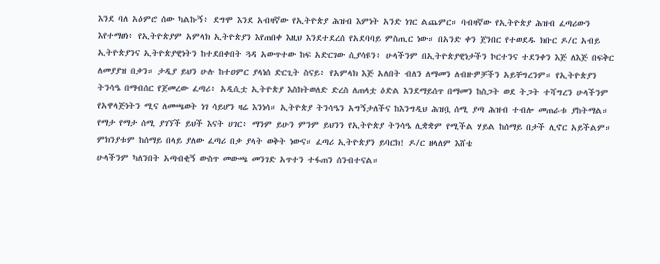እንደ ባለ አዕምሮ ሰው ካልኩኝ፥ ደግሞ እንደ አብዛኛው የኢትዮጵያ ሕዝብ እምነት አንድ ነገር ልጨምር። ባብዛኛው የኢትዮጵያ ሕዝብ ፈጣሪውን እየተማፀነ፥ የኢትዮጵያም አምላክ ኢትዮጵያን እየጠበቀ እዚህ እንደተደረሰ የአደባባይ ምስጢር ነው። በአንድ ቀን ጀንበር የተወደዱ ክቡር ዶ/ር አብይ ኢትዮጵያንና ኢትዮጵያዊነትን ከተደበቀበት ጓዳ አውጥተው ከፍ አድርገው ሲያሳዩን፥ ሁላችንም በኢትዮጵያዊነታችን ኮርተንና ተደንቀን እጅ ለእጅ በፍቅር ለመያያዝ በቃን። ታዲያ ይህን ሁሉ ከተዐምር ያላነሰ ድርጊት ስናይ፥ የአምላክ እጅ አለበት ብለን ለማመን ለብዙዎቻችን አይቸግረንም። የኢትዮጵያን ትንሳዔ በማብሰር የጀመረው ፈጣሪ፥ አዲሲቷ ኢትዮጵያ እስክትወለድ ድረስ ለጠላቷ ዕድል እንደማይሰጥ በማመን ከስጋት ወደ ትጋት ተሻግረን ሁላችንም የአዋላጅነትን ሚና ለመጫወት ነገ ሳይሆን ዛሬ እንነሳ። ኢትዮጵያ ትንሳዔን አግኝታለችና ከእንግዲህ ሕዝቧ ሰሚ ያጣ ሕዝብ ተብሎ መጠራቱ ያከትማል። የማታ የማታ ሰሚ ያገኘች ይህች እናት ሀገር፥ ማንም ይሁን ምንም ይህንን የኢትዮጵያ ትንሳዔ ሊቋቋም የሚችል ሃይል ከሰማይ በታች ሊኖር አይችልም። ምክንያቱም ከሰማይ በላይ ያለው ፈጣሪ በቃ ያላት ወቅት ነውና። ፈጣሪ ኢትዮጵያን ይባርክ! ዶ/ር ዘላለም እሸቴ
ሁላችንም ካለንበት አጣብቂኝ ውስጥ መውጫ መንገድ አጥተን ተፋጠን ሰንብተናል።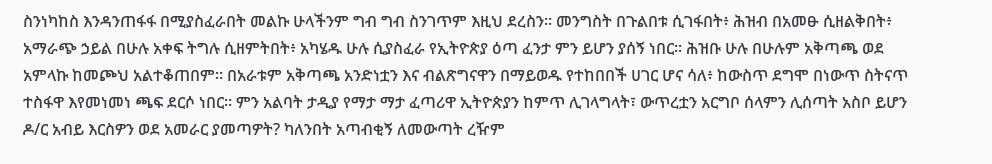ስንነካከስ እንዳንጠፋፋ በሚያስፈራበት መልኩ ሁላችንም ግብ ግብ ስንገጥም እዚህ ደረስን። መንግስት በጉልበቱ ሲገፋበት፥ ሕዝብ በአመፁ ሲዘልቅበት፥ አማራጭ ኃይል በሁሉ አቀፍ ትግሉ ሲዘምትበት፥ አካሄዱ ሁሉ ሲያስፈራ የኢትዮጵያ ዕጣ ፈንታ ምን ይሆን ያሰኝ ነበር። ሕዝቡ ሁሉ በሁሉም አቅጣጫ ወደ አምላኩ ከመጮህ አልተቆጠበም። በአራቱም አቅጣጫ አንድነቷን እና ብልጽግናዋን በማይወዱ የተከበበች ሀገር ሆና ሳለ፥ ከውስጥ ደግሞ በነውጥ ስትናጥ ተስፋዋ እየመነመነ ጫፍ ደርሶ ነበር። ምን አልባት ታዲያ የማታ ማታ ፈጣሪዋ ኢትዮጵያን ከምጥ ሊገላግላት፣ ውጥረቷን አርግቦ ሰላምን ሊሰጣት አስቦ ይሆን ዶ/ር አብይ እርስዎን ወደ አመራር ያመጣዎት? ካለንበት አጣብቂኝ ለመውጣት ረዥም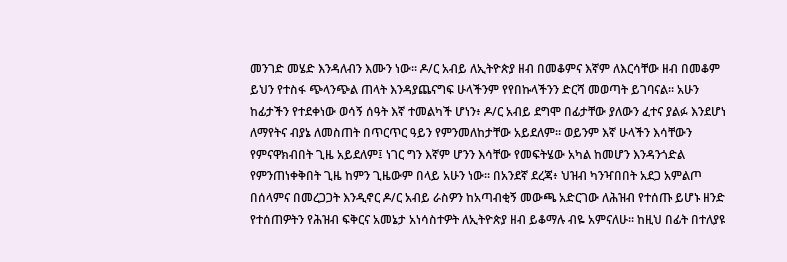መንገድ መሄድ እንዳለብን እሙን ነው። ዶ/ር አብይ ለኢትዮጵያ ዘብ በመቆምና እኛም ለእርሳቸው ዘብ በመቆም ይህን የተስፋ ጭላንጭል ጠላት እንዳያጨናግፍ ሁላችንም የየበኩላችንን ድርሻ መወጣት ይገባናል። አሁን ከፊታችን የተደቀነው ወሳኝ ሰዓት እኛ ተመልካች ሆነን፥ ዶ/ር አብይ ደግሞ በፊታቸው ያለውን ፈተና ያልፉ እንደሆነ ለማየትና ብያኔ ለመስጠት በጥርጥር ዓይን የምንመለከታቸው አይደለም። ወይንም እኛ ሁላችን እሳቸውን የምናዋክብበት ጊዜ አይደለም፤ ነገር ግን እኛም ሆንን እሳቸው የመፍትሄው አካል ከመሆን እንዳንጎድል የምንጠነቀቅበት ጊዜ ከምን ጊዜውም በላይ አሁን ነው። በአንደኛ ደረጃ፥ ህዝብ ካንዣበበት አደጋ አምልጦ በሰላምና በመረጋጋት እንዲኖር ዶ/ር አብይ ራስዎን ከአጣብቂኝ መውጫ አድርገው ለሕዝብ የተሰጡ ይሆኑ ዘንድ የተሰጠዎትን የሕዝብ ፍቅርና አመኔታ አነሳስተዎት ለኢትዮጵያ ዘብ ይቆማሉ ብዬ አምናለሁ። ከዚህ በፊት በተለያዩ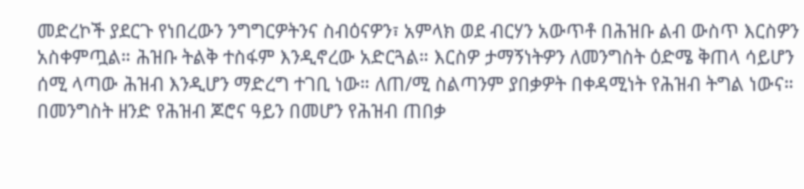መድረኮች ያደርጉ የነበረውን ንግግርዎትንና ስብዕናዎን፣ አምላክ ወደ ብርሃን አውጥቶ በሕዝቡ ልብ ውስጥ እርስዎን አስቀምጧል። ሕዝቡ ትልቅ ተስፋም እንዲኖረው አድርጓል። እርስዎ ታማኝነትዎን ለመንግስት ዕድሜ ቅጠላ ሳይሆን ሰሚ ላጣው ሕዝብ እንዲሆን ማድረግ ተገቢ ነው። ለጠ/ሚ ስልጣንም ያበቃዎት በቀዳሚነት የሕዝብ ትግል ነውና። በመንግስት ዘንድ የሕዝብ ጆሮና ዓይን በመሆን የሕዝብ ጠበቃ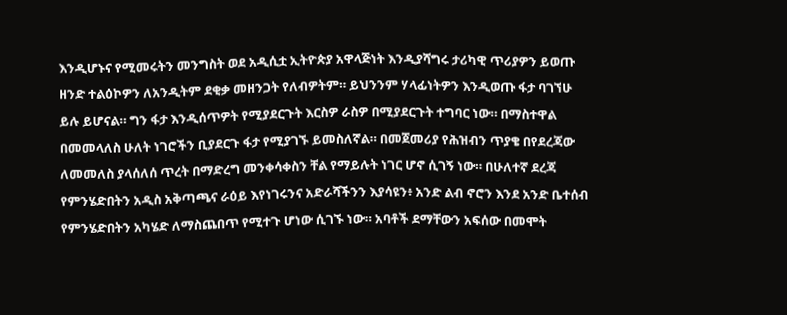እንዲሆኑና የሚመሩትን መንግስት ወደ አዲሲቷ ኢትዮጵያ አዋላጅነት እንዲያሻግሩ ታሪካዊ ጥሪያዎን ይወጡ ዘንድ ተልዕኮዎን ለአንዲትም ደቂቃ መዘንጋት የለብዎትም። ይህንንም ሃላፊነትዎን እንዲወጡ ፋታ ባገኘሁ ይሉ ይሆናል። ግን ፋታ እንዲሰጥዎት የሚያደርጉት እርስዎ ራስዎ በሚያደርጉት ተግባር ነው። በማስተዋል በመመላለስ ሁለት ነገሮችን ቢያደርጉ ፋታ የሚያገኙ ይመስለኛል። በመጀመሪያ የሕዝብን ጥያቄ በየደረጃው ለመመለስ ያላሰለሰ ጥረት በማድረግ መንቀሳቀስን ቸል የማይሉት ነገር ሆኖ ሲገኝ ነው። በሁለተኛ ደረጃ የምንሄድበትን አዲስ አቅጣጫና ራዕይ እየነገሩንና አድራሻችንን እያሳዩን፥ አንድ ልብ ኖሮን እንደ አንድ ቤተሰብ የምንሄድበትን አካሄድ ለማስጨበጥ የሚተጉ ሆነው ሲገኙ ነው። አባቶች ደማቸውን አፍሰው በመሞት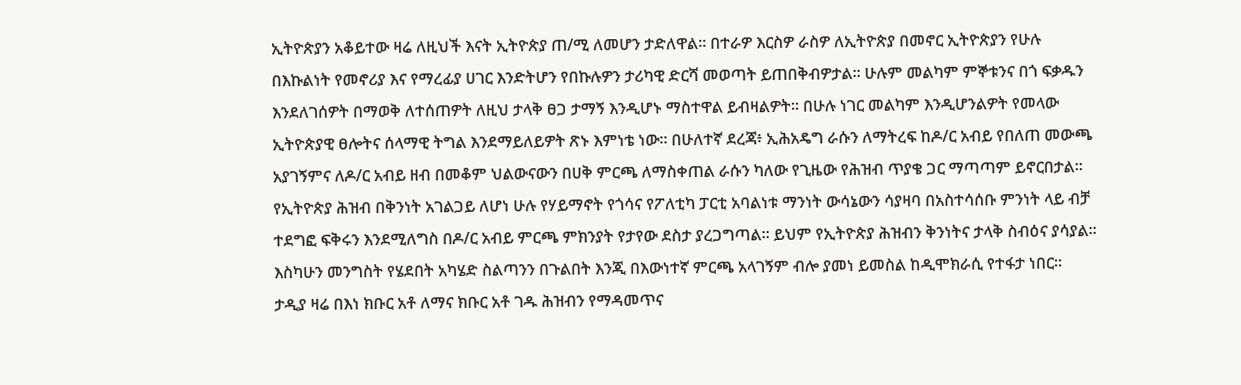ኢትዮጵያን አቆይተው ዛሬ ለዚህች እናት ኢትዮጵያ ጠ/ሚ ለመሆን ታድለዋል። በተራዎ እርስዎ ራስዎ ለኢትዮጵያ በመኖር ኢትዮጵያን የሁሉ በእኩልነት የመኖሪያ እና የማረፊያ ሀገር እንድትሆን የበኩሉዎን ታሪካዊ ድርሻ መወጣት ይጠበቅብዎታል። ሁሉም መልካም ምኞቱንና በጎ ፍቃዱን እንደለገሰዎት በማወቅ ለተሰጠዎት ለዚህ ታላቅ ፀጋ ታማኝ እንዲሆኑ ማስተዋል ይብዛልዎት። በሁሉ ነገር መልካም እንዲሆንልዎት የመላው ኢትዮጵያዊ ፀሎትና ሰላማዊ ትግል እንደማይለይዎት ጽኑ እምነቴ ነው። በሁለተኛ ደረጃ፥ ኢሕአዴግ ራሱን ለማትረፍ ከዶ/ር አብይ የበለጠ መውጫ አያገኝምና ለዶ/ር አብይ ዘብ በመቆም ህልውናውን በሀቅ ምርጫ ለማስቀጠል ራሱን ካለው የጊዜው የሕዝብ ጥያቄ ጋር ማጣጣም ይኖርበታል። የኢትዮጵያ ሕዝብ በቅንነት አገልጋይ ለሆነ ሁሉ የሃይማኖት የጎሳና የፖለቲካ ፓርቲ አባልነቱ ማንነት ውሳኔውን ሳያዛባ በአስተሳሰቡ ምንነት ላይ ብቻ ተደግፎ ፍቅሩን እንደሚለግስ በዶ/ር አብይ ምርጫ ምክንያት የታየው ደስታ ያረጋግጣል። ይህም የኢትዮጵያ ሕዝብን ቅንነትና ታላቅ ስብዕና ያሳያል። እስካሁን መንግስት የሄደበት አካሄድ ስልጣንን በጉልበት እንጂ በእውነተኛ ምርጫ አላገኝም ብሎ ያመነ ይመስል ከዲሞክራሲ የተፋታ ነበር። ታዲያ ዛሬ በእነ ክቡር አቶ ለማና ክቡር አቶ ገዱ ሕዝብን የማዳመጥና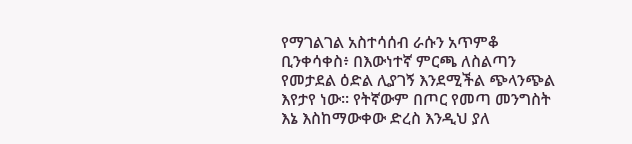የማገልገል አስተሳሰብ ራሱን አጥምቆ ቢንቀሳቀስ፥ በእውነተኛ ምርጫ ለስልጣን የመታደል ዕድል ሊያገኝ እንደሚችል ጭላንጭል እየታየ ነው። የትኛውም በጦር የመጣ መንግስት እኔ እስከማውቀው ድረስ እንዲህ ያለ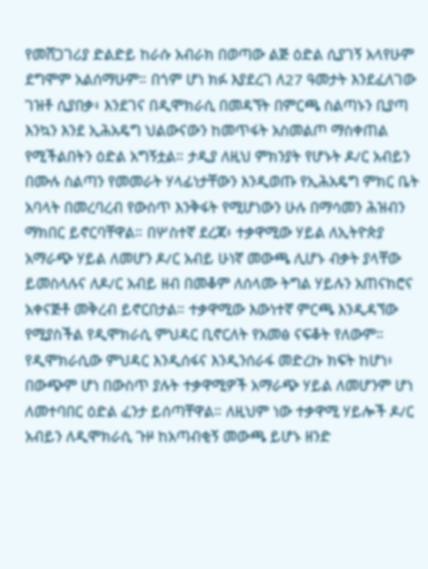የመሸጋገሪያ ድልድይ ከራሱ አብራክ በወጣው ልጅ ዕድል ሲያገኝ አላየሁም ደግሞም አልሰማሁም። በጎም ሆነ ክፉ እያደረገ ለ27 ዓመታት እንደፈለገው ገዝቶ ሲያበቃ፥ እንደገና በዲሞክራሲ በመዳኘት በምርጫ ስልጣኑን ቢያጣ እንኳን እንደ ኢሕአዴግ ህልውናውን ከመጥፋት አስመልጦ ማስቀጠል የሚችልበትን ዕድል አግኝቷል። ታዲያ ለዚህ ምክንያት የሆኑት ዶ/ር አብይን በሙሉ ስልጣን የመመራት ሃላፊነታቸውን እንዲወጡ የኢሕአዴግ ምክር ቤት አባላት በመረባረብ የውስጥ እንቅፋት የሚሆነውን ሁሉ በማሳመን ሕዝብን ማክበር ይኖርባቸዋል። በሦስተኛ ደረጃ፥ ተቃዋሚው ሃይል ለኢትዮጵያ አማራጭ ሃይል ለመሆን ዶ/ር አብይ ሁነኛ መውጫ ሊሆኑ ብቃት ያላቸው ይመስላሉና ለዶ/ር አብይ ዘብ በመቆም ለሰላሙ ትግል ሃይሉን አጠናክሮና አቀናጅቶ መቅረብ ይኖርበታል። ተቃዋሚው እውነተኛ ምርጫ እንዲዳኘው የሚያስችል የዲሞክራሲ ምህዳር ቢኖርለት የአመፅ ናፍቆት የለውም። የዲሞክራሲው ምህዳር እንዲሰፋና እንዲንሰራፋ መድረኩ ክፍት ከሆነ፥ በውጭም ሆነ በውስጥ ያሉት ተቃዋሚዎች አማራጭ ሃይል ለመሆንም ሆነ ለመተባበር ዕድል ፈንታ ይሰጣቸዋል። ለዚህም ነው ተቃዋሚ ሃይሎች ዶ/ር አብይን ለዲሞክራሲ ጉዞ ከአጣብቂኝ መውጫ ይሆኑ ዘንድ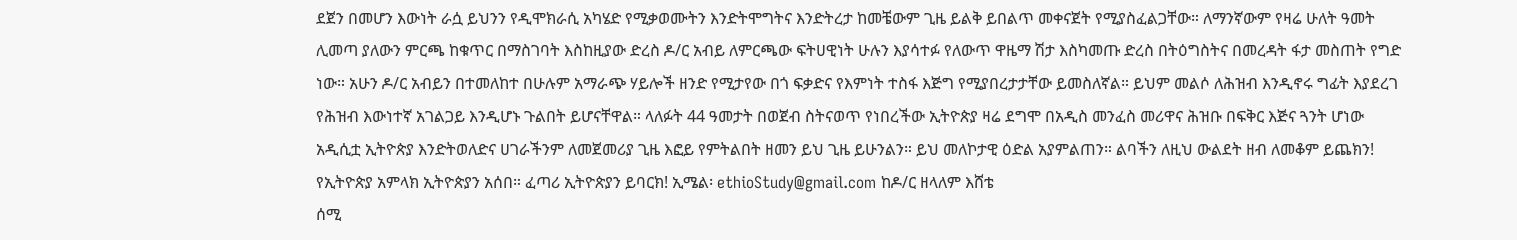ደጀን በመሆን እውነት ራሷ ይህንን የዲሞክራሲ አካሄድ የሚቃወሙትን እንድትሞግትና እንድትረታ ከመቼውም ጊዜ ይልቅ ይበልጥ መቀናጀት የሚያስፈልጋቸው። ለማንኛውም የዛሬ ሁለት ዓመት ሊመጣ ያለውን ምርጫ ከቁጥር በማስገባት እስከዚያው ድረስ ዶ/ር አብይ ለምርጫው ፍትሀዊነት ሁሉን እያሳተፉ የለውጥ ዋዜማ ሽታ እስካመጡ ድረስ በትዕግስትና በመረዳት ፋታ መስጠት የግድ ነው። አሁን ዶ/ር አብይን በተመለከተ በሁሉም አማራጭ ሃይሎች ዘንድ የሚታየው በጎ ፍቃድና የእምነት ተስፋ እጅግ የሚያበረታታቸው ይመስለኛል። ይህም መልሶ ለሕዝብ እንዲኖሩ ግፊት እያደረገ የሕዝብ እውነተኛ አገልጋይ እንዲሆኑ ጉልበት ይሆናቸዋል። ላለፉት 44 ዓመታት በወጀብ ስትናወጥ የነበረችው ኢትዮጵያ ዛሬ ደግሞ በአዲስ መንፈስ መሪዋና ሕዝቡ በፍቅር እጅና ጓንት ሆነው አዲሲቷ ኢትዮጵያ እንድትወለድና ሀገራችንም ለመጀመሪያ ጊዜ እፎይ የምትልበት ዘመን ይህ ጊዜ ይሁንልን። ይህ መለኮታዊ ዕድል አያምልጠን። ልባችን ለዚህ ውልደት ዘብ ለመቆም ይጨክን! የኢትዮጵያ አምላክ ኢትዮጵያን አሰበ። ፈጣሪ ኢትዮጵያን ይባርክ! ኢሜል፡ ethioStudy@gmail.com ከዶ/ር ዘላለም እሸቴ
ሰሚ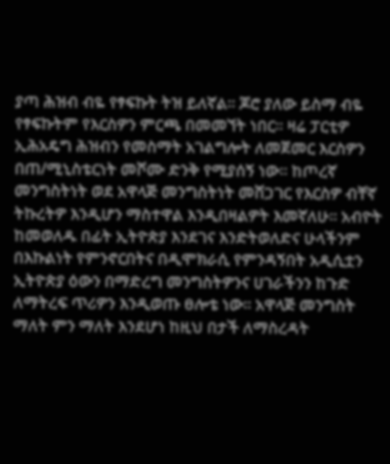ያጣ ሕዝብ ብዬ የፃፍኩት ትዝ ይለኛል። ጆሮ ያለው ይስማ ብዬ የፃፍኩትም የእርስዎን ምርጫ በመመኘት ነበር። ዛሬ ፓርቲዎ ኢሕአዴግ ሕዝብን የመስማት አገልግሎት ለመጀመር እርስዎን በጠ/ሚኒስቴርነት መሾሙ ድንቅ የሚያሰኝ ነው። ከጦረኛ መንግስትነት ወደ አዋላጅ መንግስትነት መሸጋገር የእርስዎ ብቸኛ ትኩረትዎ እንዲሆን ማስተዋል እንዲበዛልዎት እመኛለሁ። አብዮት ከመወለዱ በፊት ኢትዮጵያ እንደገና እንድትወለድና ሁላችንም በእኩልነት የምንኖርበትና በዲሞክራሲ የምንዳኝበት አዲሲቷን ኢትዮጵያ ዕውን በማድረግ መንግስትዎንና ሀገራችንን ከጉድ ለማትረፍ ጥሪዎን እንዲወጡ ፀሎቴ ነው። አዋላጅ መንግስት ማለት ምን ማለት እንደሆነ ከዚህ በታች ለማስረዳት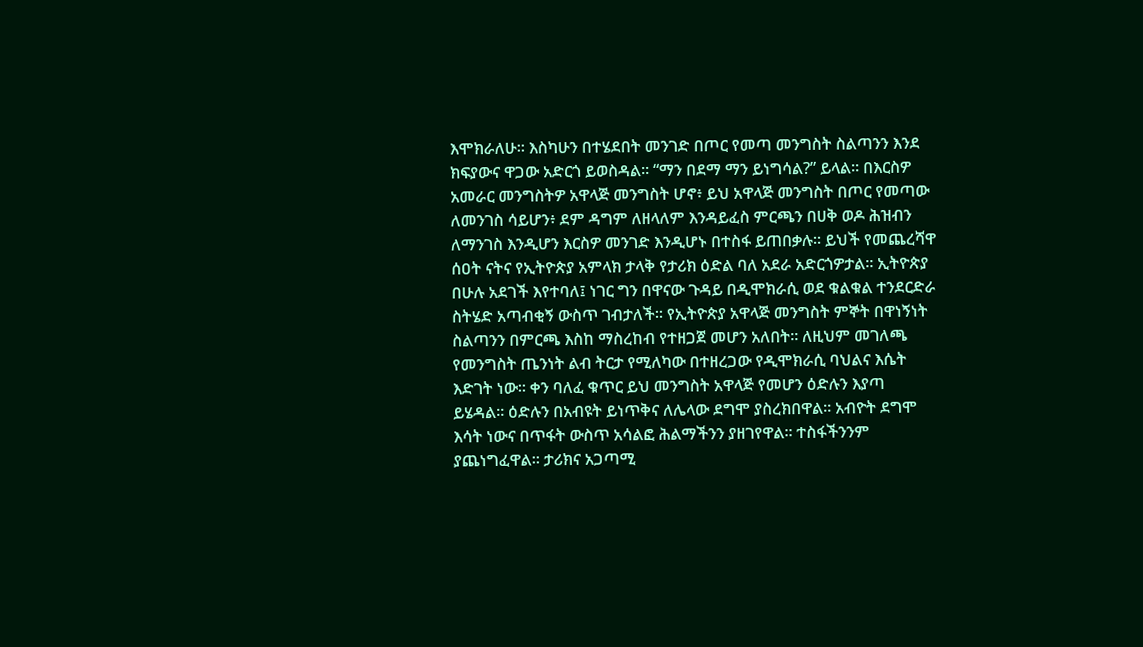እሞክራለሁ። እስካሁን በተሄደበት መንገድ በጦር የመጣ መንግስት ስልጣንን እንደ ክፍያውና ዋጋው አድርጎ ይወስዳል። “ማን በደማ ማን ይነግሳል?” ይላል። በእርስዎ አመራር መንግስትዎ አዋላጅ መንግስት ሆኖ፥ ይህ አዋላጅ መንግስት በጦር የመጣው ለመንገስ ሳይሆን፥ ደም ዳግም ለዘላለም እንዳይፈስ ምርጫን በሀቅ ወዶ ሕዝብን ለማንገስ እንዲሆን እርስዎ መንገድ እንዲሆኑ በተስፋ ይጠበቃሉ። ይህች የመጨረሻዋ ሰዐት ናትና የኢትዮጵያ አምላክ ታላቅ የታሪክ ዕድል ባለ አደራ አድርጎዎታል። ኢትዮጵያ በሁሉ አደገች እየተባለ፤ ነገር ግን በዋናው ጉዳይ በዲሞክራሲ ወደ ቁልቁል ተንደርድራ ስትሄድ አጣብቂኝ ውስጥ ገብታለች። የኢትዮጵያ አዋላጅ መንግስት ምኞት በዋነኝነት ስልጣንን በምርጫ እስከ ማስረከብ የተዘጋጀ መሆን አለበት። ለዚህም መገለጫ የመንግስት ጤንነት ልብ ትርታ የሚለካው በተዘረጋው የዲሞክራሲ ባህልና እሴት እድገት ነው። ቀን ባለፈ ቁጥር ይህ መንግስት አዋላጅ የመሆን ዕድሉን እያጣ ይሄዳል። ዕድሉን በአብዩት ይነጥቅና ለሌላው ደግሞ ያስረክበዋል። አብዮት ደግሞ እሳት ነውና በጥፋት ውስጥ አሳልፎ ሕልማችንን ያዘገየዋል። ተስፋችንንም ያጨነግፈዋል። ታሪክና አጋጣሚ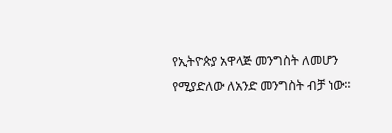የኢትዮጵያ አዋላጅ መንግስት ለመሆን የሚያድለው ለአንድ መንግስት ብቻ ነው።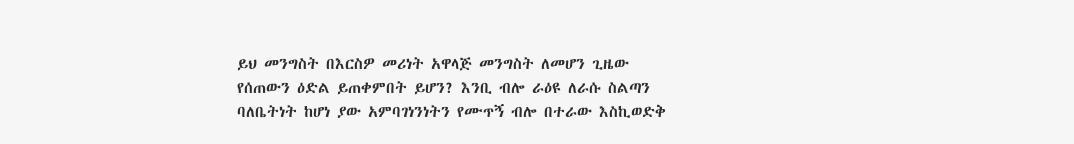ይህ መንግስት በእርስዎ መሪነት አዋላጅ መንግስት ለመሆን ጊዜው የሰጠውን ዕድል ይጠቀምበት ይሆን? እንቢ ብሎ ራዕዩ ለራሱ ስልጣን ባለቤትነት ከሆነ ያው አምባገነንነትን የሙጥኝ ብሎ በተራው እስኪወድቅ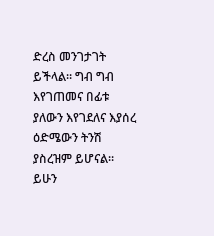ድረስ መንገታገት ይችላል። ግብ ግብ እየገጠመና በፊቱ ያለውን እየገደለና እያሰረ ዕድሜውን ትንሽ ያስረዝም ይሆናል። ይሁን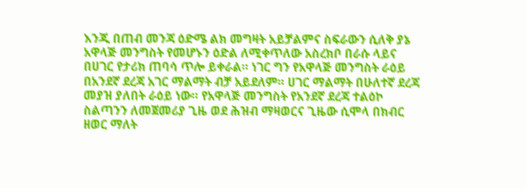እንጂ በጠብ መንጃ ዕድሜ ልክ መግዛት አይቻልምና ስፍራውን ሲለቅ ያኔ አዋላጅ መንግስት የመሆኑን ዕድል ለሚቀጥለው አስረክቦ በራሱ ላይና በሀገር የታሪክ ጠባሳ ጥሎ ይቀራል። ነገር ግን የአዋላጅ መንግስት ራዕይ በአንደኛ ደረጃ አገር ማልማት ብቻ አይደለም። ሀገር ማልማት በሁለተኛ ደረጃ መያዝ ያለበት ራዕይ ነው። የአዋላጅ መንግስት የአንደኛ ደረጃ ተልዕኮ ስልጣንን ለመጀመሪያ ጊዜ ወደ ሕዝብ ማዛወርና ጊዜው ሲሞላ በክብር ዘወር ማለት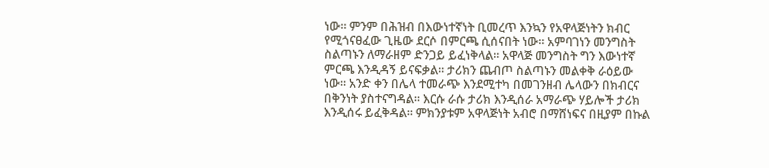ነው። ምንም በሕዝብ በእውነተኛነት ቢመረጥ እንኳን የአዋላጅነትን ክብር የሚጎናፀፈው ጊዜው ደርሶ በምርጫ ሲሰናበት ነው። አምባገነን መንግስት ስልጣኑን ለማራዘም ድንጋይ ይፈነቅላል። አዋላጅ መንግስት ግን እውነተኛ ምርጫ እንዲዳኝ ይናፍቃል። ታሪክን ጨብጦ ስልጣኑን መልቀቅ ራዕይው ነው። አንድ ቀን በሌላ ተመራጭ እንደሚተካ በመገንዘብ ሌላውን በክብርና በቅንነት ያስተናግዳል። እርሱ ራሱ ታሪክ እንዲሰራ አማራጭ ሃይሎች ታሪክ እንዲሰሩ ይፈቅዳል። ምክንያቱም አዋላጅነት አብሮ በማሸነፍና በዚያም በኩል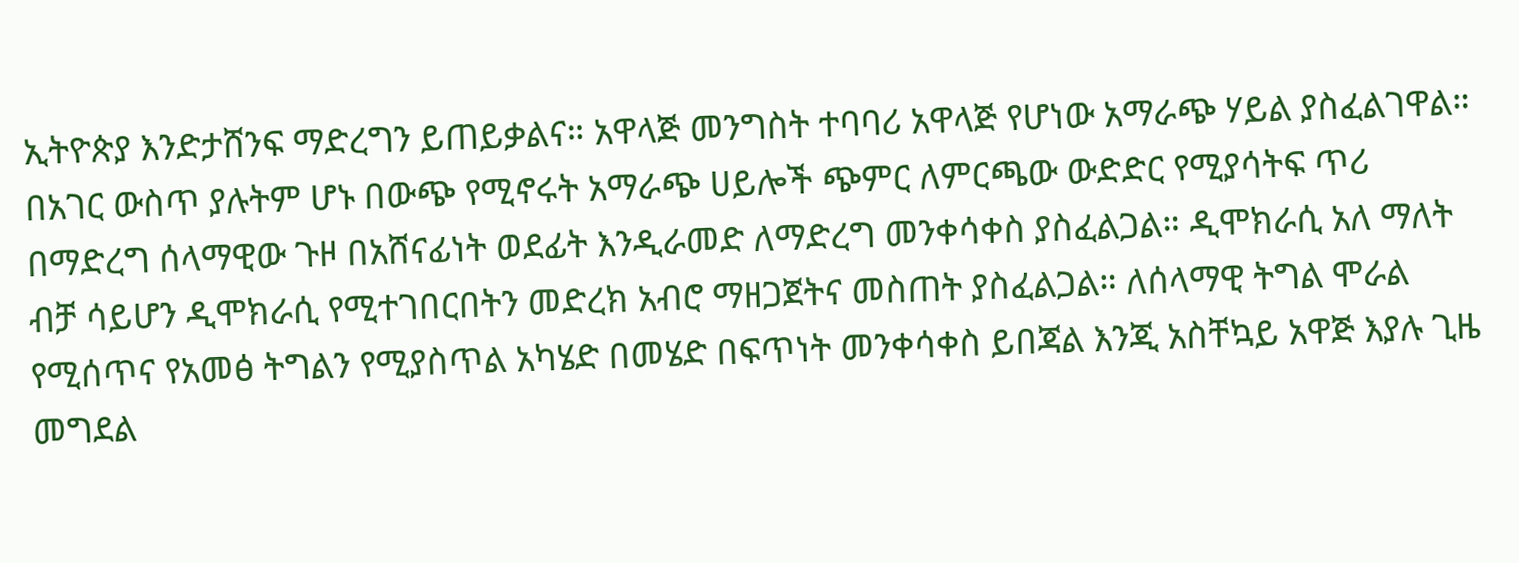ኢትዮጵያ እንድታሸንፍ ማድረግን ይጠይቃልና። አዋላጅ መንግስት ተባባሪ አዋላጅ የሆነው አማራጭ ሃይል ያስፈልገዋል። በአገር ውስጥ ያሉትም ሆኑ በውጭ የሚኖሩት አማራጭ ሀይሎች ጭምር ለምርጫው ውድድር የሚያሳትፍ ጥሪ በማድረግ ሰላማዊው ጉዞ በአሸናፊነት ወደፊት እንዲራመድ ለማድረግ መንቀሳቀስ ያስፈልጋል። ዲሞክራሲ አለ ማለት ብቻ ሳይሆን ዲሞክራሲ የሚተገበርበትን መድረክ አብሮ ማዘጋጀትና መስጠት ያስፈልጋል። ለሰላማዊ ትግል ሞራል የሚሰጥና የአመፅ ትግልን የሚያስጥል አካሄድ በመሄድ በፍጥነት መንቀሳቀስ ይበጃል እንጂ አስቸኳይ አዋጅ እያሉ ጊዜ መግደል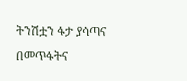ትንሽቷን ፋታ ያሳጣና በመጥፋትና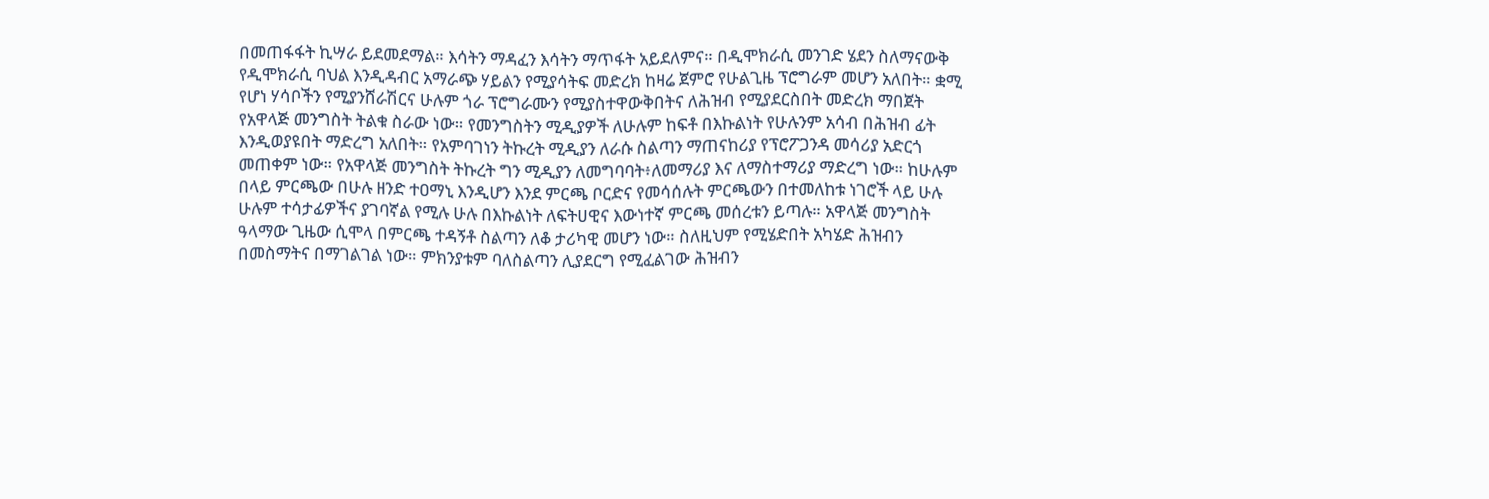በመጠፋፋት ኪሣራ ይደመደማል። እሳትን ማዳፈን እሳትን ማጥፋት አይደለምና። በዲሞክራሲ መንገድ ሄደን ስለማናውቅ የዲሞክራሲ ባህል እንዲዳብር አማራጭ ሃይልን የሚያሳትፍ መድረክ ከዛሬ ጀምሮ የሁልጊዜ ፕሮግራም መሆን አለበት። ቋሚ የሆነ ሃሳቦችን የሚያንሸራሽርና ሁሉም ጎራ ፕሮግራሙን የሚያስተዋውቅበትና ለሕዝብ የሚያደርስበት መድረክ ማበጀት የአዋላጅ መንግስት ትልቁ ስራው ነው። የመንግስትን ሚዲያዎች ለሁሉም ከፍቶ በእኩልነት የሁሉንም አሳብ በሕዝብ ፊት እንዲወያዩበት ማድረግ አለበት። የአምባገነን ትኩረት ሚዲያን ለራሱ ስልጣን ማጠናከሪያ የፕሮፖጋንዳ መሳሪያ አድርጎ መጠቀም ነው። የአዋላጅ መንግስት ትኩረት ግን ሚዲያን ለመግባባት፥ለመማሪያ እና ለማስተማሪያ ማድረግ ነው። ከሁሉም በላይ ምርጫው በሁሉ ዘንድ ተዐማኒ እንዲሆን እንደ ምርጫ ቦርድና የመሳሰሉት ምርጫውን በተመለከቱ ነገሮች ላይ ሁሉ ሁሉም ተሳታፊዎችና ያገባኛል የሚሉ ሁሉ በእኩልነት ለፍትሀዊና እውነተኛ ምርጫ መሰረቱን ይጣሉ። አዋላጅ መንግስት ዓላማው ጊዜው ሲሞላ በምርጫ ተዳኝቶ ስልጣን ለቆ ታሪካዊ መሆን ነው። ስለዚህም የሚሄድበት አካሄድ ሕዝብን በመስማትና በማገልገል ነው። ምክንያቱም ባለስልጣን ሊያደርግ የሚፈልገው ሕዝብን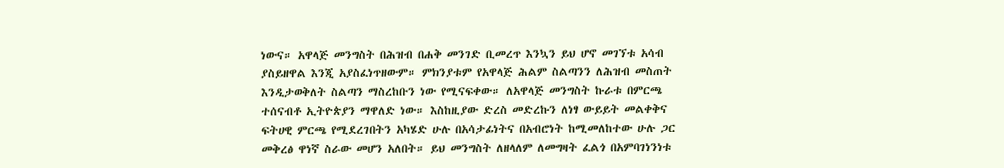ነውና። አዋላጅ መንግስት በሕዝብ በሐቅ መንገድ ቢመረጥ እንኳን ይህ ሆኖ መገኘቱ አሳብ ያስይዘዋል እንጂ አያስፈነጥዘውም። ምክንያቱም የአዋላጅ ሕልም ስልጣንን ለሕዝብ መስጠት እንዲታወቅለት ስልጣን ማስረከቡን ነው የሚናፍቀው። ለአዋላጅ መንግስት ኩራቱ በምርጫ ተሰናብቶ ኢትዮጵያን ማዋለድ ነው። እስከዚያው ድረስ መድረኩን ለነፃ ውይይት መልቀቅና ፍትሀዊ ምርጫ የሚደረገበትን አካሄድ ሁሉ በአሳታፊነትና በአብሮነት ከሚመለከተው ሁሉ ጋር መቅረፅ ዋነኛ ስራው መሆን አለበት። ይህ መንግስት ለዘላለም ለመግዛት ፈልጎ በአምባገነንነቱ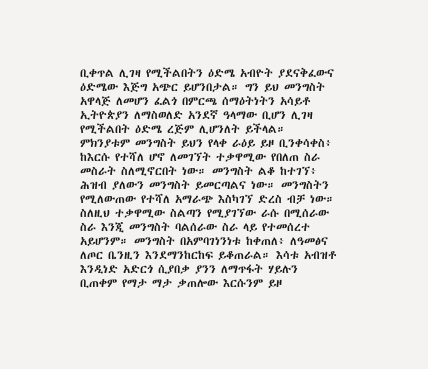ቢቀጥል ሊገዛ የሚችልበትን ዕድሜ አብዮት ያደናቅፈውና ዕድሜው እጅግ አጭር ይሆንበታል። ግን ይህ መንግስት አዋላጅ ለመሆን ፈልጎ በምርጫ ሰማዕትነትን አሳይቶ ኢትዮጵያን ለማስወለድ አንደኛ ዓላማው ቢሆን ሊገዛ የሚችልበት ዕድሜ ረጅም ሊሆንለት ይችላል። ምክንያቱም መንግስት ይህን የላቀ ራዕይ ይዞ ቢንቀሳቀስ፥ ከእርሱ የተሻለ ሆኖ ለመገኘት ተቃዋሚው የበለጠ ስራ መስራት ስለሚኖርበት ነው። መንግስት ልቆ ከተገኘ፥ ሕዝብ ያለውን መንግስት ይመርጣልና ነው። መንግስትን የሚለውጠው የተሻለ አማራጭ እስካገኘ ድረስ ብቻ ነው። ስለዚህ ተቃዋሚው ስልጣን የሚያገኘው ራሱ በሚሰራው ስራ እንጂ መንግስት ባልሰራው ስራ ላይ የተመሰረተ አይሆንም። መንግስት በአምባገነንነቱ ከቀጠለ፥ ለዓመፅና ለጦር ቤንዚን እንደማንከርከፍ ይቆጠራል። እሳቱ አብዝቶ እንዲነድ አድርጎ ሲያበቃ ያንን ለማጥፋት ሃይሉን ቢጠቀም የማታ ማታ ቃጠሎው እርሱንም ይዞ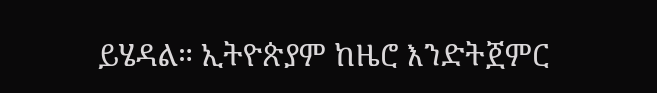ይሄዳል። ኢትዮጵያም ከዜሮ እንድትጀምር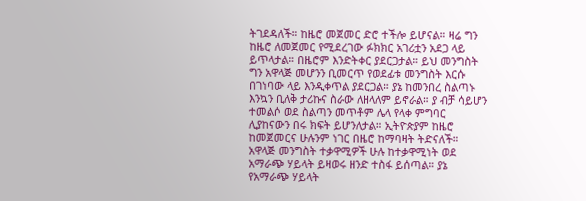ትገደዳለች። ከዜሮ መጀመር ድሮ ተችሎ ይሆናል። ዛሬ ግን ከዜሮ ለመጀመር የሚደረገው ፉክክር አገሪቷን አደጋ ላይ ይጥላታል። በዜሮም እንድትቀር ያደርጋታል። ይህ መንግስት ግን አዋላጅ መሆንን ቢመርጥ የወደፊቱ መንግስት እርሱ በገነባው ላይ እንዲቀጥል ያደርጋል። ያኔ ከመንበረ ስልጣኑ እንኳን ቢለቅ ታሪኩና ስራው ለዘላለም ይኖራል። ያ ብቻ ሳይሆን ተመልሶ ወደ ስልጣን መጥቶም ሌላ የላቀ ምግባር ሊያከናውን በሩ ክፍት ይሆንለታል። ኢትዮጵያም ከዜሮ ከመጀመርና ሁሉንም ነገር በዜሮ ከማባዛት ትድናለች። አዋላጅ መንግስት ተቃዋሚዎች ሁሉ ከተቃዋሚነት ወደ አማራጭ ሃይላት ይዛወሩ ዘንድ ተስፋ ይሰጣል። ያኔ የአማራጭ ሃይላት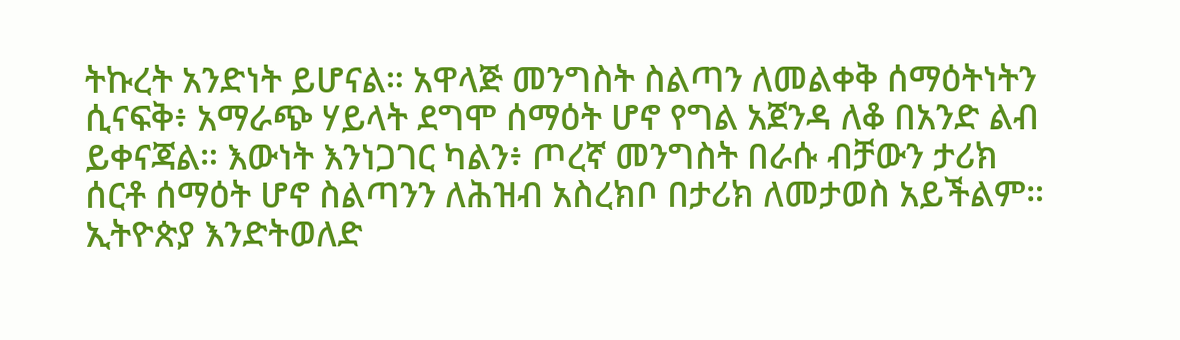ትኩረት አንድነት ይሆናል። አዋላጅ መንግስት ስልጣን ለመልቀቅ ሰማዕትነትን ሲናፍቅ፥ አማራጭ ሃይላት ደግሞ ሰማዕት ሆኖ የግል አጀንዳ ለቆ በአንድ ልብ ይቀናጃል። እውነት እንነጋገር ካልን፥ ጦረኛ መንግስት በራሱ ብቻውን ታሪክ ሰርቶ ሰማዕት ሆኖ ስልጣንን ለሕዝብ አስረክቦ በታሪክ ለመታወስ አይችልም። ኢትዮጵያ እንድትወለድ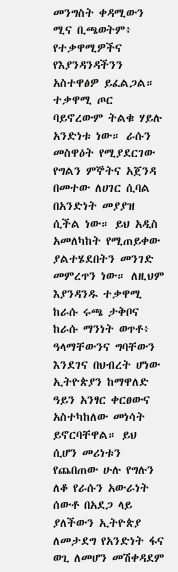መንግስት ቀዳሚውን ሚና ቢጫወትም፥ የተቃዋሚዎችና የእያንዳንዳችንን አስተዋፅዎ ይፈልጋል። ተቃዋሚ ጦር ባይኖረውም ትልቁ ሃይሉ አንድነቱ ነው። ራሱን መስዋዕት የሚያደርገው የግልን ምኞትና አጀንዳ በመተው ለሀገር ሲባል በአንድነት መያያዝ ሲችል ነው። ይህ አዲስ አመለካከት የሚጠይቀው ያልተሄደበትን መንገድ መምረጥን ነው። ለዚህም እያንዳንዱ ተቃዋሚ ከራሱ ሩጫ ታቅቦና ከራሱ ማንነት ወጥቶ፥ ዓላማቸውንና ግባቸውን እንደገና በህብረት ሆነው ኢትዮጵያን ከማዋለድ ዓይን አንፃር ቀርፀውና አስተካከለው መነሳት ይኖርባቸዋል። ይህ ሲሆን መሪነቱን የጨበጠው ሁሉ የግሉን ለቆ የራሱን አውራነት ሰውቶ በአደጋ ላይ ያለችውን ኢትዮጵያ ለመታደግ የአንድነት ፋና ወጊ ለመሆን መሽቀዳደም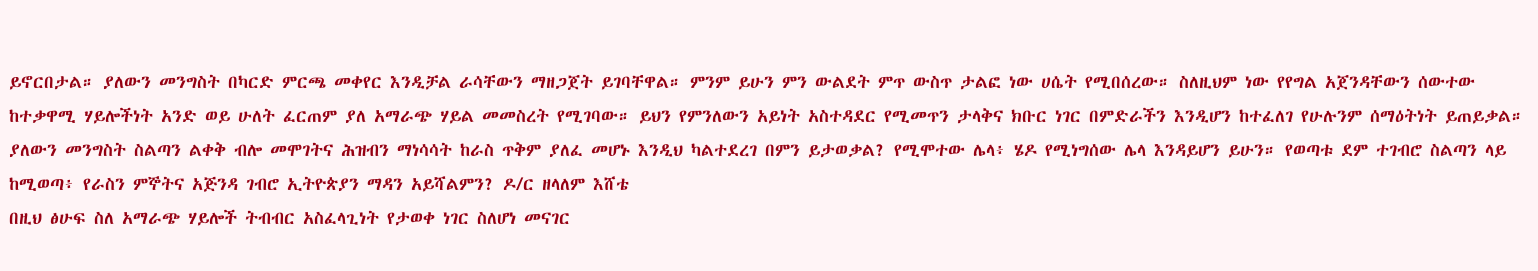ይኖርበታል። ያለውን መንግስት በካርድ ምርጫ መቀየር እንዲቻል ራሳቸውን ማዘጋጀት ይገባቸዋል። ምንም ይሁን ምን ውልደት ምጥ ውስጥ ታልፎ ነው ሀሴት የሚበሰረው። ስለዚህም ነው የየግል አጀንዳቸውን ሰውተው ከተቃዋሚ ሃይሎችነት አንድ ወይ ሁለት ፈርጠም ያለ አማራጭ ሃይል መመስረት የሚገባው። ይህን የምንለውን አይነት አስተዳደር የሚመጥን ታላቅና ክቡር ነገር በምድራችን እንዲሆን ከተፈለገ የሁሉንም ሰማዕትነት ይጠይቃል። ያለውን መንግስት ስልጣን ልቀቅ ብሎ መሞገትና ሕዝብን ማነሳሳት ከራስ ጥቅም ያለፈ መሆኑ እንዲህ ካልተደረገ በምን ይታወቃል? የሚሞተው ሌላ፥ ሄዶ የሚነግሰው ሌላ እንዳይሆን ይሁን። የወጣቱ ደም ተገብሮ ስልጣን ላይ ከሚወጣ፥ የራስን ምኞትና አጅንዳ ገብሮ ኢትዮጵያን ማዳን አይሻልምን? ዶ/ር ዘላለም እሸቴ
በዚህ ፅሁፍ ስለ አማራጭ ሃይሎች ትብብር አስፈላጊነት የታወቀ ነገር ስለሆነ መናገር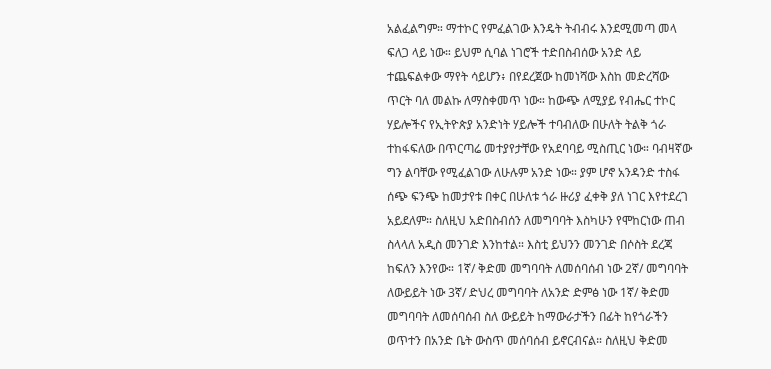አልፈልግም። ማተኮር የምፈልገው እንዴት ትብብሩ እንደሚመጣ መላ ፍለጋ ላይ ነው። ይህም ሲባል ነገሮች ተድበስብሰው አንድ ላይ ተጨፍልቀው ማየት ሳይሆን፥ በየደረጀው ከመነሻው እስከ መድረሻው ጥርት ባለ መልኩ ለማስቀመጥ ነው። ከውጭ ለሚያይ የብሔር ተኮር ሃይሎችና የኢትዮጵያ አንድነት ሃይሎች ተባብለው በሁለት ትልቅ ጎራ ተከፋፍለው በጥርጣሬ መተያየታቸው የአደባባይ ሚስጢር ነው። ባብዛኛው ግን ልባቸው የሚፈልገው ለሁሉም አንድ ነው። ያም ሆኖ አንዳንድ ተስፋ ሰጭ ፍንጭ ከመታየቱ በቀር በሁለቱ ጎራ ዙሪያ ፈቀቅ ያለ ነገር እየተደረገ አይደለም። ስለዚህ አድበስብሰን ለመግባባት እስካሁን የሞከርነው ጠብ ስላላለ አዲስ መንገድ እንከተል። እስቲ ይህንን መንገድ በሶስት ደረጃ ከፍለን እንየው። 1ኛ/ ቅድመ መግባባት ለመሰባሰብ ነው 2ኛ/ መግባባት ለውይይት ነው 3ኛ/ ድህረ መግባባት ለአንድ ድምፅ ነው 1ኛ/ ቅድመ መግባባት ለመሰባሰብ ስለ ውይይት ከማውራታችን በፊት ከየጎራችን ወጥተን በአንድ ቤት ውስጥ መሰባሰብ ይኖርብናል። ስለዚህ ቅድመ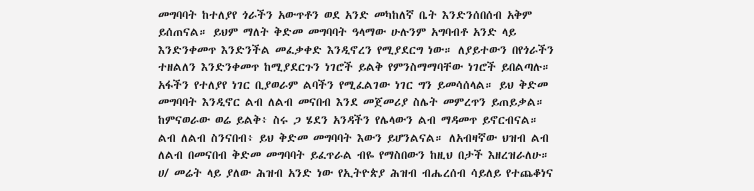መግባባት ከተለያየ ጎራችን አውጥቶን ወደ አንድ መካከለኛ ቤት እንድንሰበሰብ አቅም ይሰጠናል። ይህም ማለት ቅድመ መግባባት ዓላማው ሁሉንም አግባብቶ አንድ ላይ እንድንቀመጥ እንድንችል መፈቃቀድ እንዲኖረን የሚያደርግ ነው። ለያይተውን በየጎራችን ተዘልለን እንድንቀመጥ ከሚያደርጉን ነገሮች ይልቅ የምንስማማባቸው ነገሮች ይበልጣሉ። አፋችን የተለያየ ነገር ቢያወራም ልባችን የሚፈልገው ነገር ግን ይመሳሰላል። ይህ ቅድመ መግባባት እንዲኖር ልብ ለልብ መናበብ እንደ መጀመሪያ ስሌት መምረጥን ይጠይቃል። ከምናወራው ወሬ ይልቅ፥ ስሩ ጋ ሄደን አንዳችን የሌላውን ልብ ማዳመጥ ይኖርብናል። ልብ ለልብ ስንናበብ፥ ይህ ቅድመ መግባባት እውን ይሆንልናል። ለአብዛኛው ህዝብ ልብ ለልብ በመናበብ ቅድመ መግባባት ይፈጥራል ብዬ የማስበውን ከዚህ በታች እዘረዝራለሁ። ሀ/ መሬት ላይ ያለው ሕዝብ አንድ ነው የኢትዮጵያ ሕዝብ ብሔረሰብ ሳይለይ የተጨቆነና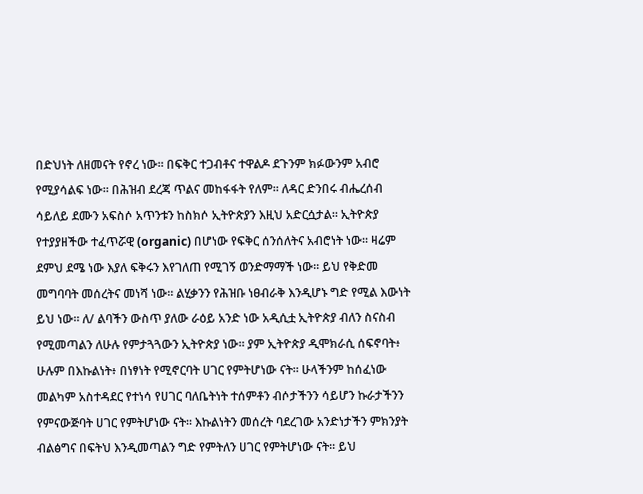በድህነት ለዘመናት የኖረ ነው። በፍቅር ተጋብቶና ተዋልዶ ደጉንም ክፉውንም አብሮ የሚያሳልፍ ነው። በሕዝብ ደረጃ ጥልና መከፋፋት የለም። ለዳር ድንበሩ ብሔረሰብ ሳይለይ ደሙን አፍስሶ አጥንቱን ከስክሶ ኢትዮጵያን እዚህ አድርሷታል። ኢትዮጵያ የተያያዘችው ተፈጥሯዊ (organic) በሆነው የፍቅር ሰንሰለትና አብሮነት ነው። ዛሬም ደምህ ደሜ ነው እያለ ፍቅሩን እየገለጠ የሚገኝ ወንድማማች ነው። ይህ የቅድመ መግባባት መሰረትና መነሻ ነው። ልሂቃንን የሕዝቡ ነፀብራቅ እንዲሆኑ ግድ የሚል እውነት ይህ ነው። ለ/ ልባችን ውስጥ ያለው ራዕይ አንድ ነው አዲሲቷ ኢትዮጵያ ብለን ስናስብ የሚመጣልን ለሁሉ የምታጓጓውን ኢትዮጵያ ነው። ያም ኢትዮጵያ ዲሞክራሲ ሰፍኖባት፥ ሁሉም በእኩልነት፥ በነፃነት የሚኖርባት ሀገር የምትሆነው ናት። ሁላችንም ከሰፈነው መልካም አስተዳደር የተነሳ የሀገር ባለቤትነት ተሰምቶን ብሶታችንን ሳይሆን ኩራታችንን የምናውጅባት ሀገር የምትሆነው ናት። እኩልነትን መሰረት ባደረገው አንድነታችን ምክንያት ብልፅግና በፍትህ እንዲመጣልን ግድ የምትለን ሀገር የምትሆነው ናት። ይህ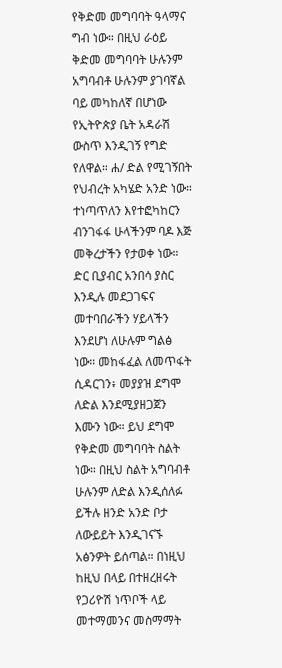የቅድመ መግባባት ዓላማና ግብ ነው። በዚህ ራዕይ ቅድመ መግባባት ሁሉንም አግባብቶ ሁሉንም ያገባኛል ባይ መካከለኛ በሆነው የኢትዮጵያ ቤት አዳራሽ ውስጥ እንዲገኝ የግድ የለዋል። ሐ/ ድል የሚገኝበት የህብረት አካሄድ አንድ ነው። ተነጣጥለን እየተፎካከርን ብንገፋፋ ሁላችንም ባዶ እጅ መቅረታችን የታወቀ ነው። ድር ቢያብር አንበሳ ያስር እንዲሉ መደጋገፍና መተባበራችን ሃይላችን እንደሆነ ለሁሉም ግልፅ ነው። መከፋፈል ለመጥፋት ሲዳርገን፥ መያያዝ ደግሞ ለድል እንደሚያዘጋጀን እሙን ነው። ይህ ደግሞ የቅድመ መግባባት ስልት ነው። በዚህ ስልት አግባብቶ ሁሉንም ለድል እንዲሰለፉ ይችሉ ዘንድ አንድ ቦታ ለውይይት እንዲገናኙ አፅንዎት ይሰጣል። በነዚህ ከዚህ በላይ በተዘረዘሩት የጋሪዮሽ ነጥቦች ላይ መተማመንና መስማማት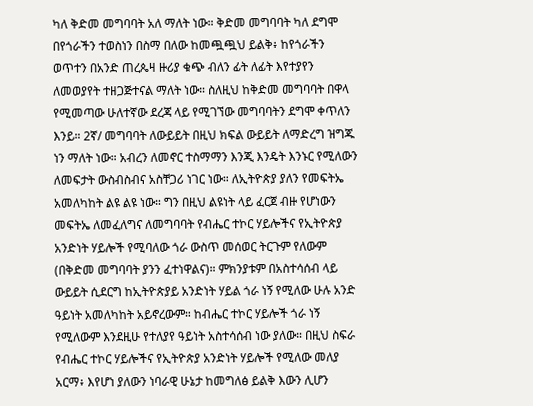ካለ ቅድመ መግባባት አለ ማለት ነው። ቅድመ መግባባት ካለ ደግሞ በየጎራችን ተወስነን በስማ በለው ከመጯጯህ ይልቅ፥ ከየጎራችን ወጥተን በአንድ ጠረጴዛ ዙሪያ ቁጭ ብለን ፊት ለፊት እየተያየን ለመወያየት ተዘጋጅተናል ማለት ነው። ስለዚህ ከቅድመ መግባባት በዋላ የሚመጣው ሁለተኛው ደረጃ ላይ የሚገኘው መግባባትን ደግሞ ቀጥለን እንይ። 2ኛ/ መግባባት ለውይይት በዚህ ክፍል ውይይት ለማድረግ ዝግጁ ነን ማለት ነው። አብረን ለመኖር ተስማማን እንጂ እንዴት እንኑር የሚለውን ለመፍታት ውስብስብና አስቸጋሪ ነገር ነው። ለኢትዮጵያ ያለን የመፍትኤ አመለካከት ልዩ ልዩ ነው። ግን በዚህ ልዩነት ላይ ፈርጀ ብዙ የሆነውን መፍትኤ ለመፈለግና ለመግባባት የብሔር ተኮር ሃይሎችና የኢትዮጵያ አንድነት ሃይሎች የሚባለው ጎራ ውስጥ መሰወር ትርጉም የለውም (በቅድመ መግባባት ያንን ፈተነዋልና)። ምክንያቱም በአስተሳሰብ ላይ ውይይት ሲደርግ ከኢትዮጵያይ አንድነት ሃይል ጎራ ነኝ የሚለው ሁሉ አንድ ዓይነት አመለካከት አይኖረውም። ከብሔር ተኮር ሃይሎች ጎራ ነኝ የሚለውም እንደዚሁ የተለያየ ዓይነት አስተሳሰብ ነው ያለው። በዚህ ስፍራ የብሔር ተኮር ሃይሎችና የኢትዮጵያ አንድነት ሃይሎች የሚለው መለያ አርማ፥ እየሆነ ያለውን ነባራዊ ሁኔታ ከመግለፅ ይልቅ እውን ሊሆን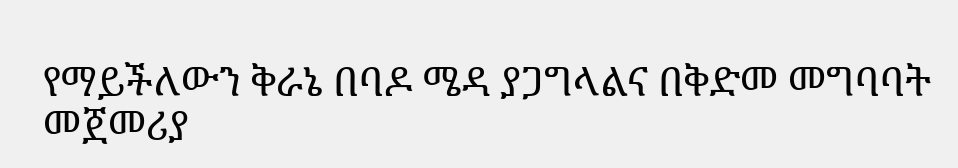የማይችለውን ቅራኔ በባዶ ሜዳ ያጋግላልና በቅድመ መግባባት መጀመሪያ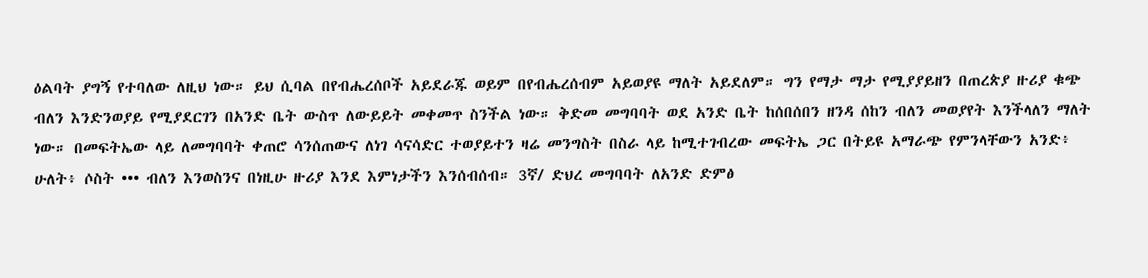ዕልባት ያግኝ የተባለው ለዚህ ነው። ይህ ሲባል በየብሔረሰቦች አይደራጁ ወይም በየብሔረሰብም አይወያዩ ማለት አይደለም። ግን የማታ ማታ የሚያያይዘን በጠረጵያ ዙሪያ ቁጭ ብለን እንድንወያይ የሚያደርገን በአንድ ቤት ውስጥ ለውይይት መቀመጥ ስንችል ነው። ቅድመ መግባባት ወደ አንድ ቤት ከሰበሰበን ዘንዳ ሰከን ብለን መወያየት እንችላለን ማለት ነው። በመፍትኤው ላይ ለመግባባት ቀጠሮ ሳንሰጠውና ለነገ ሳናሳድር ተወያይተን ዛሬ መንግስት በስራ ላይ ከሚተገብረው መፍትኤ ጋር በትይዩ አማራጭ የምንላቸውን አንድ፥ ሁለት፥ ሶስት ••• ብለን እንወስንና በነዚሁ ዙሪያ እንደ እምነታችን እንሰብሰብ። 3ኛ/ ድህረ መግባባት ለአንድ ድምፅ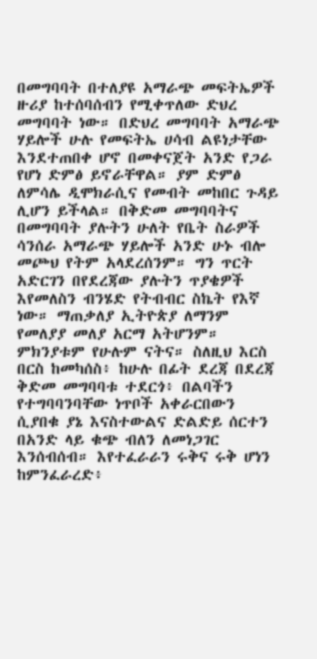በመግባባት በተለያዩ አማራጭ መፍትኤዎች ዙሪያ ከተሰባሰብን የሚቀጥለው ድህረ መግባባት ነው። በድህረ መግባባት አማራጭ ሃይሎች ሁሉ የመፍትኤ ሀሳብ ልዩነታቸው እንደተጠበቀ ሆኖ በመቀናጀት አንድ የጋራ የሆነ ድምፅ ይኖራቸዋል። ያም ድምፅ ለምሳሌ ዲሞክራሲና የመብት መከበር ጉዳይ ሊሆን ይችላል። በቅድመ መግባባትና በመግባባት ያሉትን ሁለት የቤት ስራዎች ሳንሰራ አማራጭ ሃይሎች አንድ ሁኑ ብሎ መጮህ የትም አላደረሰንም። ግን ጥርት አድርገን በየደረጃው ያሉትን ጥያቄዎች እየመለስን ብንሄድ የትብብር ስኬት የእኛ ነው። ማጠቃለያ ኢትዮጵያ ለማንም የመለያያ መለያ አርማ አትሆንም። ምክንያቱም የሁሉም ናትና። ስለዚህ እርስ በርስ ከመካሰስ፥ ከሁሉ በፊት ደረጃ በደረጃ ቅድመ መግባባቱ ተደርጎ፥ በልባችን የተግባባንባቸው ነጥቦች አቀራርበውን ሲያበቁ ያኔ እናስተውልና ድልድይ ሰርተን በአንድ ላይ ቁጭ ብለን ለመነጋገር እንሰብሰብ። እየተፈራራን ሩቅና ሩቅ ሆነን ከምንፈራረድ፥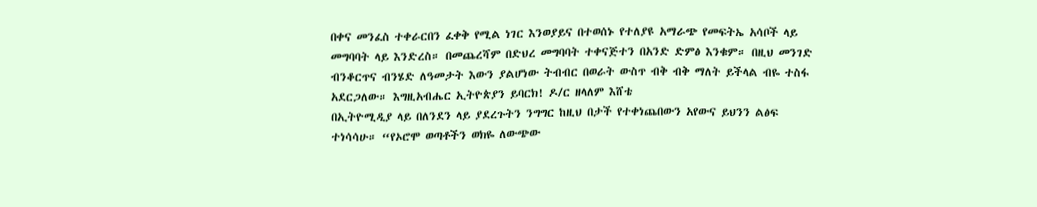በቀና መንፈስ ተቀራርበን ፈቀቅ የሚል ነገር እንወያይና በተወሰኑ የተለያዩ አማራጭ የመፍትኤ አሳቦች ላይ መግባባት ላይ እንድረስ። በመጨረሻም በድህረ መግባባት ተቀናጅተን በአንድ ድምፅ እንቁም። በዚህ መንገድ ብንቆርጥና ብንሄድ ለዓመታት እውን ያልሆነው ትብብር በወራት ውስጥ ብቅ ብቅ ማለት ይችላል ብዬ ተስፋ አደርጋለው። እግዚአብሔር ኢትዮጵያን ይባርክ! ዶ/ር ዘላለም እሸቴ
በኢትዮሚዲያ ላይ በለንደን ላይ ያደረጉትን ንግግር ከዚህ በታች የተቀነጨበውን አየውና ይህንን ልፅፍ ተነሳሳሁ። “የኦሮሞ ወጣቶችን ወክዬ ለውጭው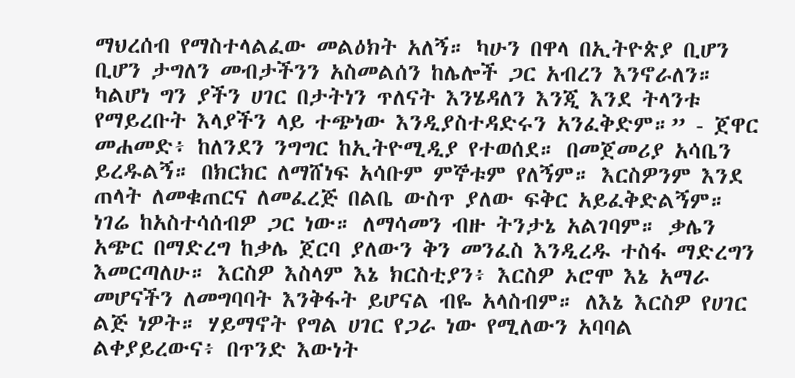ማህረሰብ የማስተላልፈው መልዕክት አለኝ። ካሁን በዋላ በኢትዮጵያ ቢሆን ቢሆን ታግለን መብታችንን አስመልሰን ከሌሎች ጋር አብረን እንኖራለን። ካልሆነ ግን ያችን ሀገር በታትነን ጥለናት እንሄዳለን እንጂ እንደ ትላንቱ የማይረቡት እላያችን ላይ ተጭነው እንዲያስተዳድሩን አንፈቅድም።” - ጀዋር መሐመድ፥ ከለንደን ንግግር ከኢትዮሚዲያ የተወሰደ። በመጀመሪያ አሳቤን ይረዱልኝ። በክርክር ለማሸነፍ አሳቡም ምኞቱም የለኝም። እርስዎንም እንደ ጠላት ለመቁጠርና ለመፈረጅ በልቤ ውስጥ ያለው ፍቅር አይፈቅድልኝም። ነገሬ ከአስተሳሰብዎ ጋር ነው። ለማሳመን ብዙ ትንታኔ አልገባም። ቃሌን አጭር በማድረግ ከቃሌ ጀርባ ያለውን ቅን መንፈስ እንዲረዱ ተስፋ ማድረግን እመርጣለሁ። እርስዎ እስላም እኔ ክርስቲያን፥ እርስዎ ኦሮሞ እኔ አማራ መሆናችን ለመግባባት እንቅፋት ይሆናል ብዬ አላስብም። ለእኔ እርስዎ የሀገር ልጅ ነዎት። ሃይማኖት የግል ሀገር የጋራ ነው የሚለውን አባባል ልቀያይረውና፥ በጥንድ እውነት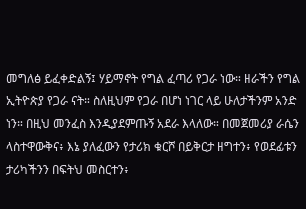መግለፅ ይፈቀድልኝ፤ ሃይማኖት የግል ፈጣሪ የጋራ ነው። ዘራችን የግል ኢትዮጵያ የጋራ ናት። ስለዚህም የጋራ በሆነ ነገር ላይ ሁለታችንም አንድ ነን። በዚህ መንፈስ እንዲያደምጡኝ አደራ እላለው። በመጀመሪያ ራሴን ላስተዋውቅና፥ እኔ ያለፈውን የታሪክ ቁርሾ በይቅርታ ዘግተን፥ የወደፊቱን ታሪካችንን በፍትህ መስርተን፥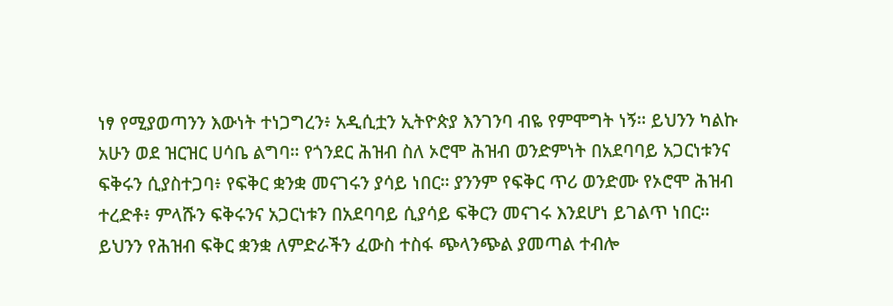ነፃ የሚያወጣንን እውነት ተነጋግረን፥ አዲሲቷን ኢትዮጵያ እንገንባ ብዬ የምሞግት ነኝ። ይህንን ካልኩ አሁን ወደ ዝርዝር ሀሳቤ ልግባ። የጎንደር ሕዝብ ስለ ኦሮሞ ሕዝብ ወንድምነት በአደባባይ አጋርነቱንና ፍቅሩን ሲያስተጋባ፥ የፍቅር ቋንቋ መናገሩን ያሳይ ነበር። ያንንም የፍቅር ጥሪ ወንድሙ የኦሮሞ ሕዝብ ተረድቶ፥ ምላሹን ፍቅሩንና አጋርነቱን በአደባባይ ሲያሳይ ፍቅርን መናገሩ እንደሆነ ይገልጥ ነበር። ይህንን የሕዝብ ፍቅር ቋንቋ ለምድራችን ፈውስ ተስፋ ጭላንጭል ያመጣል ተብሎ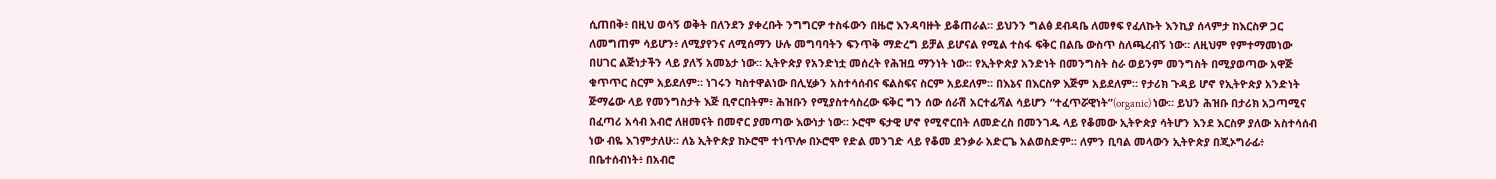ሲጠበቅ፥ በዚህ ወሳኝ ወቅት በለንደን ያቀረቡት ንግግርዎ ተስፋውን በዜሮ እንዳባዙት ይቆጠራል። ይህንን ግልፅ ደብዳቤ ለመፃፍ የፈለኩት እንኪያ ሰላምታ ከእርስዎ ጋር ለመግጠም ሳይሆን፥ ለሚያየንና ለሚሰማን ሁሉ መግባባትን ፍንጥቅ ማድረግ ይቻል ይሆናል የሚል ተስፋ ፍቅር በልቤ ውስጥ ስለጫረብኝ ነው። ለዚህም የምተማመነው በሀገር ልጅነታችን ላይ ያለኝ አመኔታ ነው። ኢትዮጵያ የአንድነቷ መሰረት የሕዝቧ ማንነት ነው። የኢትዮጵያ አንድነት በመንግስት ስራ ወይንም መንግስት በሚያወጣው አዋጅ ቁጥጥር ስርም አይደለም። ነገሩን ካስተዋልነው በሊሂቃን አስተሳሰብና ፍልስፍና ስርም አይደለም። በእኔና በእርስዎ እጅም አይደለም። የታሪክ ጉዳይ ሆኖ የኢትዮጵያ አንድነት ጅማሬው ላይ የመንግስታት እጅ ቢኖርበትም፥ ሕዝቡን የሚያስተሳስረው ፍቅር ግን ሰው ሰራሽ አርተፊሻል ሳይሆን “ተፈጥሯዊነት”(organic) ነው። ይህን ሕዝቡ በታሪክ አጋጣሚና በፈጣሪ አሳብ አብሮ ለዘመናት በመኖር ያመጣው እውነታ ነው። ኦሮሞ ፍታዊ ሆኖ የሚኖርበት ለመድረስ በመንገዱ ላይ የቆመው ኢትዮጵያ ሳትሆን እንደ እርስዎ ያለው አስተሳሰብ ነው ብዬ እገምታለሁ። ለኔ ኢትዮጵያ ከኦሮሞ ተነጥሎ በኦሮሞ የድል መንገድ ላይ የቆመ ደንቃራ አድርጌ አልወስድም። ለምን ቢባል መላውን ኢትዮጵያ በጂኦግራፊ፥ በቤተሰብነት፥ በአብሮ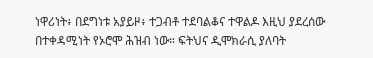ነዋሪነት፥ በደግነቱ አያይዞ፥ ተጋብቶ ተደባልቆና ተዋልዶ እዚህ ያደረሰው በተቀዳሚነት የኦሮሞ ሕዝብ ነው። ፍትህና ዲሞክራሲ ያለባት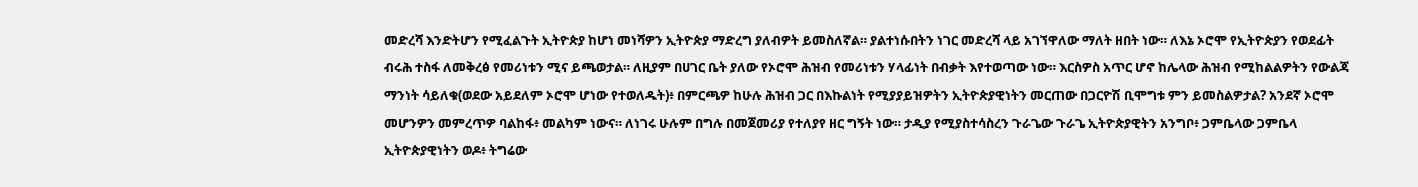መድረሻ እንድትሆን የሚፈልጉት ኢትዮጵያ ከሆነ መነሻዎን ኢትዮጵያ ማድረግ ያለብዎት ይመስለኛል። ያልተነሱበትን ነገር መድረሻ ላይ አገኘዋለው ማለት ዘበት ነው። ለእኔ ኦሮሞ የኢትዮጵያን የወደፊት ብሩሕ ተስፋ ለመቅረፅ የመሪነቱን ሚና ይጫወታል። ለዚያም በሀገር ቤት ያለው የኦሮሞ ሕዝብ የመሪነቱን ሃላፊነት በብቃት እየተወጣው ነው። እርስዎስ አጥር ሆኖ ከሌላው ሕዝብ የሚከልልዎትን የውልጃ ማንነት ሳይለቁ(ወደው አይደለም ኦሮሞ ሆነው የተወለዱት)፥ በምርጫዎ ከሁሉ ሕዝብ ጋር በእኩልነት የሚያያይዝዎትን ኢትዮጵያዊነትን መርጠው በጋርዮሽ ቢሞግቱ ምን ይመስልዎታል? አንደኛ ኦሮሞ መሆንዎን መምረጥዎ ባልከፋ፥ መልካም ነውና። ለነገሩ ሁሉም በግሉ በመጀመሪያ የተለያየ ዘር ግኝት ነው። ታዲያ የሚያስተሳስረን ጉራጌው ጉራጌ ኢትዮጵያዊትን አንግቦ፥ ጋምቤላው ጋምቤላ ኢትዮጵያዊነትን ወዶ፥ ትግሬው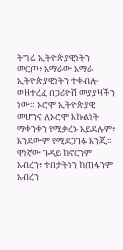ትግሬ ኢትዮጵያዊነትን መርጦ፥ አማራው አማራ ኢትዮጵያዊነትን ተቀብሎ ወዘተረፈ በጋሪዮሽ መያያዛችን ነው። ኦሮሞ ኢትዮጵያዊ መሆንና ለኦሮሞ እኩልነት ማቀንቀን የሚቃረኑ አይደሉም፥ እንደውም የሚደጋገፉ እንጂ። ዋነኛው ጉዳይ ከኖርንም አብረን፥ ተበታትነን ከጠፋንም አብረን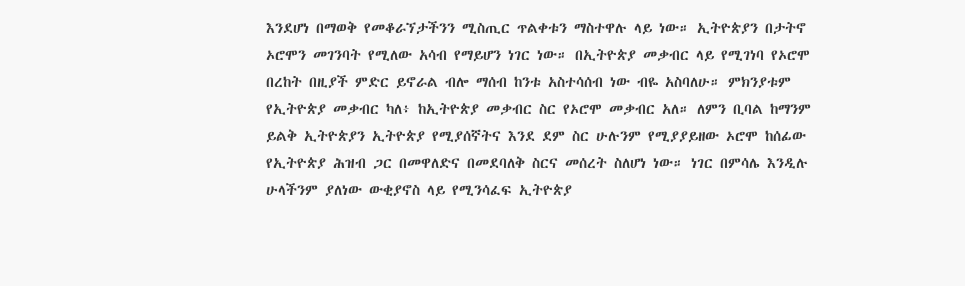እንደሆነ በማወቅ የመቆራኘታችንን ሚስጢር ጥልቀቱን ማስተዋሉ ላይ ነው። ኢትዮጵያን በታትኖ ኦሮሞን መገንባት የሚለው አሳብ የማይሆን ነገር ነው። በኢትዮጵያ መቃብር ላይ የሚገነባ የኦሮሞ በረከት በዚያች ምድር ይኖራል ብሎ ማሰብ ከንቱ አስተሳሰብ ነው ብዬ አስባለሁ። ምክንያቱም የኢትዮጵያ መቃብር ካለ፥ ከኢትዮጵያ መቃብር ስር የኦሮሞ መቃብር አለ። ለምን ቢባል ከማንም ይልቅ ኢትዮጵያን ኢትዮጵያ የሚያሰኛትና እንደ ደም ስር ሁሉንም የሚያያይዘው ኦሮሞ ከሰፊው የኢትዮጵያ ሕዝብ ጋር በመዋለድና በመደባለቅ ስርና መሰረት ስለሆነ ነው። ነገር በምሳሌ እንዲሉ ሁላችንም ያለነው ውቂያኖስ ላይ የሚንሳፈፍ ኢትዮጵያ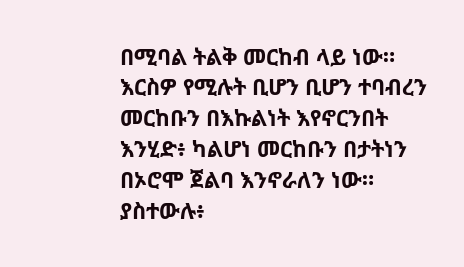በሚባል ትልቅ መርከብ ላይ ነው። እርስዎ የሚሉት ቢሆን ቢሆን ተባብረን መርከቡን በእኩልነት እየኖርንበት እንሂድ፥ ካልሆነ መርከቡን በታትነን በኦሮሞ ጀልባ እንኖራለን ነው። ያስተውሉ፥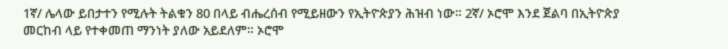1ኛ/ ሌላው ይበታተን የሚሉት ትልቁን 80 በላይ ብሔረሰብ የሚይዘውን የኢትዮጵያን ሕዝብ ነው። 2ኛ/ ኦሮሞ እንደ ጀልባ በኢትዮጵያ መርከብ ላይ የተቀመጠ ማንነት ያለው አይደለም። ኦሮሞ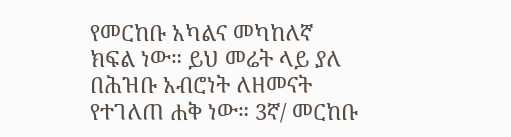የመርከቡ አካልና መካከለኛ ክፍል ነው። ይህ መሬት ላይ ያለ በሕዝቡ አብሮነት ለዘመናት የተገለጠ ሐቅ ነው። 3ኛ/ መርከቡ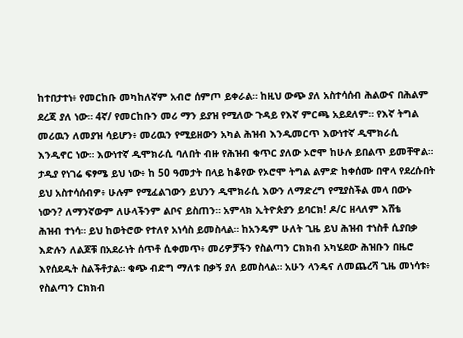ከተበታተነ፥ የመርከቡ መካከለኛም አብሮ ሰምጦ ይቀራል። ከዚህ ውጭ ያለ አስተሳሰብ ሕልውና በሕልም ደረጃ ያለ ነው። 4ኛ/ የመርከቡን መሪ ማን ይያዝ የሚለው ጉዳይ የእኛ ምርጫ አይደለም። የእኛ ትግል መሪዉን ለመያዝ ሳይሆን፥ መሪዉን የሚይዘውን አካል ሕዝብ እንዲመርጥ እውነተኛ ዲሞክራሲ እንዲኖር ነው። እውነተኛ ዲሞክራሲ ባለበት ብዙ የሕዝብ ቁጥር ያለው ኦሮሞ ከሁሉ ይበልጥ ይመቸዋል። ታዲያ የነገሬ ፍፃሜ ይህ ነው፥ ከ 50 ዓመታት በላይ ከቆየው የኦሮሞ ትግል ልምድ ከቀሰሙ በዋላ የደረሱበት ይህ አስተሳሰብዎ፥ ሁሉም የሚፈልገውን ይህንን ዲሞክራሲ እውን ለማድረግ የሚያስችል መላ በውኑ ነውን? ለማንኛውም ለሁላችንም ልቦና ይስጠን። አምላክ ኢትዮጵያን ይባርክ! ዶ/ር ዘላለም እሸቴ
ሕዝብ ተነሳ። ይህ ከወትሮው የተለየ አነሳስ ይመስላል። ከአንዴም ሁለት ጊዜ ይህ ሕዝብ ተነስቶ ሲያበቃ እድሉን ለልጆቹ በአደራነት ሰጥቶ ሲቀመጥ፥ መሪዎቻችን የስልጣን ርክክብ አካሄደው ሕዝቡን በዜሮ እየሰደዱት ስልችቶታል። ቁጭ ብድግ ማለቱ በቃኝ ያለ ይመስላል። አሁን ላንዴና ለመጨረሻ ጊዜ መነሳቱ፥ የስልጣን ርክክብ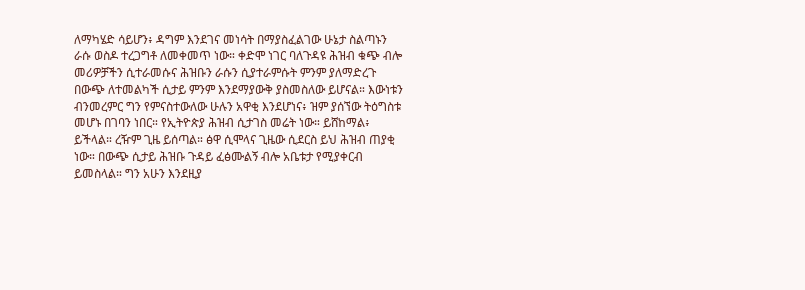ለማካሄድ ሳይሆን፥ ዳግም እንደገና መነሳት በማያስፈልገው ሁኔታ ስልጣኑን ራሱ ወስዶ ተረጋግቶ ለመቀመጥ ነው። ቀድሞ ነገር ባለጉዳዩ ሕዝብ ቁጭ ብሎ መሪዎቻችን ሲተራመሱና ሕዝቡን ራሱን ሲያተራምሱት ምንም ያለማድረጉ በውጭ ለተመልካች ሲታይ ምንም እንደማያውቅ ያስመስለው ይሆናል። እውነቱን ብንመረምር ግን የምናስተውለው ሁሉን አዋቂ እንደሆነና፥ ዝም ያሰኘው ትዕግስቱ መሆኑ በገባን ነበር። የኢትዮጵያ ሕዝብ ሲታገስ መሬት ነው። ይሸከማል፥ ይችላል። ረዥም ጊዜ ይሰጣል። ፅዋ ሲሞላና ጊዜው ሲደርስ ይህ ሕዝብ ጠያቂ ነው። በውጭ ሲታይ ሕዝቡ ጉዳይ ፈፅሙልኝ ብሎ አቤቱታ የሚያቀርብ ይመስላል። ግን አሁን እንደዚያ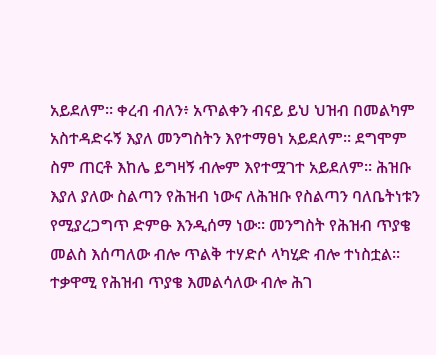አይደለም። ቀረብ ብለን፥ አጥልቀን ብናይ ይህ ህዝብ በመልካም አስተዳድሩኝ እያለ መንግስትን እየተማፀነ አይደለም። ደግሞም ስም ጠርቶ እከሌ ይግዛኝ ብሎም እየተሟገተ አይደለም። ሕዝቡ እያለ ያለው ስልጣን የሕዝብ ነውና ለሕዝቡ የስልጣን ባለቤትነቱን የሚያረጋግጥ ድምፁ እንዲሰማ ነው። መንግስት የሕዝብ ጥያቄ መልስ እሰጣለው ብሎ ጥልቅ ተሃድሶ ላካሂድ ብሎ ተነስቷል። ተቃዋሚ የሕዝብ ጥያቄ እመልሳለው ብሎ ሕገ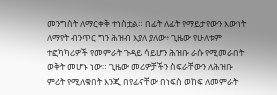መንግስት ለማርቀቅ ተነስቷል። በፊት ለፊት የማይታየውን እውነት ለማየት ብንጥር ግን ሕዝብ እያለ ያለው፥ ጊዜው የሁለቱም ተፎካካሪዎች የመምራት ጉዳይ ሳይሆን ሕዝቡ ራሱ የሚመራበት ወቅት መሆኑ ነው። ጊዜው መሪዎቻችን ስፍራቸውን ለሕዝቡ ምሪት የሚለቁበት እንጂ በየፊናቸው በነፍስ ወከፍ ለመምራት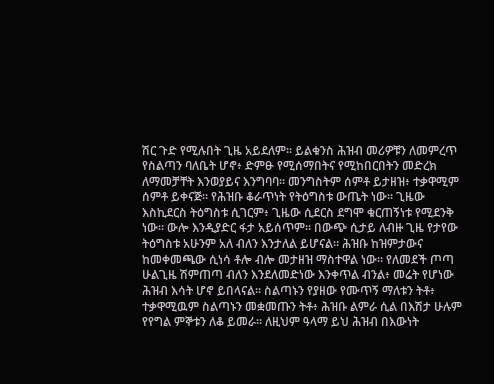ሽር ጉድ የሚሉበት ጊዜ አይደለም። ይልቁንስ ሕዝብ መሪዎቹን ለመምረጥ የስልጣን ባለቤት ሆኖ፥ ድምፁ የሚሰማበትና የሚከበርበትን መድረክ ለማመቻቸት እንወያይና እንግባባ። መንግስትም ሰምቶ ይታዘዝ፥ ተቃዋሚም ሰምቶ ይቀናጅ። የሕዝቡ ቆራጥነት የትዕግስቱ ውጤት ነው። ጊዜው እስኪደርስ ትዕግስቱ ሲገርም፥ ጊዜው ሲደርስ ደግሞ ቁርጠኝነቱ የሚደንቅ ነው። ውሎ እንዲያድር ፋታ አይሰጥም። በውጭ ሲታይ ለብዙ ጊዜ የታየው ትዕግስቱ አሁንም አለ ብለን እንታለል ይሆናል። ሕዝቡ ከዝምታውና ከመቀመጫው ሲነሳ ቶሎ ብሎ መታዘዝ ማስተዋል ነው። የለመደች ጦጣ ሁልጊዜ ሽምጠጣ ብለን እንደለመድነው እንቀጥል ብንል፥ መሬት የሆነው ሕዝብ እሳት ሆኖ ይበላናል። ስልጣኑን የያዘው የሙጥኝ ማለቱን ትቶ፥ ተቃዋሚዉም ስልጣኑን መቋመጡን ትቶ፥ ሕዝቡ ልምራ ሲል በእሽታ ሁሉም የየግል ምኞቱን ለቆ ይመራ። ለዚህም ዓላማ ይህ ሕዝብ በእውነት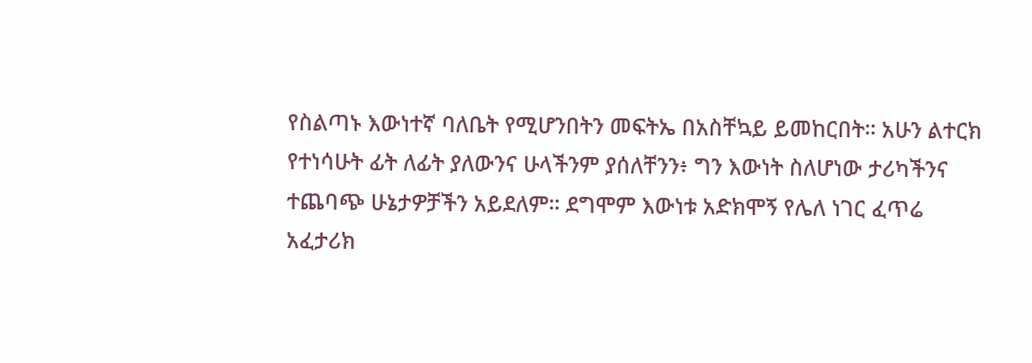የስልጣኑ እውነተኛ ባለቤት የሚሆንበትን መፍትኤ በአስቸኳይ ይመከርበት። አሁን ልተርክ የተነሳሁት ፊት ለፊት ያለውንና ሁላችንም ያሰለቸንን፥ ግን እውነት ስለሆነው ታሪካችንና ተጨባጭ ሁኔታዎቻችን አይደለም። ደግሞም እውነቱ አድክሞኝ የሌለ ነገር ፈጥሬ አፈታሪክ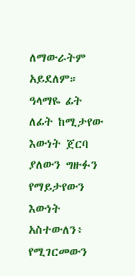ለማውራትም አይደለም። ዓላማዬ ፊት ለፊት ከሚታየው እውነት ጀርባ ያለውን ግዙፉን የማይታየውን እውነት አስተውለን፥ የሚገርመውን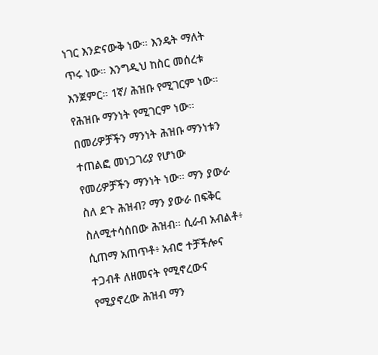ነገር እንድናውቅ ነው። እንዴት ማለት ጥሩ ነው። እንግዲህ ከስር መሰረቱ እንጀምር። 1ኛ/ ሕዝቡ የሚገርም ነው። የሕዝቡ ማንነት የሚገርም ነው። በመሪዎቻችን ማንነት ሕዝቡ ማንነቱን ተጠልፎ መነጋገሪያ የሆነው የመሪዎቻችን ማንነት ነው። ማን ያውራ ስለ ደጉ ሕዝብ? ማን ያውራ በፍቅር ስለሚተሳሰበው ሕዝብ። ሲራብ አብልቶ፥ ሲጠማ አጠጥቶ፥ አብሮ ተቻችሎና ተጋብቶ ለዘመናት የሚኖረውና የሚያኖረው ሕዝብ ማን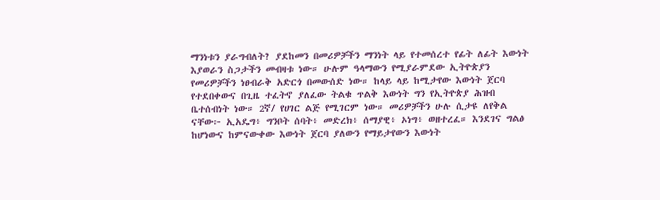ማንነቱን ያራግብለት? ያደከመን በመሪዎቻችን ማንነት ላይ የተመሰረተ የፊት ለፊት እውነት እያወራን ስጋታችን መብዛቱ ነው። ሁሉም ዓላማውን የሚያራምደው ኢትዮጵያን የመሪዎቻችን ነፀብራቅ አድርጎ በመውሰድ ነው። ከላይ ላይ ከሚታየው እውነት ጀርባ የተደበቀውና በጊዜ ተፈትኖ ያለፈው ትልቁ ጥልቅ እውነት ግን የኢትዮጵያ ሕዝብ ቤተሰብነት ነው። 2ኛ/ የሀገር ልጅ የሚገርም ነው። መሪዎቻችን ሁሉ ሲታዩ ለየቅል ናቸው፦ ኢአዴግ፥ ግንቦት ሰባት፥ መድረክ፥ ሰማያዊ፥ ኦነግ፥ ወዘተረፈ። እንደገና ግልፅ ከሆነውና ከምናውቀው እውነት ጀርባ ያለውን የማይታየውን እውነት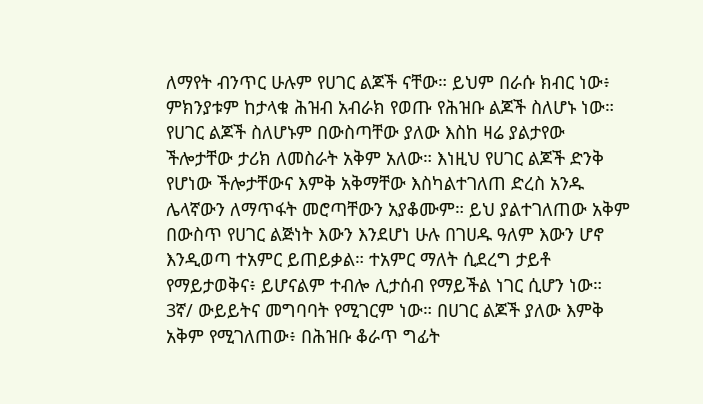ለማየት ብንጥር ሁሉም የሀገር ልጆች ናቸው። ይህም በራሱ ክብር ነው፥ ምክንያቱም ከታላቁ ሕዝብ አብራክ የወጡ የሕዝቡ ልጆች ስለሆኑ ነው። የሀገር ልጆች ስለሆኑም በውስጣቸው ያለው እስከ ዛሬ ያልታየው ችሎታቸው ታሪክ ለመስራት አቅም አለው። እነዚህ የሀገር ልጆች ድንቅ የሆነው ችሎታቸውና እምቅ አቅማቸው እስካልተገለጠ ድረስ አንዱ ሌላኛውን ለማጥፋት መሮጣቸውን አያቆሙም። ይህ ያልተገለጠው አቅም በውስጥ የሀገር ልጅነት እውን እንደሆነ ሁሉ በገሀዱ ዓለም እውን ሆኖ እንዲወጣ ተአምር ይጠይቃል። ተአምር ማለት ሲደረግ ታይቶ የማይታወቅና፥ ይሆናልም ተብሎ ሊታሰብ የማይችል ነገር ሲሆን ነው። 3ኛ/ ውይይትና መግባባት የሚገርም ነው። በሀገር ልጆች ያለው እምቅ አቅም የሚገለጠው፥ በሕዝቡ ቆራጥ ግፊት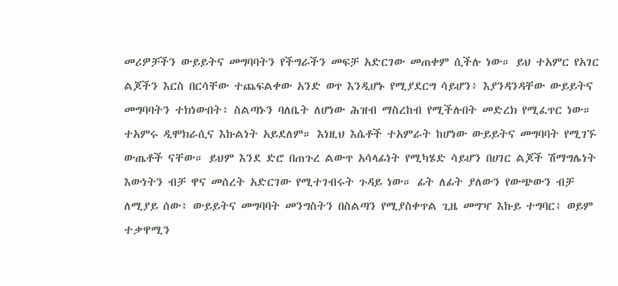መሪዎቻችን ውይይትና መግባባትን የችግራችን መፍቻ አድርገው መጠቀም ሲችሉ ነው። ይህ ተአምር የአገር ልጆችን እርስ በርሳቸው ተጨፍልቀው አንድ ወጥ እንዲሆኑ የሚያደርግ ሳይሆን፥ እያንዳንዳቸው ውይይትና መግባባትን ተክነውበት፥ ስልጣኑን ባለቤት ለሆነው ሕዝብ ማስረከብ የሚችሉበት መድረክ የሚፈጥር ነው። ተአምሩ ዲሞክራሲና እኩልነት አይደለም። እነዚህ እሴቶች ተአምራት ከሆነው ውይይትና መግባባት የሚገኙ ውጤቶች ናቸው። ይህም እንደ ድሮ በጠጉረ ልውጥ አሳላፊነት የሚካሄድ ሳይሆን በሀገር ልጆች ሽማግሌነት እውነትን ብቻ ዋና መሰረት አድርገው የሚተገብሩት ጉዳይ ነው። ፊት ለፊት ያለውን የውጭውን ብቻ ለሚያይ ሰው፥ ውይይትና መግባባት መንግስትን በስልጣን የሚያስቀጥል ጊዜ መግዣ እኩይ ተግባር፥ ወይም ተቃዋሚን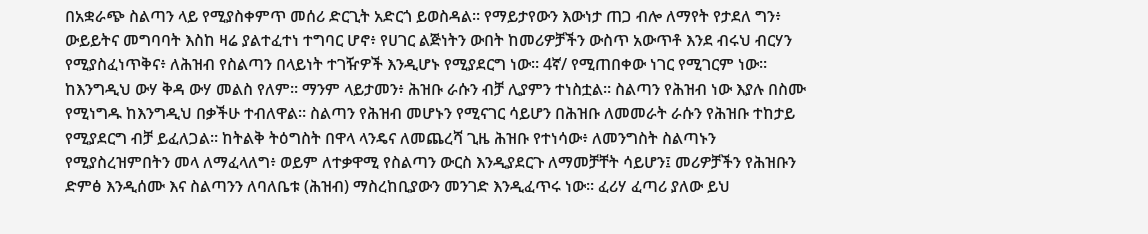በአቋራጭ ስልጣን ላይ የሚያስቀምጥ መሰሪ ድርጊት አድርጎ ይወስዳል። የማይታየውን እውነታ ጠጋ ብሎ ለማየት የታደለ ግን፥ ውይይትና መግባባት እስከ ዛሬ ያልተፈተነ ተግባር ሆኖ፥ የሀገር ልጅነትን ውበት ከመሪዎቻችን ውስጥ አውጥቶ እንደ ብሩህ ብርሃን የሚያስፈነጥቅና፥ ለሕዝብ የስልጣን በላይነት ተገዥዎች እንዲሆኑ የሚያደርግ ነው። 4ኛ/ የሚጠበቀው ነገር የሚገርም ነው። ከእንግዲህ ውሃ ቅዳ ውሃ መልስ የለም። ማንም ላይታመን፥ ሕዝቡ ራሱን ብቻ ሊያምን ተነስቷል። ስልጣን የሕዝብ ነው እያሉ በስሙ የሚነግዱ ከእንግዲህ በቃችሁ ተብለዋል። ስልጣን የሕዝብ መሆኑን የሚናገር ሳይሆን በሕዝቡ ለመመራት ራሱን የሕዝቡ ተከታይ የሚያደርግ ብቻ ይፈለጋል። ከትልቅ ትዕግስት በዋላ ላንዴና ለመጨረሻ ጊዜ ሕዝቡ የተነሳው፥ ለመንግስት ስልጣኑን የሚያስረዝምበትን መላ ለማፈላለግ፥ ወይም ለተቃዋሚ የስልጣን ውርስ እንዲያደርጉ ለማመቻቸት ሳይሆን፤ መሪዎቻችን የሕዝቡን ድምፅ እንዲሰሙ እና ስልጣንን ለባለቤቱ (ሕዝብ) ማስረከቢያውን መንገድ እንዲፈጥሩ ነው። ፈሪሃ ፈጣሪ ያለው ይህ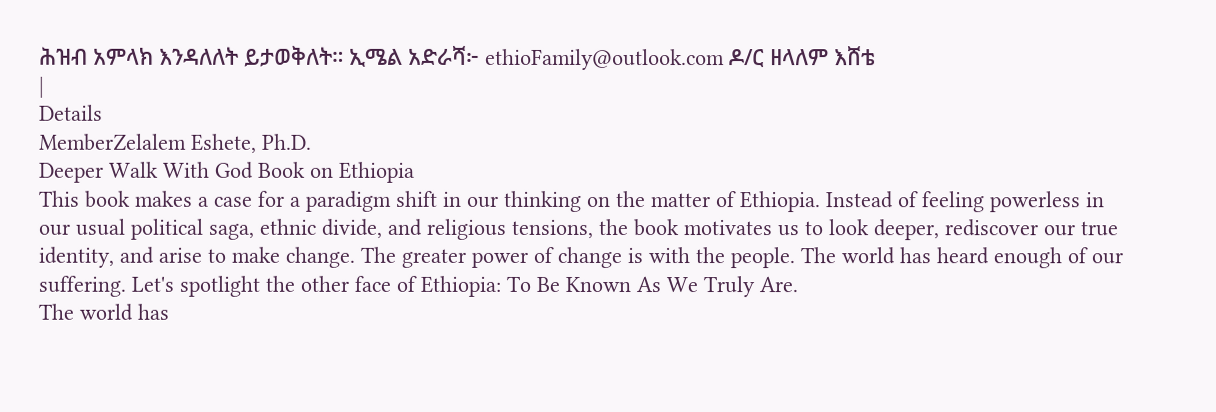ሕዝብ አምላክ እንዳለለት ይታወቅለት። ኢሜል አድራሻ፦ ethioFamily@outlook.com ዶ/ር ዘላለም እሸቴ
|
Details
MemberZelalem Eshete, Ph.D.
Deeper Walk With God Book on Ethiopia
This book makes a case for a paradigm shift in our thinking on the matter of Ethiopia. Instead of feeling powerless in our usual political saga, ethnic divide, and religious tensions, the book motivates us to look deeper, rediscover our true identity, and arise to make change. The greater power of change is with the people. The world has heard enough of our suffering. Let's spotlight the other face of Ethiopia: To Be Known As We Truly Are.
The world has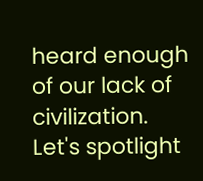heard enough of our lack of civilization. Let's spotlight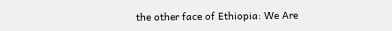the other face of Ethiopia: We Are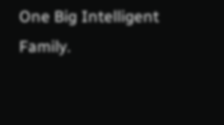One Big Intelligent Family.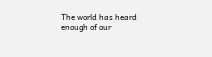The world has heard enough of our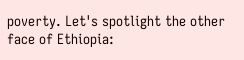poverty. Let's spotlight the other face of Ethiopia: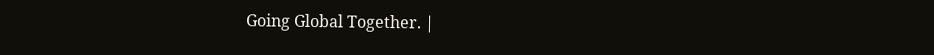Going Global Together. |